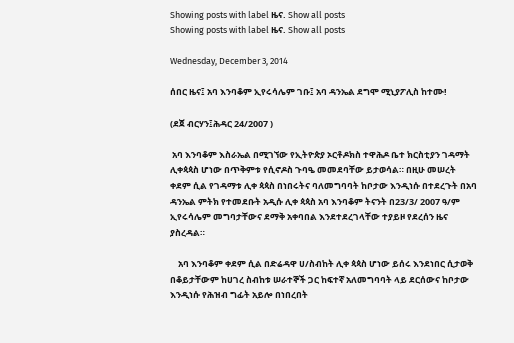Showing posts with label ዜና. Show all posts
Showing posts with label ዜና. Show all posts

Wednesday, December 3, 2014

ሰበር ዜና፤ አባ እንባቆም ኢየሩሳሌም ገቡ፤ አባ ዳንኤል ደግሞ ሚኒያፖሊስ ከተሙ!

(ደጀ ብርሃን፤ሕዳር 24/2007 )

 አባ እንባቆም እስራኤል በሚገኘው የኢትዮጵያ ኦርቶዶክስ ተዋሕዶ ቤተ ክርስቲያን ገዳማት ሊቀጳጳስ ሆነው በጥቅምቱ የሲኖዶስ ጉባዔ መመደባቸው ይታወሳል። በዚሁ መሠረት ቀደም ሲል የገዳማቱ ሊቀ ጳጳስ በነበሩትና ባለመግባባት ከቦታው እንዲነሱ በተደረጉት በአባ ዳንኤል ምትክ የተመደቡት አዲሱ ሊቀ ጳጳስ አባ እንባቆም ትናንት በ23/3/ 2007 ዓ/ም ኢየሩሳሌም መግባታቸውና ደማቅ አቀባበል እንደተደረገላቸው ተያይዞ የደረሰን ዜና ያስረዳል።

    አባ እንባቆም ቀደም ሲል በድሬዳዋ ሀ/ስብከት ሊቀ ጳጳስ ሆነው ይሰሩ እንደነበር ሲታወቅ በቆይታቸውም ከሀገረ ስብከቱ ሠራተኞች ጋር ከፍተኛ አለመግባባት ላይ ደርሰውና ከቦታው እንዲነሱ የሕዝብ ግፊት አይሎ በነበረበት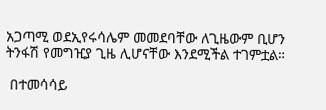አጋጣሚ ወደኢየሩሳሌም መመደባቸው ለጊዜውም ቢሆን ትንፋሽ የመግዢያ ጊዜ ሊሆናቸው እንደሚችል ተገምቷል።

 በተመሳሳይ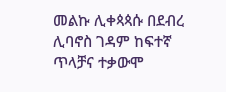መልኩ ሊቀጳጳሱ በደብረ ሊባኖስ ገዳም ከፍተኛ ጥላቻና ተቃውሞ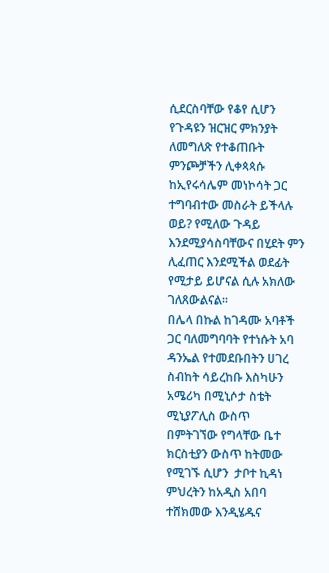ሲደርስባቸው የቆየ ሲሆን የጉዳዩን ዝርዝር ምክንያት ለመግለጽ የተቆጠቡት ምንጮቻችን ሊቀጳጳሱ ከኢየሩሳሌም መነኮሳት ጋር ተግባብተው መስራት ይችላሉ ወይ? የሚለው ጉዳይ እንደሚያሳስባቸውና በሂደት ምን ሊፈጠር እንደሚችል ወደፊት የሚታይ ይሆናል ሲሉ አክለው ገለጸውልናል።
በሌላ በኩል ከገዳሙ አባቶች ጋር ባለመግባባት የተነሱት አባ ዳንኤል የተመደቡበትን ሀገረ ስብከት ሳይረከቡ እስካሁን አሜሪካ በሚኒሶታ ስቴት ሚኒያፖሊስ ውስጥ በምትገኘው የግላቸው ቤተ ክርስቲያን ውስጥ ከትመው የሚገኙ ሲሆን  ታቦተ ኪዳነ ምህረትን ከአዲስ አበባ ተሸክመው እንዲሄዱና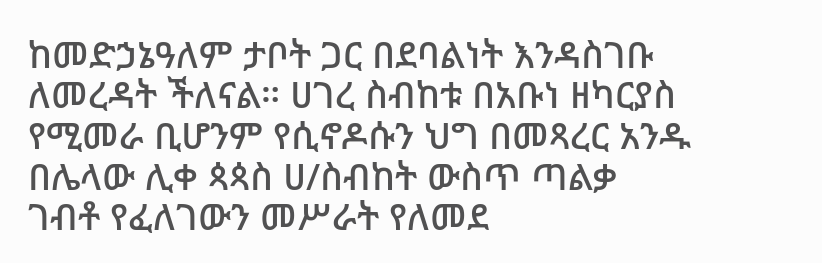ከመድኃኔዓለም ታቦት ጋር በደባልነት እንዳስገቡ ለመረዳት ችለናል። ሀገረ ስብከቱ በአቡነ ዘካርያስ የሚመራ ቢሆንም የሲኖዶሱን ህግ በመጻረር አንዱ በሌላው ሊቀ ጳጳስ ሀ/ስብከት ውስጥ ጣልቃ ገብቶ የፈለገውን መሥራት የለመደ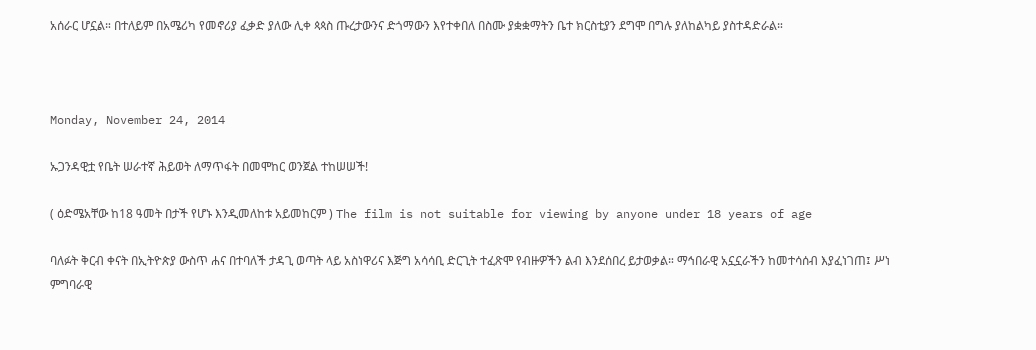አሰራር ሆኗል። በተለይም በአሜሪካ የመኖሪያ ፈቃድ ያለው ሊቀ ጳጳስ ጡረታውንና ድጎማውን እየተቀበለ በስሙ ያቋቋማትን ቤተ ክርስቲያን ደግሞ በግሉ ያለከልካይ ያስተዳድራል።



Monday, November 24, 2014

ኡጋንዳዊቷ የቤት ሠራተኛ ሕይወት ለማጥፋት በመሞከር ወንጀል ተከሠሠች!

( ዕድሜአቸው ከ18 ዓመት በታች የሆኑ እንዲመለከቱ አይመከርም ) The film is not suitable for viewing by anyone under 18 years of age

ባለፉት ቅርብ ቀናት በኢትዮጵያ ውስጥ ሐና በተባለች ታዳጊ ወጣት ላይ አስነዋሪና እጅግ አሳሳቢ ድርጊት ተፈጽሞ የብዙዎችን ልብ እንደሰበረ ይታወቃል። ማኅበራዊ አኗኗራችን ከመተሳሰብ እያፈነገጠ፤ ሥነ ምግባራዊ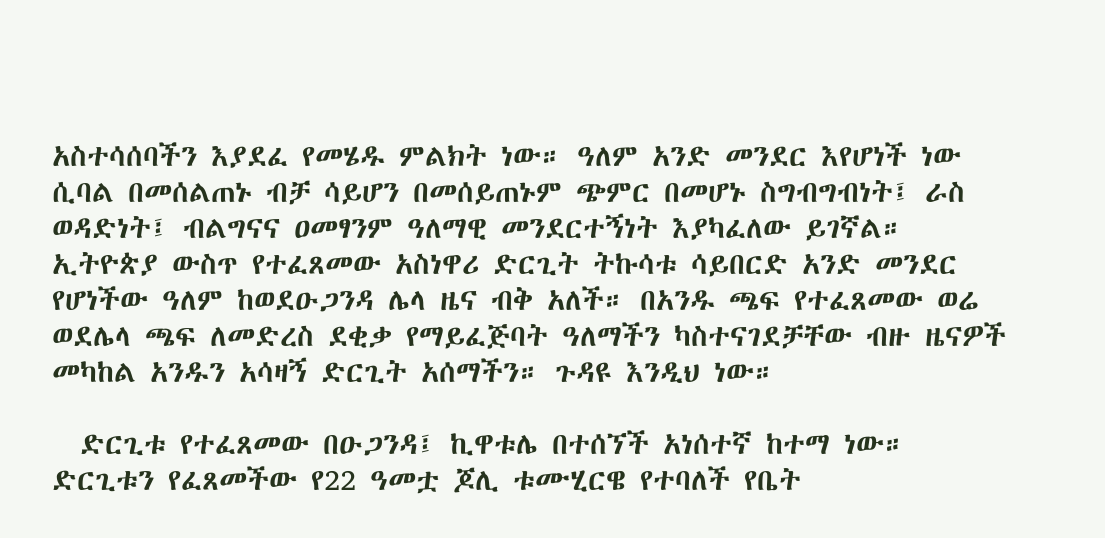አስተሳሰባችን እያደፈ የመሄዱ ምልክት ነው። ዓለም አንድ መንደር እየሆነች ነው ሲባል በመሰልጠኑ ብቻ ሳይሆን በመሰይጠኑም ጭምር በመሆኑ ስግብግብነት፤ ራስ ወዳድነት፤ ብልግናና ዐመፃንም ዓለማዊ መንደርተኝነት እያካፈለው ይገኛል። ኢትዮጵያ ውስጥ የተፈጸመው አስነዋሪ ድርጊት ትኩሳቱ ሳይበርድ አንድ መንደር የሆነችው ዓለም ከወደዑጋንዳ ሌላ ዜና ብቅ አለች። በአንዱ ጫፍ የተፈጸመው ወሬ ወደሌላ ጫፍ ለመድረስ ደቂቃ የማይፈጅባት ዓለማችን ካስተናገደቻቸው ብዙ ዜናዎች መካከል አንዱን አሳዛኝ ድርጊት አሰማችን። ጉዳዩ እንዲህ ነው።

  ድርጊቱ የተፈጸመው በዑጋንዳ፤ ኪዋቱሌ በተሰኘች አነሰተኛ ከተማ ነው። ድርጊቱን የፈጸመችው የ22 ዓመቷ ጆሊ ቱሙሂርዌ የተባለች የቤት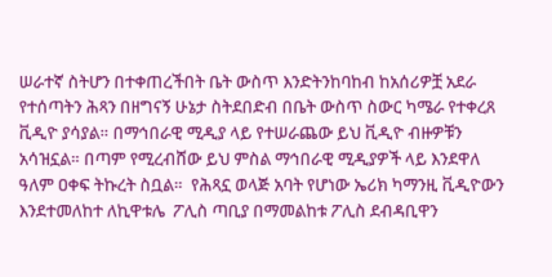ሠራተኛ ስትሆን በተቀጠረችበት ቤት ውስጥ እንድትንከባከብ ከአሰሪዎቿ አደራ የተሰጣትን ሕጻን በዘግናኝ ሁኔታ ስትደበድብ በቤት ውስጥ ስውር ካሜራ የተቀረጸ ቪዲዮ ያሳያል። በማኅበራዊ ሚዲያ ላይ የተሠራጨው ይህ ቪዲዮ ብዙዎቹን አሳዝኗል። በጣም የሚረብሸው ይህ ምስል ማኅበራዊ ሚዲያዎች ላይ እንደዋለ ዓለም ዐቀፍ ትኩረት ስቧል።  የሕጻኗ ወላጅ አባት የሆነው ኤሪክ ካማንዚ ቪዲዮውን እንደተመለከተ ለኪዋቱሌ  ፖሊስ ጣቢያ በማመልከቱ ፖሊስ ደብዳቢዋን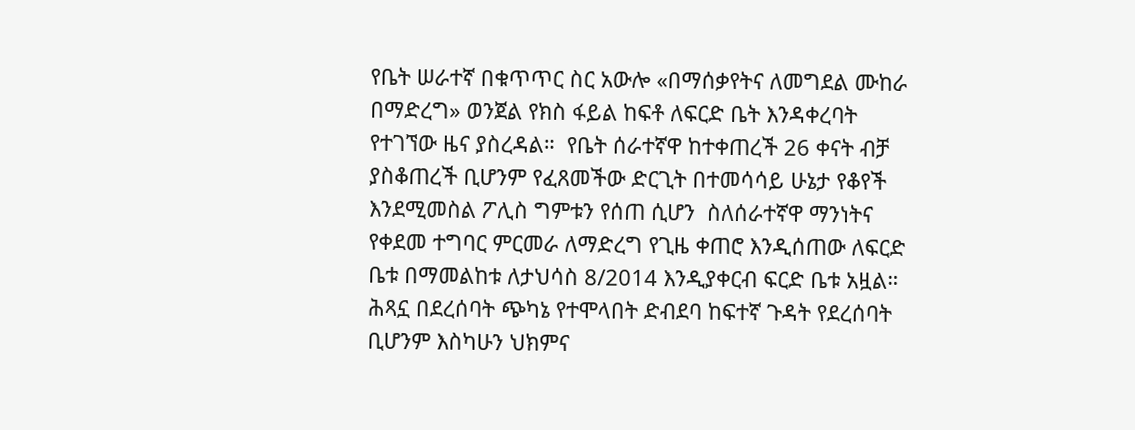የቤት ሠራተኛ በቁጥጥር ስር አውሎ «በማሰቃየትና ለመግደል ሙከራ በማድረግ» ወንጀል የክስ ፋይል ከፍቶ ለፍርድ ቤት እንዳቀረባት የተገኘው ዜና ያስረዳል።  የቤት ሰራተኛዋ ከተቀጠረች 26 ቀናት ብቻ ያስቆጠረች ቢሆንም የፈጸመችው ድርጊት በተመሳሳይ ሁኔታ የቆየች እንደሚመስል ፖሊስ ግምቱን የሰጠ ሲሆን  ስለሰራተኛዋ ማንነትና የቀደመ ተግባር ምርመራ ለማድረግ የጊዜ ቀጠሮ እንዲሰጠው ለፍርድ ቤቱ በማመልከቱ ለታህሳስ 8/2014 እንዲያቀርብ ፍርድ ቤቱ አዟል። ሕጻኗ በደረሰባት ጭካኔ የተሞላበት ድብደባ ከፍተኛ ጉዳት የደረሰባት ቢሆንም እስካሁን ህክምና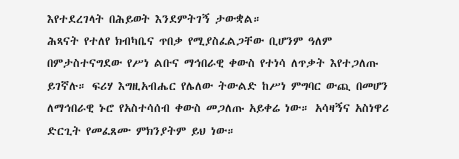እየተደረገላት በሕይወት እንደምትገኝ ታውቋል።
ሕጻናት የተለየ ክብካቤና ጥበቃ የሚያስፈልጋቸው ቢሆንም ዓለም በምታስተናግደው የሥነ ልቡና ማኅበራዊ ቀውስ የተነሳ ለጥቃት እየተጋለጡ ይገኛሉ። ፍሪሃ እግዚአብሔር የሌለው ትውልድ ከሥነ ምግባር ውጪ በመሆን ለማኅበራዊ ኑሮ የአስተሳሰብ ቀውስ መጋለጡ አይቀሬ ነው። አሳዛኝና አስነዋሪ ድርጊት የመፈጸሙ ምክንያትም ይህ ነው።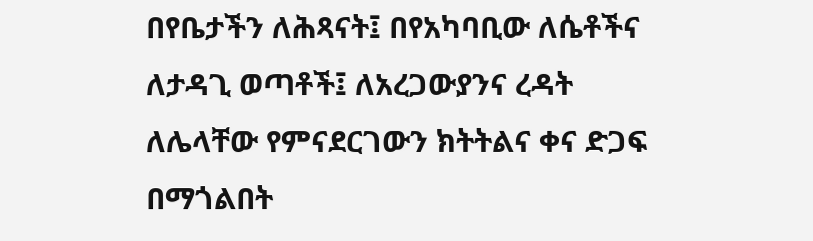በየቤታችን ለሕጻናት፤ በየአካባቢው ለሴቶችና ለታዳጊ ወጣቶች፤ ለአረጋውያንና ረዳት ለሌላቸው የምናደርገውን ክትትልና ቀና ድጋፍ በማጎልበት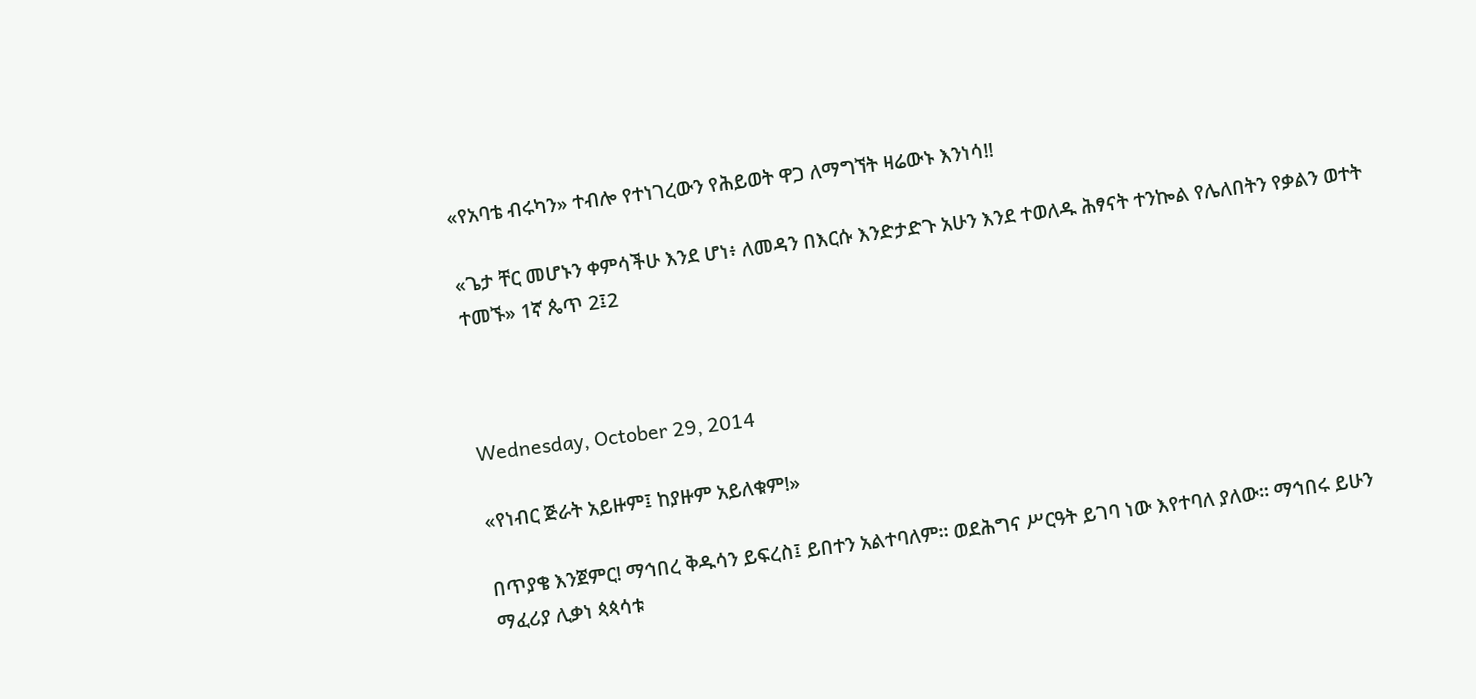«የአባቴ ብሩካን» ተብሎ የተነገረውን የሕይወት ዋጋ ለማግኘት ዛሬውኑ እንነሳ!!

«ጌታ ቸር መሆኑን ቀምሳችሁ እንደ ሆነ፥ ለመዳን በእርሱ እንድታድጉ አሁን እንደ ተወለዱ ሕፃናት ተንኰል የሌለበትን የቃልን ወተት ተመኙ» 1ኛ ጴጥ 2፤2



Wednesday, October 29, 2014

«የነብር ጅራት አይዙም፤ ከያዙም አይለቁም!»

በጥያቄ እንጀምር! ማኅበረ ቅዱሳን ይፍረስ፤ ይበተን አልተባለም። ወደሕግና ሥርዓት ይገባ ነው እየተባለ ያለው። ማኅበሩ ይሁን ማፈሪያ ሊቃነ ጳጳሳቱ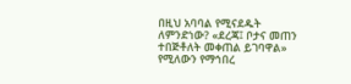በዚህ አባባል የሚናደዱት ለምንድነው? «ደረጃ፤ ቦታና መጠን ተበጅቶለት መቀጠል ይገባዋል» የሚለውን የማኅበረ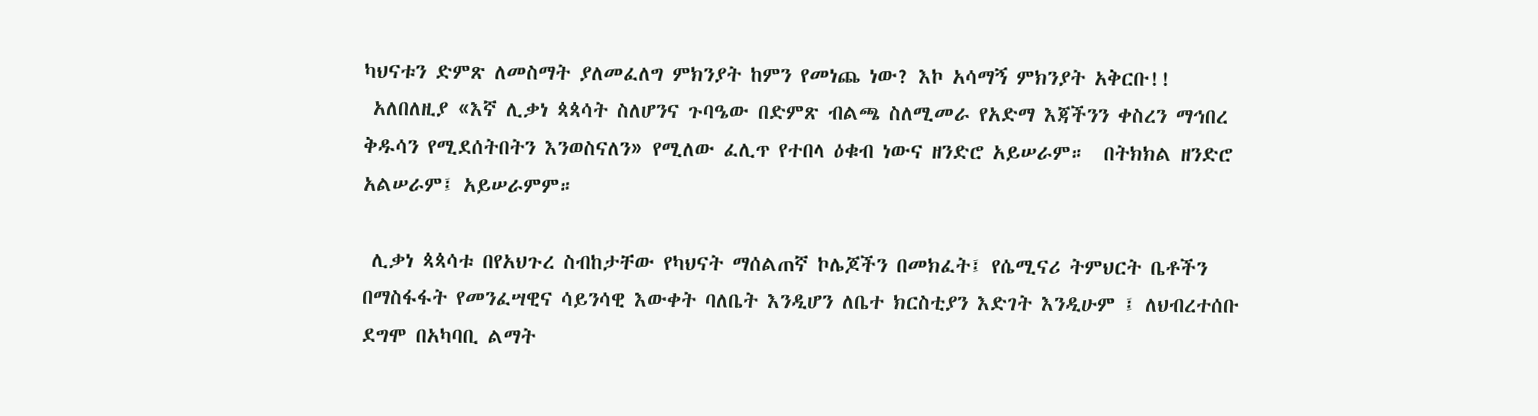ካህናቱን ድምጽ ለመስማት ያለመፈለግ ምክንያት ከምን የመነጨ ነው? እኮ አሳማኝ ምክንያት አቅርቡ!!
 አለበለዚያ «እኛ ሊቃነ ጳጳሳት ስለሆንና ጉባዔው በድምጽ ብልጫ ስለሚመራ የአድማ እጃችንን ቀስረን ማኅበረ ቅዱሳን የሚደሰትበትን እንወስናለን» የሚለው ፈሊጥ የተበላ ዕቁብ ነውና ዘንድሮ አይሠራም።  በትክክል ዘንድሮ አልሠራም፤ አይሠራምም።

 ሊቃነ ጳጳሳቱ በየአህጉረ ስብከታቸው የካህናት ማሰልጠኛ ኮሌጆችን በመክፈት፤ የሴሚናሪ ትምህርት ቤቶችን በማስፋፋት የመንፈሣዊና ሳይንሳዊ እውቀት ባለቤት እንዲሆን ለቤተ ክርስቲያን እድገት እንዲሁም ፤ ለህብረተሰቡ ደግሞ በአካባቢ ልማት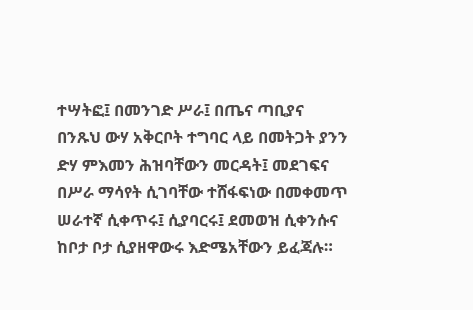ተሣትፎ፤ በመንገድ ሥራ፤ በጤና ጣቢያና በንጹህ ውሃ አቅርቦት ተግባር ላይ በመትጋት ያንን ድሃ ምእመን ሕዝባቸውን መርዳት፤ መደገፍና በሥራ ማሳየት ሲገባቸው ተሸፋፍነው በመቀመጥ ሠራተኛ ሲቀጥሩ፤ ሲያባርሩ፤ ደመወዝ ሲቀንሱና ከቦታ ቦታ ሲያዘዋውሩ እድሜአቸውን ይፈጃሉ።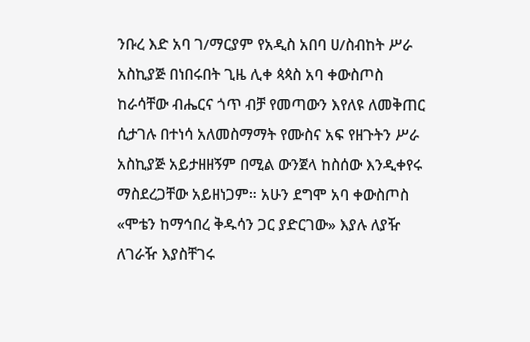ንቡረ እድ አባ ገ/ማርያም የአዲስ አበባ ሀ/ስብከት ሥራ አስኪያጅ በነበሩበት ጊዜ ሊቀ ጳጳስ አባ ቀውስጦስ ከራሳቸው ብሔርና ጎጥ ብቻ የመጣውን እየለዩ ለመቅጠር ሲታገሉ በተነሳ አለመስማማት የሙስና አፍ የዘጉትን ሥራ አስኪያጅ አይታዘዘኝም በሚል ውንጀላ ከስሰው እንዲቀየሩ ማስደረጋቸው አይዘነጋም። አሁን ደግሞ አባ ቀውስጦስ «ሞቴን ከማኅበረ ቅዱሳን ጋር ያድርገው» እያሉ ለያዥ ለገራዥ እያስቸገሩ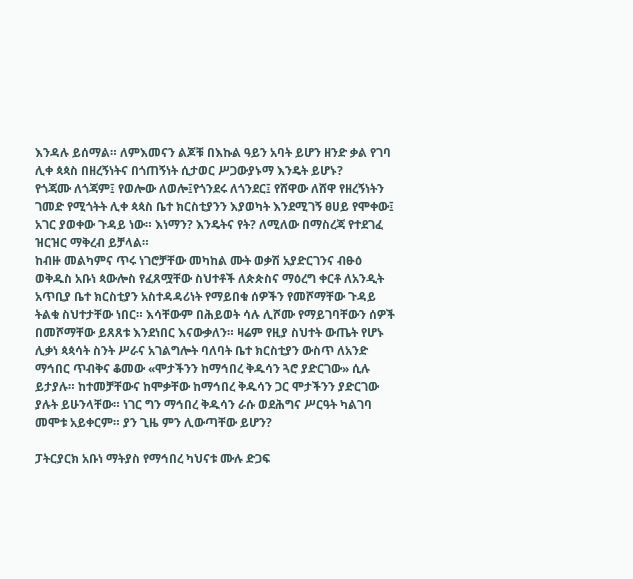እንዳሉ ይሰማል። ለምእመናን ልጆቹ በእኩል ዓይን አባት ይሆን ዘንድ ቃል የገባ ሊቀ ጳጳስ በዘረኝነትና በጎጠኝነት ሲታወር ሥጋውያኑማ እንዴት ይሆኑ?
የጎጃሙ ለጎጃም፤ የወሎው ለወሎ፤የጎንደሩ ለጎንደር፤ የሸዋው ለሸዋ የዘረኝነትን ገመድ የሚጎትት ሊቀ ጳጳስ ቤተ ክርስቲያንን እያወካት እንደሚገኝ ፀሀይ የሞቀው፤ አገር ያወቀው ጉዳይ ነው። እነማን? እንዴትና የት? ለሚለው በማስረጃ የተደገፈ ዝርዝር ማቅረብ ይቻላል።
ከብዙ መልካምና ጥሩ ነገሮቻቸው መካከል ሙት ወቃሽ አያድርገንና ብፁዕ ወቅዱስ አቡነ ጳውሎስ የፈጸሟቸው ስህተቶች ለጵጵስና ማዕረግ ቀርቶ ለአንዲት አጥቢያ ቤተ ክርስቲያን አስተዳዳሪነት የማይበቁ ሰዎችን የመሾማቸው ጉዳይ ትልቁ ስህተታቸው ነበር። እሳቸውም በሕይወት ሳሉ ሊሾሙ የማይገባቸውን ሰዎች በመሾማቸው ይጸጸቱ እንደነበር እናውቃለን። ዛሬም የዚያ ስህተት ውጤት የሆኑ ሊቃነ ጳጳሳት ስንት ሥራና አገልግሎት ባለባት ቤተ ክርስቲያን ውስጥ ለአንድ ማኅበር ጥብቅና ቆመው «ሞታችንን ከማኅበረ ቅዱሳን ጓሮ ያድርገው» ሲሉ ይታያሉ። ከተመቻቸውና ከሞቃቸው ከማኅበረ ቅዱሳን ጋር ሞታችንን ያድርገው ያሉት ይሁንላቸው። ነገር ግን ማኅበረ ቅዱሳን ራሱ ወደሕግና ሥርዓት ካልገባ መሞቱ አይቀርም። ያን ጊዜ ምን ሊውጣቸው ይሆን?

ፓትርያርክ አቡነ ማትያስ የማኅበረ ካህናቱ ሙሉ ድጋፍ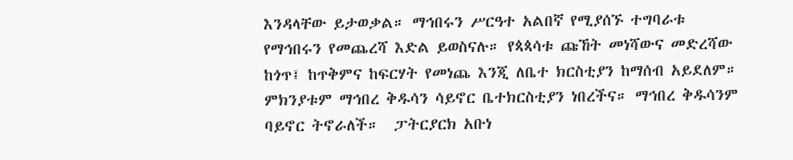እንዳላቸው ይታወቃል። ማኅበሩን ሥርዓተ አልበኛ የሚያሰኙ ተግባራቱ የማኅበሩን የመጨረሻ እድል ይወስናሉ። የጳጳሳቱ ጩኸት መነሻውና መድረሻው ከጎጥ፤ ከጥቅምና ከፍርሃት የመነጨ እንጂ ለቤተ ክርስቲያን ከማሰብ አይደለም። ምክንያቱም ማኅበረ ቅዱሳን ሳይኖር ቤተክርስቲያን ነበረችና። ማኅበረ ቅዱሳንም ባይኖር ትኖራለች።  ፓትርያርክ አቡነ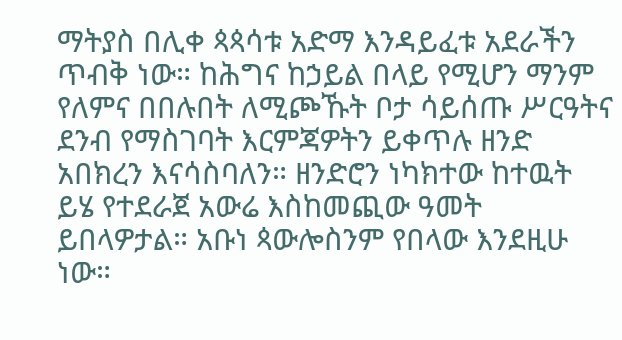ማትያስ በሊቀ ጳጳሳቱ አድማ እንዳይፈቱ አደራችን ጥብቅ ነው። ከሕግና ከኃይል በላይ የሚሆን ማንም የለምና በበሉበት ለሚጮኹት ቦታ ሳይሰጡ ሥርዓትና ደንብ የማስገባት እርምጃዎትን ይቀጥሉ ዘንድ አበክረን እናሳስባለን። ዘንድሮን ነካክተው ከተዉት ይሄ የተደራጀ አውሬ እስከመጪው ዓመት ይበላዎታል። አቡነ ጳውሎስንም የበላው እንደዚሁ ነው።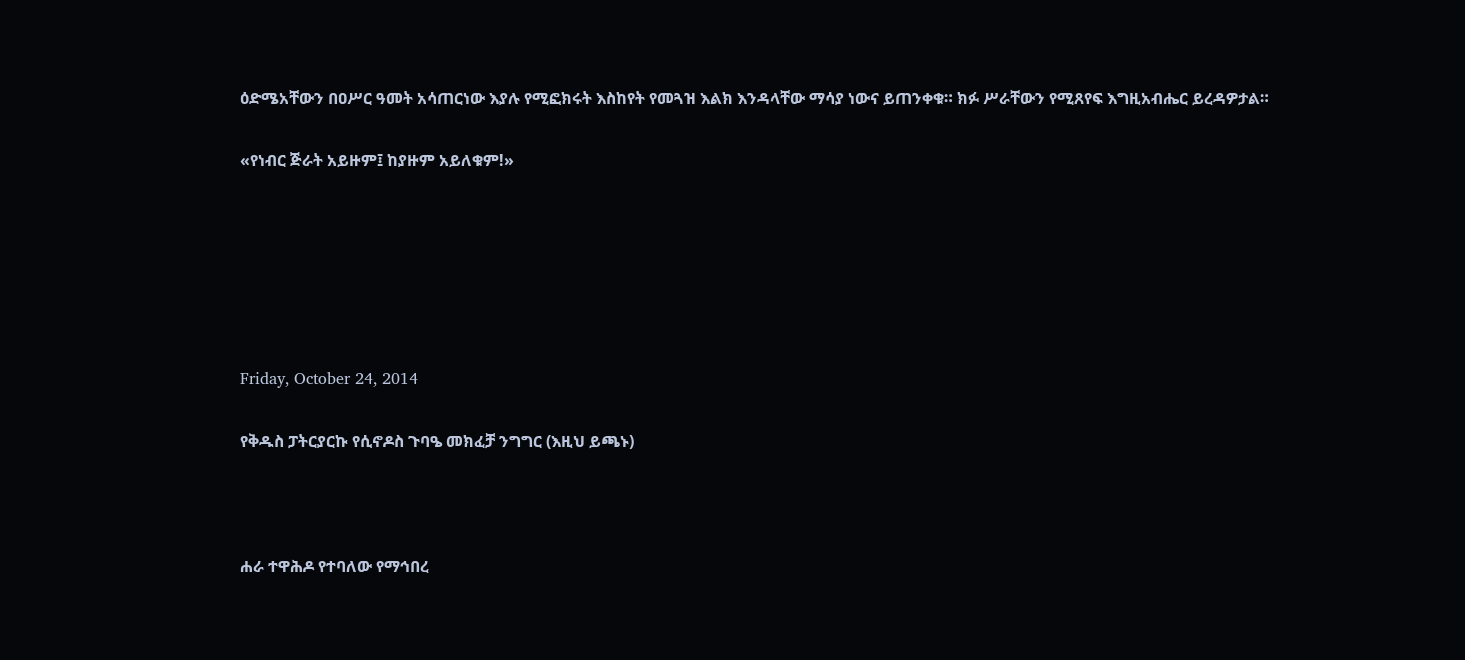ዕድሜአቸውን በዐሥር ዓመት አሳጠርነው እያሉ የሚፎክሩት እስከየት የመጓዝ እልክ እንዳላቸው ማሳያ ነውና ይጠንቀቁ። ክፉ ሥራቸውን የሚጸየፍ እግዚአብሔር ይረዳዎታል።

«የነብር ጅራት አይዙም፤ ከያዙም አይለቁም!»






Friday, October 24, 2014

የቅዱስ ፓትርያርኩ የሲኖዶስ ጉባዔ መክፈቻ ንግግር (እዚህ ይጫኑ)



ሐራ ተዋሕዶ የተባለው የማኅበረ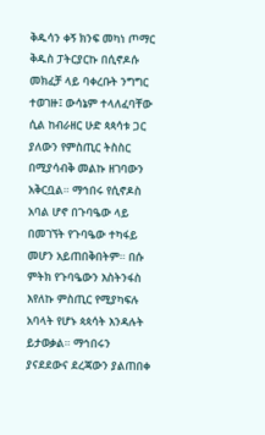ቅዱሳን ቀኝ ክንፍ መካነ ጦማር ቅዱስ ፓትርያርኩ በሲኖዶሱ መክፈቻ ላይ ባቀረቡት ንግግር ተወገዙ፤ ውሳኔም ተላለፈባቸው ሲል ከብራዘር ሁድ ጳጳሳቱ ጋር ያለውን የምስጢር ትስስር በሚያሳብቅ መልኩ ዘገባውን አቅርቧል። ማኅበሩ የሲኖዶስ አባል ሆኖ በጉባዔው ላይ በመገኘት የጉባዔው ተካፋይ መሆን አይጠበቅበትም። በሱ ምትክ የጉባዔውን እስትንፋስ እየለኩ ምስጢር የሚያካፍሉ አባላት የሆኑ ጳጳሳት እንዳሉት ይታወቃል። ማኅበሩን ያናደደውና ደረጃውን ያልጠበቀ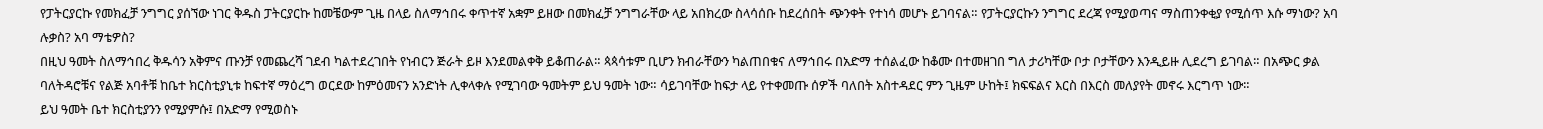የፓትርያርኩ የመክፈቻ ንግግር ያሰኘው ነገር ቅዱስ ፓትርያርኩ ከመቼውም ጊዜ በላይ ስለማኅበሩ ቀጥተኛ አቋም ይዘው በመክፈቻ ንግግራቸው ላይ አበክረው ስላሳሰቡ ከደረሰበት ጭንቀት የተነሳ መሆኑ ይገባናል። የፓትርያርኩን ንግግር ደረጃ የሚያወጣና ማስጠንቀቂያ የሚሰጥ እሱ ማነው? አባ ሉቃስ? አባ ማቴዎስ?
በዚህ ዓመት ስለማኅበረ ቅዱሳን አቅምና ጡንቻ የመጨረሻ ገደብ ካልተደረገበት የነብርን ጅራት ይዞ እንደመልቀቅ ይቆጠራል። ጳጳሳቱም ቢሆን ክብራቸውን ካልጠበቁና ለማኅበሩ በአድማ ተሰልፈው ከቆሙ በተመዘገበ ግለ ታሪካቸው ቦታ ቦታቸውን እንዲይዙ ሊደረግ ይገባል። በአጭር ቃል ባለትዳሮቹና የልጅ አባቶቹ ከቤተ ክርስቲያኒቱ ከፍተኛ ማዕረግ ወርደው ከምዕመናን አንድነት ሊቀላቀሉ የሚገባው ዓመትም ይህ ዓመት ነው። ሳይገባቸው ከፍታ ላይ የተቀመጡ ሰዎች ባለበት አስተዳደር ምን ጊዜም ሁከት፤ ክፍፍልና እርስ በእርስ መለያየት መኖሩ እርግጥ ነው።
ይህ ዓመት ቤተ ክርስቲያንን የሚያምሱ፤ በአድማ የሚወስኑ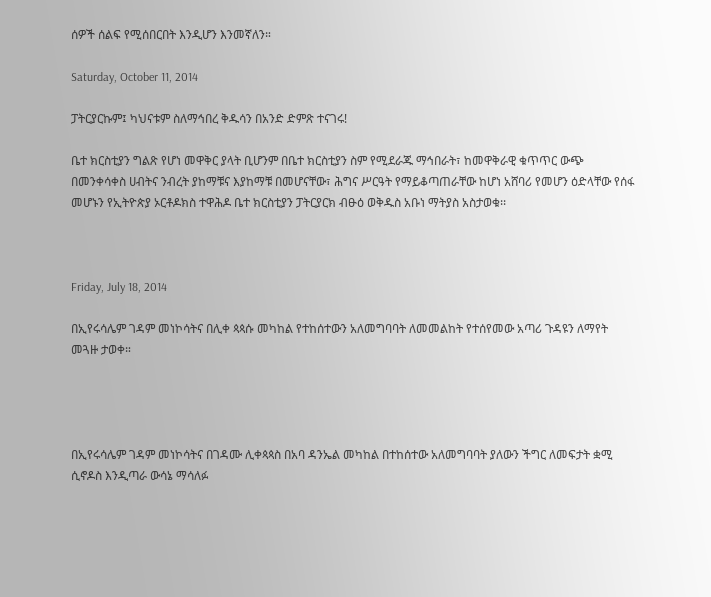ሰዎች ሰልፍ የሚሰበርበት እንዲሆን እንመኛለን።

Saturday, October 11, 2014

ፓትርያርኩም፤ ካህናቱም ስለማኅበረ ቅዱሳን በአንድ ድምጽ ተናገሩ!

ቤተ ክርስቲያን ግልጽ የሆነ መዋቅር ያላት ቢሆንም በቤተ ክርስቲያን ስም የሚደራጁ ማኅበራት፣ ከመዋቅራዊ ቁጥጥር ውጭ በመንቀሳቀስ ሀብትና ንብረት ያከማቹና እያከማቹ በመሆናቸው፣ ሕግና ሥርዓት የማይቆጣጠራቸው ከሆነ አሸባሪ የመሆን ዕድላቸው የሰፋ መሆኑን የኢትዮጵያ ኦርቶዶክስ ተዋሕዶ ቤተ ክርስቲያን ፓትርያርክ ብፁዕ ወቅዱስ አቡነ ማትያስ አስታወቁ፡፡



Friday, July 18, 2014

በኢየሩሳሌም ገዳም መነኮሳትና በሊቀ ጳጳሱ መካከል የተከሰተውን አለመግባባት ለመመልከት የተሰየመው አጣሪ ጉዳዩን ለማየት መጓዙ ታወቀ።




በኢየሩሳሌም ገዳም መነኮሳትና በገዳሙ ሊቀጳጳስ በአባ ዳንኤል መካከል በተከሰተው አለመግባባት ያለውን ችግር ለመፍታት ቋሚ ሲኖዶስ እንዲጣራ ውሳኔ ማሳለፉ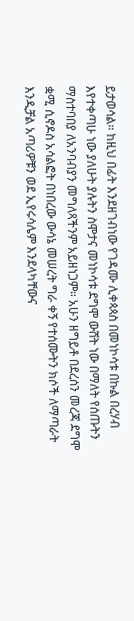ይታወሳል። ከዚህ በፊት እንደዘገብነው የገዳሙ ሊቀጳጳስ በመነኮሳቱ በኩል በረሃብ እየተቀጣሁ ነው ያለሁት ያሉትን ስሞታና መነኮሳቱ ደግሞ ውሸት ነው በማለት የሰጡትን ማስተባበያ ለአንባብያን መግለጻችንም አይዘነጋም። አሁን ዘግይቶ በደረሰን መረጃ ደግሞ ቋሚ ሲኖዶስ አሳልፎት በነበረው ውሳኔ መሠረት ግራ ቀኝ የተሰሙትን ክሶች ለማጣራት እንዲቻል አጣሪዎቹን ወደ ኢየሩሳሌም እንደላካቸውና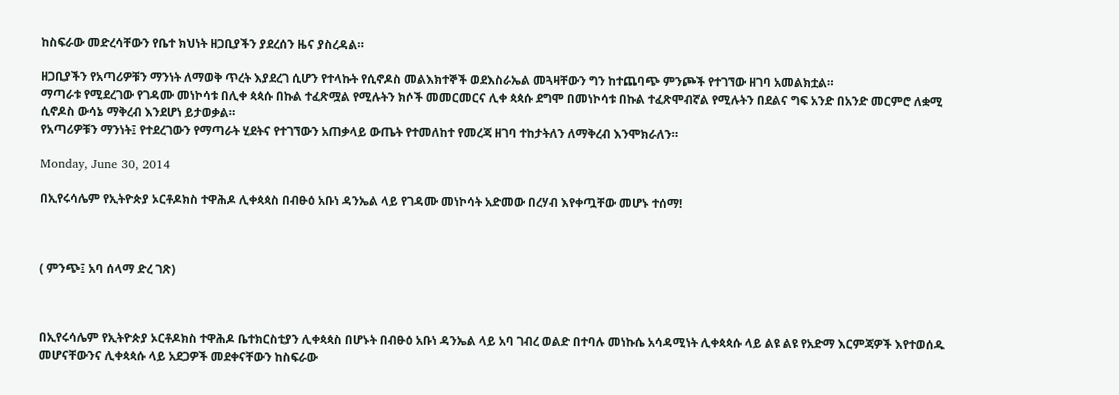ከስፍራው መድረሳቸውን የቤተ ክህነት ዘጋቢያችን ያደረሰን ዜና ያስረዳል።

ዘጋቢያችን የአጣሪዎቹን ማንነት ለማወቅ ጥረት እያደረገ ሲሆን የተላኩት የሲኖዶስ መልእክተኞች ወደእስራኤል መጓዛቸውን ግን ከተጨባጭ ምንጮች የተገኘው ዘገባ አመልክቷል።
ማጣራቱ የሚደረገው የገዳሙ መነኮሳቱ በሊቀ ጳጳሱ በኩል ተፈጽሟል የሚሉትን ክሶች መመርመርና ሊቀ ጳጳሱ ደግሞ በመነኮሳቱ በኩል ተፈጽሞብኛል የሚሉትን በደልና ግፍ አንድ በአንድ መርምሮ ለቋሚ ሲኖዶስ ውሳኔ ማቅረብ እንደሆነ ይታወቃል።
የአጣሪዎቹን ማንነት፤ የተደረገውን የማጣራት ሂደትና የተገኘውን አጠቃላይ ውጤት የተመለከተ የመረጃ ዘገባ ተከታትለን ለማቅረብ እንሞክራለን።

Monday, June 30, 2014

በኢየሩሳሌም የኢትዮጵያ ኦርቶዶክስ ተዋሕዶ ሊቀጳጳስ በብፁዕ አቡነ ዳንኤል ላይ የገዳሙ መነኮሳት አድመው በረሃብ እየቀጧቸው መሆኑ ተሰማ!



( ምንጭ፤ አባ ሰላማ ድረ ገጽ)



በኢየሩሳሌም የኢትዮጵያ ኦርቶዶክስ ተዋሕዶ ቤተክርስቲያን ሊቀጳጳስ በሆኑት በብፁዕ አቡነ ዳንኤል ላይ አባ ገብረ ወልድ በተባሉ መነኩሴ አሳዳሚነት ሊቀጳጳሱ ላይ ልዩ ልዩ የአድማ እርምጃዎች እየተወሰዱ መሆናቸውንና ሊቀጳጳሱ ላይ አደጋዎች መደቀናቸውን ከስፍራው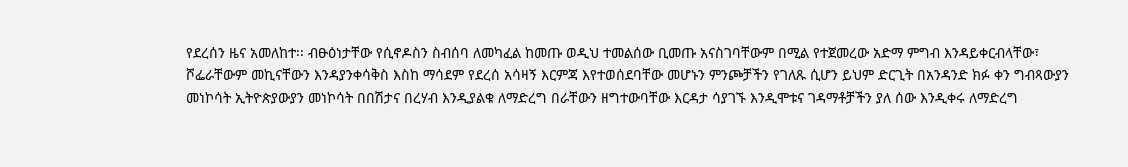የደረሰን ዜና አመለከተ፡፡ ብፁዕነታቸው የሲኖዶስን ስብሰባ ለመካፈል ከመጡ ወዲህ ተመልሰው ቢመጡ አናስገባቸውም በሚል የተጀመረው አድማ ምግብ እንዳይቀርብላቸው፣ ሾፌራቸውም መኪናቸውን እንዳያንቀሳቅስ እስከ ማሳደም የደረሰ አሳዛኝ እርምጃ እየተወሰደባቸው መሆኑን ምንጮቻችን የገለጹ ሲሆን ይህም ድርጊት በአንዳንድ ክፉ ቀን ግብጻውያን መነኮሳት ኢትዮጵያውያን መነኮሳት በበሽታና በረሃብ እንዲያልቁ ለማድረግ በራቸውን ዘግተውባቸው እርዳታ ሳያገኙ እንዲሞቱና ገዳማቶቻችን ያለ ሰው እንዲቀሩ ለማድረግ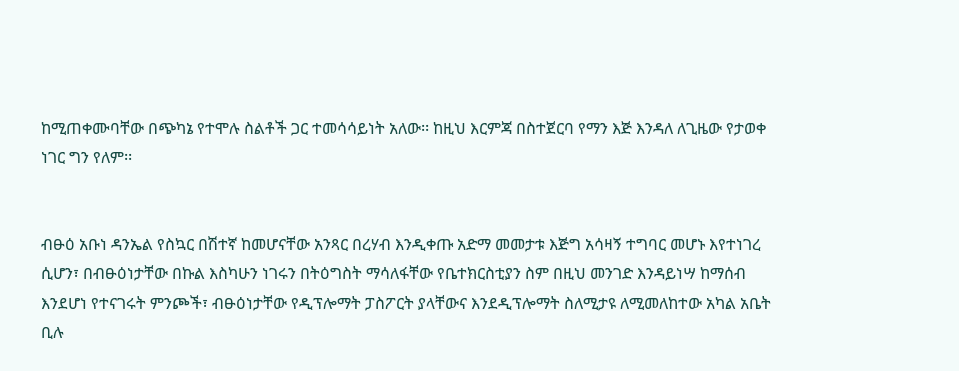ከሚጠቀሙባቸው በጭካኔ የተሞሉ ስልቶች ጋር ተመሳሳይነት አለው፡፡ ከዚህ እርምጃ በስተጀርባ የማን እጅ እንዳለ ለጊዜው የታወቀ ነገር ግን የለም፡፡


ብፁዕ አቡነ ዳንኤል የስኳር በሽተኛ ከመሆናቸው አንጻር በረሃብ እንዲቀጡ አድማ መመታቱ እጅግ አሳዛኝ ተግባር መሆኑ እየተነገረ ሲሆን፣ በብፁዕነታቸው በኩል እስካሁን ነገሩን በትዕግስት ማሳለፋቸው የቤተክርስቲያን ስም በዚህ መንገድ እንዳይነሣ ከማሰብ እንደሆነ የተናገሩት ምንጮች፣ ብፁዕነታቸው የዲፕሎማት ፓስፖርት ያላቸውና እንደዲፕሎማት ስለሚታዩ ለሚመለከተው አካል አቤት ቢሉ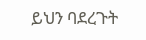ይህን ባደረጉት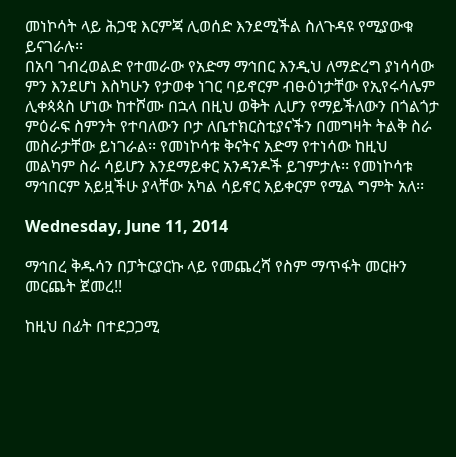መነኮሳት ላይ ሕጋዊ እርምጃ ሊወሰድ እንደሚችል ስለጉዳዩ የሚያውቁ ይናገራሉ፡፡
በአባ ገብረወልድ የተመራው የአድማ ማኅበር እንዲህ ለማድረግ ያነሳሳው ምን እንደሆነ እስካሁን የታወቀ ነገር ባይኖርም ብፁዕነታቸው የኢየሩሳሌም ሊቀጳጳስ ሆነው ከተሾሙ በኋላ በዚህ ወቅት ሊሆን የማይችለውን በጎልጎታ ምዕራፍ ስምንት የተባለውን ቦታ ለቤተክርስቲያናችን በመግዛት ትልቅ ስራ መስራታቸው ይነገራል፡፡ የመነኮሳቱ ቅናትና አድማ የተነሳው ከዚህ መልካም ስራ ሳይሆን እንደማይቀር አንዳንዶች ይገምታሉ፡፡ የመነኮሳቱ ማኅበርም አይዟችሁ ያላቸው አካል ሳይኖር አይቀርም የሚል ግምት አለ፡፡

Wednesday, June 11, 2014

ማኅበረ ቅዱሳን በፓትርያርኩ ላይ የመጨረሻ የስም ማጥፋት መርዙን መርጨት ጀመረ!!

ከዚህ በፊት በተደጋጋሚ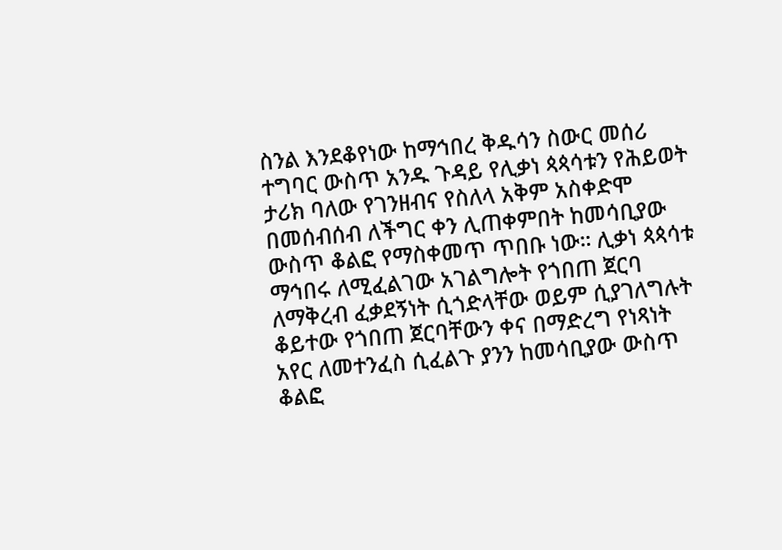ስንል እንደቆየነው ከማኅበረ ቅዱሳን ስውር መሰሪ ተግባር ውስጥ አንዱ ጉዳይ የሊቃነ ጳጳሳቱን የሕይወት ታሪክ ባለው የገንዘብና የስለላ አቅም አስቀድሞ በመሰብሰብ ለችግር ቀን ሊጠቀምበት ከመሳቢያው ውስጥ ቆልፎ የማስቀመጥ ጥበቡ ነው። ሊቃነ ጳጳሳቱ ማኅበሩ ለሚፈልገው አገልግሎት የጎበጠ ጀርባ ለማቅረብ ፈቃደኝነት ሲጎድላቸው ወይም ሲያገለግሉት ቆይተው የጎበጠ ጀርባቸውን ቀና በማድረግ የነጻነት አየር ለመተንፈስ ሲፈልጉ ያንን ከመሳቢያው ውስጥ ቆልፎ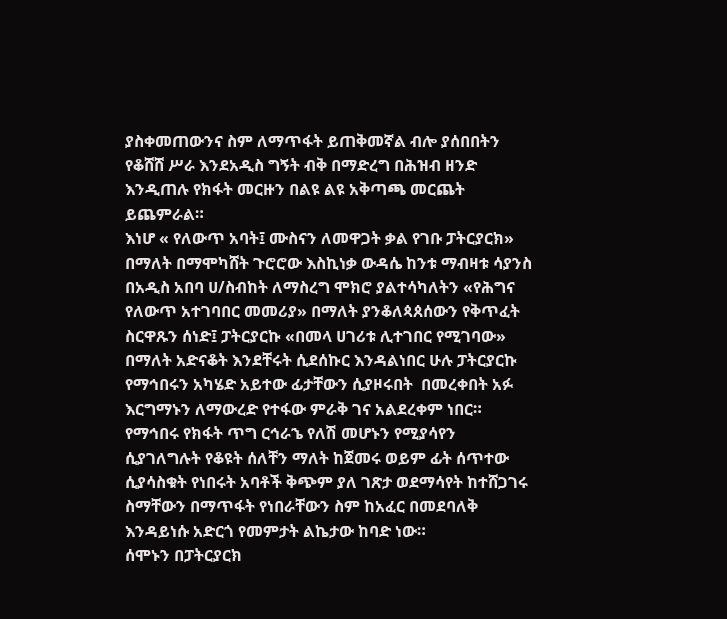ያስቀመጠውንና ስም ለማጥፋት ይጠቅመኛል ብሎ ያሰበበትን የቆሸሸ ሥራ እንደአዲስ ግኝት ብቅ በማድረግ በሕዝብ ዘንድ እንዲጠሉ የክፋት መርዙን በልዩ ልዩ አቅጣጫ መርጨት ይጨምራል።
እነሆ « የለውጥ አባት፤ ሙስናን ለመዋጋት ቃል የገቡ ፓትርያርክ» በማለት በማሞካሸት ጉሮሮው እስኪነቃ ውዳሴ ከንቱ ማብዛቱ ሳያንስ  በአዲስ አበባ ሀ/ስብከት ለማስረግ ሞክሮ ያልተሳካለትን «የሕግና የለውጥ አተገባበር መመሪያ» በማለት ያንቆለጳጰሰውን የቅጥፈት ስርዋጹን ሰነድ፤ ፓትርያርኩ «በመላ ሀገሪቱ ሊተገበር የሚገባው» በማለት አድናቆት እንደቸሩት ሲደሰኩር እንዳልነበር ሁሉ ፓትርያርኩ የማኅበሩን አካሄድ አይተው ፊታቸውን ሲያዞሩበት  በመረቀበት አፉ እርግማኑን ለማውረድ የተፋው ምራቅ ገና አልደረቀም ነበር።
የማኅበሩ የክፋት ጥግ ርኅራኄ የለሽ መሆኑን የሚያሳየን ሲያገለግሉት የቆዩት ሰለቸን ማለት ከጀመሩ ወይም ፊት ሰጥተው ሲያሳስቁት የነበሩት አባቶች ቅጭም ያለ ገጽታ ወደማሳየት ከተሸጋገሩ ስማቸውን በማጥፋት የነበራቸውን ስም ከአፈር በመደባለቅ እንዳይነሱ አድርጎ የመምታት ልኬታው ከባድ ነው።
ሰሞኑን በፓትርያርክ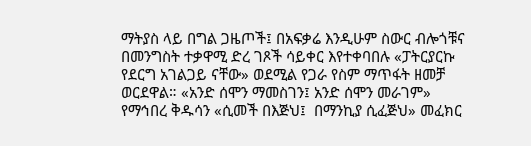ማትያስ ላይ በግል ጋዜጦች፤ በአፍቃሬ እንዲሁም ስውር ብሎጎቹና በመንግስት ተቃዋሚ ድረ ገጾች ሳይቀር እየተቀባበሉ «ፓትርያርኩ የደርግ አገልጋይ ናቸው» ወደሚል የጋራ የስም ማጥፋት ዘመቻ ወርደዋል። «አንድ ሰሞን ማመስገን፤ አንድ ሰሞን መራገም» የማኅበረ ቅዱሳን «ሲመች በእጅህ፤  በማንኪያ ሲፈጅህ» መፈክር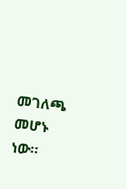መገለጫ መሆኑ ነው።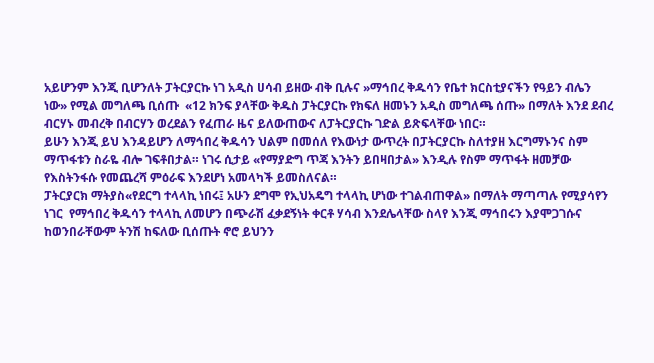አይሆንም እንጂ ቢሆንለት ፓትርያርኩ ነገ አዲስ ሀሳብ ይዘው ብቅ ቢሉና »ማኅበረ ቅዱሳን የቤተ ክርስቲያናችን የዓይን ብሌን ነው» የሚል መግለጫ ቢሰጡ  «12 ክንፍ ያላቸው ቅዱስ ፓትርያርኩ የክፍለ ዘመኑን አዲስ መግለጫ ሰጡ» በማለት እንደ ደብረ ብርሃኑ መብረቅ በብርሃን ወረደልን የፈጠራ ዜና ይለውጠውና ለፓትርያርኩ ገድል ይጽፍላቸው ነበር።
ይሁን እንጂ ይህ እንዳይሆን ለማኅበረ ቅዱሳን ህልም በመሰለ የእውነታ ውጥረት በፓትርያርኩ ስለተያዘ እርግማኑንና ስም ማጥፋቱን ስራዬ ብሎ ገፍቶበታል። ነገሩ ሲታይ «የማያድግ ጥጃ እንትን ይበዛበታል» እንዲሉ የስም ማጥፋት ዘመቻው የእስትንፋሱ የመጨረሻ ምዕራፍ እንደሆነ አመላካች ይመስለናል።
ፓትርያርክ ማትያስ«የደርግ ተላላኪ ነበሩ፤ አሁን ደግሞ የኢህአዴግ ተላላኪ ሆነው ተገልብጠዋል» በማለት ማጣጣሉ የሚያሳየን ነገር  የማኅበረ ቅዱሳን ተላላኪ ለመሆን በጭራሽ ፈቃደኝነት ቀርቶ ሃሳብ እንደሌላቸው ስላየ እንጂ ማኅበሩን እያሞጋገሱና ከወንበራቸውም ትንሽ ከፍለው ቢሰጡት ኖሮ ይህንን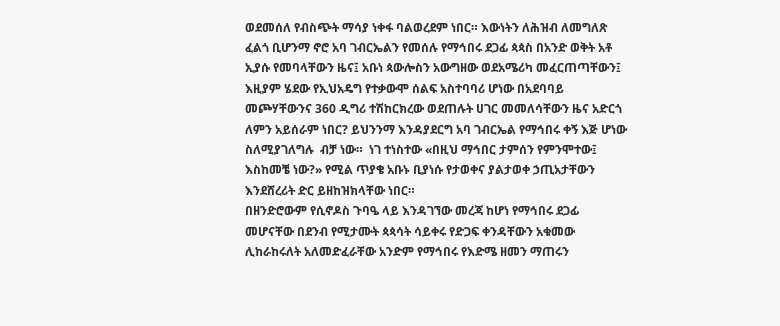ወደመሰለ የብስጭት ማሳያ ነቀፋ ባልወረደም ነበር። እውነትን ለሕዝብ ለመግለጽ ፈልጎ ቢሆንማ ኖሮ አባ ገብርኤልን የመሰሉ የማኅበሩ ደጋፊ ጳጳስ በአንድ ወቅት አቶ ኢያሱ የመባላቸውን ዜና፤ አቡነ ጳውሎስን አውግዘው ወደአሜሪካ መፈርጠጣቸውን፤ እዚያም ሄደው የኢህአዴግ የተቃውሞ ሰልፍ አስተባባሪ ሆነው በአደባባይ መጮሃቸውንና 360 ዲግሪ ተሽከርክረው ወደጠሉት ሀገር መመለሳቸውን ዜና አድርጎ ለምን አይሰራም ነበር? ይህንንማ እንዳያደርግ አባ ገብርኤል የማኅበሩ ቀኝ እጅ ሆነው ስለሚያገለግሉ  ብቻ ነው።  ነገ ተነስተው «በዚህ ማኅበር ታምሰን የምንሞተው፤ እስከመቼ ነው?» የሚል ጥያቄ አቡኑ ቢያነሱ የታወቀና ያልታወቀ ኃጢአታቸውን እንደሸረሪት ድር ይዘከዝክላቸው ነበር።
በዘንድሮውም የሲኖዶስ ጉባዔ ላይ እንዳገኘው መረጃ ከሆነ የማኅበሩ ደጋፊ መሆናቸው በደንብ የሚታሙት ጳጳሳት ሳይቀሩ የድጋፍ ቀንዳቸውን አቁመው ሊከራከሩለት አለመድፈራቸው አንድም የማኅበሩ የእድሜ ዘመን ማጠሩን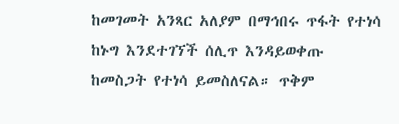ከመገመት አንጻር አለያም በማኅበሩ ጥፋት የተነሳ ከኑግ እንደተገኘች ሰሊጥ እንዳይወቀጡ ከመስጋት የተነሳ ይመስለናል። ጥቅም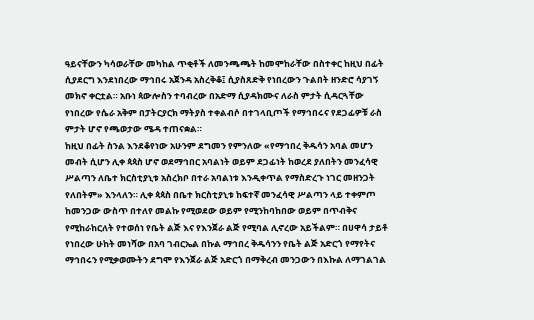ዓይናቸውን ካሳወራቸው መካከል ጥቂቶች ለመንጫጫት ከመሞከራቸው በስተቀር ከዚህ በፊት ሲያደርግ እንደነበረው ማኅበሩ አጀንዳ አስረቅቆ፤ ሲያስጸድቅ የነበረውን ጉልበት ዘንድሮ ሳያገኝ መክኖ ቀርቷል። አቡነ ጳውሎስን ተባብረው በአድማ ሲያዳክሙና ለራስ ምታት ሲዳርጓቸው የነበረው የሴራ አቅም በፓትርያርክ ማትያስ ተቀልብሶ በተገላቢጦች የማኅበሩና የደጋፊዎቹ ራስ ምታት ሆኖ የጫወታው ሜዳ ተጠናቋል።
ከዚህ በፊት ስንል እንደቆየነው አሁንም ደግመን የምንለው «የማኅበረ ቅዱሳን አባል መሆን መብት ሲሆን ሊቀ ጳጳስ ሆኖ ወደማኅበር አባልነት ወይም ደጋፊነት ከወረደ ያለበትን መንፈሳዊ ሥልጣን ለቤተ ክርስቲያኒቱ አስረክቦ በተራ አባልነቱ እንዲቀጥል የማስድረጉ ነገር መዘንጋት የለበትም» እንላለን። ሊቀ ጳጳስ በቤተ ክርስቲያኒቱ ከፍተኛ መንፈሳዊ ሥልጣን ላይ ተቀምጦ ከመንጋው ውስጥ በተለየ መልኩ የሚወደው ወይም የሚንከባከበው ወይም በጥብቅና የሚከራከርለት የተወሰነ የቤት ልጅ እና የእንጀራ ልጅ የሚባል ሊኖረው አይችልም። በሀዋሳ ታይቶ የነበረው ሁከት መነሻው በአባ ገብርኤል በኩል ማኅበረ ቅዱሳንን የቤት ልጅ አድርጎ የማየትና ማኅበሩን የሚቃወሙትን ደግሞ የእንጀራ ልጅ አድርጎ በማቅረብ መንጋውን በእኩል ለማገልገል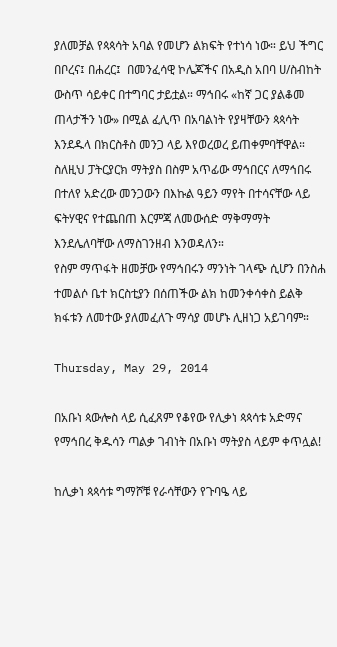ያለመቻል የጳጳሳት አባል የመሆን ልክፍት የተነሳ ነው። ይህ ችግር በቦረና፤ በሐረር፤  በመንፈሳዊ ኮሌጆችና በአዲስ አበባ ሀ/ስብከት ውስጥ ሳይቀር በተግባር ታይቷል። ማኅበሩ «ከኛ ጋር ያልቆመ ጠላታችን ነው» በሚል ፈሊጥ በአባልነት የያዛቸውን ጳጳሳት እንደዱላ በክርስቶስ መንጋ ላይ እየወረወረ ይጠቀምባቸዋል።
ስለዚህ ፓትርያርክ ማትያስ በስም አጥፊው ማኅበርና ለማኅበሩ በተለየ አድረው መንጋውን በእኩል ዓይን ማየት በተሳናቸው ላይ ፍትሃዊና የተጨበጠ እርምጃ ለመውሰድ ማቅማማት እንደሌለባቸው ለማስገንዘብ እንወዳለን።
የስም ማጥፋት ዘመቻው የማኅበሩን ማንነት ገላጭ ሲሆን በንስሐ ተመልሶ ቤተ ክርስቲያን በሰጠችው ልክ ከመንቀሳቀስ ይልቅ ክፋቱን ለመተው ያለመፈለጉ ማሳያ መሆኑ ሊዘነጋ አይገባም።

Thursday, May 29, 2014

በአቡነ ጳውሎስ ላይ ሲፈጸም የቆየው የሊቃነ ጳጳሳቱ አድማና የማኅበረ ቅዱሳን ጣልቃ ገብነት በአቡነ ማትያስ ላይም ቀጥሏል!

ከሊቃነ ጳጳሳቱ ግማሾቹ የራሳቸውን የጉባዔ ላይ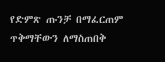የድምጽ ጡንቻ በማፈርጠም ጥቅማቸውን ለማስጠበቅ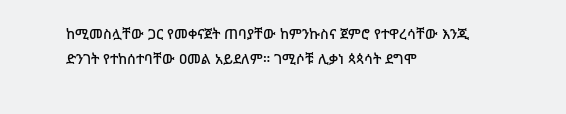ከሚመስሏቸው ጋር የመቀናጀት ጠባያቸው ከምንኩስና ጀምሮ የተዋረሳቸው እንጂ ድንገት የተከሰተባቸው ዐመል አይደለም። ገሚሶቹ ሊቃነ ጳጳሳት ደግሞ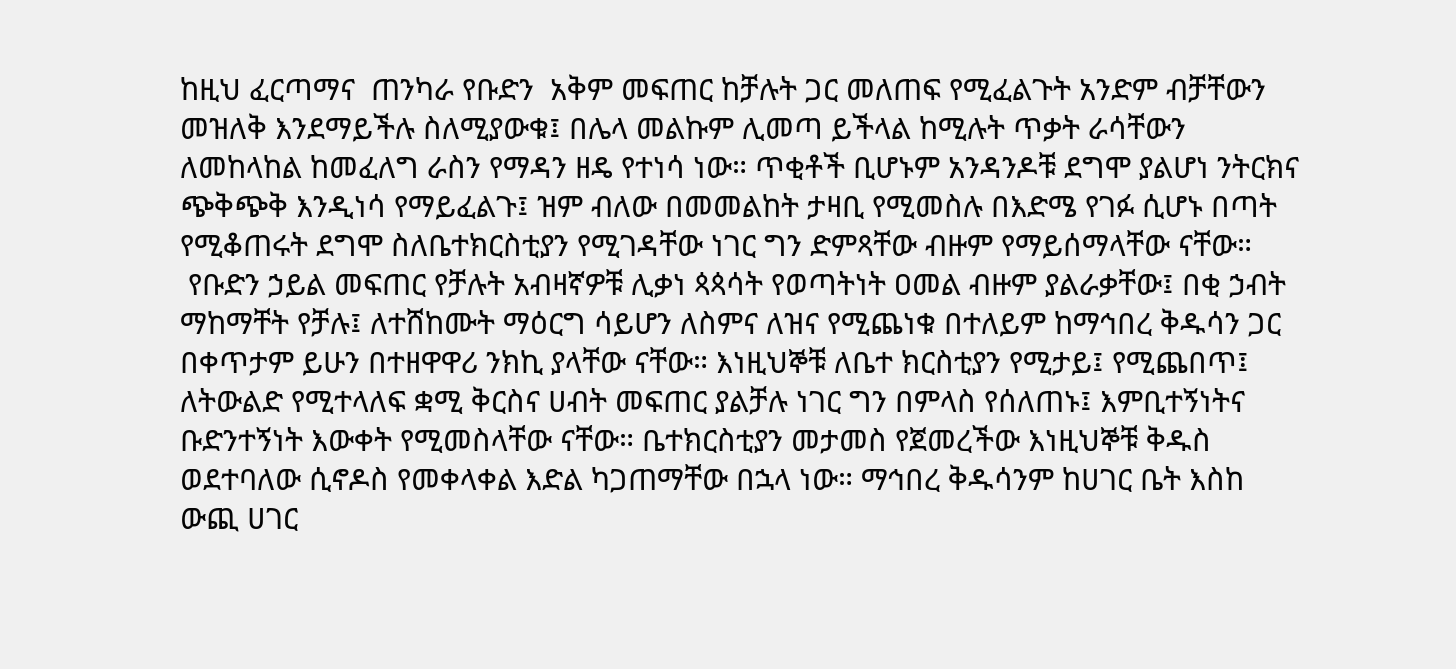ከዚህ ፈርጣማና  ጠንካራ የቡድን  አቅም መፍጠር ከቻሉት ጋር መለጠፍ የሚፈልጉት አንድም ብቻቸውን መዝለቅ እንደማይችሉ ስለሚያውቁ፤ በሌላ መልኩም ሊመጣ ይችላል ከሚሉት ጥቃት ራሳቸውን ለመከላከል ከመፈለግ ራስን የማዳን ዘዴ የተነሳ ነው። ጥቂቶች ቢሆኑም አንዳንዶቹ ደግሞ ያልሆነ ንትርክና ጭቅጭቅ እንዲነሳ የማይፈልጉ፤ ዝም ብለው በመመልከት ታዛቢ የሚመስሉ በእድሜ የገፉ ሲሆኑ በጣት የሚቆጠሩት ደግሞ ስለቤተክርስቲያን የሚገዳቸው ነገር ግን ድምጻቸው ብዙም የማይሰማላቸው ናቸው።
 የቡድን ኃይል መፍጠር የቻሉት አብዛኛዎቹ ሊቃነ ጳጳሳት የወጣትነት ዐመል ብዙም ያልራቃቸው፤ በቂ ኃብት ማከማቸት የቻሉ፤ ለተሸከሙት ማዕርግ ሳይሆን ለስምና ለዝና የሚጨነቁ በተለይም ከማኅበረ ቅዱሳን ጋር በቀጥታም ይሁን በተዘዋዋሪ ንክኪ ያላቸው ናቸው። እነዚህኞቹ ለቤተ ክርስቲያን የሚታይ፤ የሚጨበጥ፤ ለትውልድ የሚተላለፍ ቋሚ ቅርስና ሀብት መፍጠር ያልቻሉ ነገር ግን በምላስ የሰለጠኑ፤ እምቢተኝነትና ቡድንተኝነት እውቀት የሚመስላቸው ናቸው። ቤተክርስቲያን መታመስ የጀመረችው እነዚህኞቹ ቅዱስ ወደተባለው ሲኖዶስ የመቀላቀል እድል ካጋጠማቸው በኋላ ነው። ማኅበረ ቅዱሳንም ከሀገር ቤት እስከ ውጪ ሀገር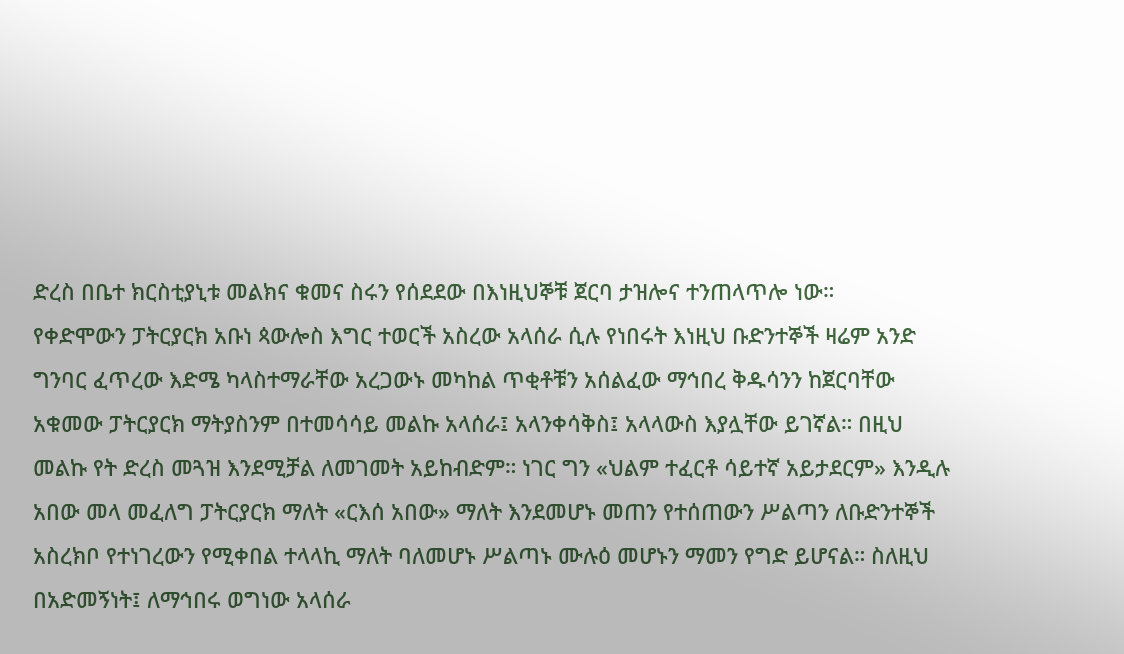ድረስ በቤተ ክርስቲያኒቱ መልክና ቁመና ስሩን የሰደደው በእነዚህኞቹ ጀርባ ታዝሎና ተንጠላጥሎ ነው።
የቀድሞውን ፓትርያርክ አቡነ ጳውሎስ እግር ተወርች አስረው አላሰራ ሲሉ የነበሩት እነዚህ ቡድንተኞች ዛሬም አንድ ግንባር ፈጥረው እድሜ ካላስተማራቸው አረጋውኑ መካከል ጥቂቶቹን አሰልፈው ማኅበረ ቅዱሳንን ከጀርባቸው አቁመው ፓትርያርክ ማትያስንም በተመሳሳይ መልኩ አላሰራ፤ አላንቀሳቅስ፤ አላላውስ እያሏቸው ይገኛል። በዚህ መልኩ የት ድረስ መጓዝ እንደሚቻል ለመገመት አይከብድም። ነገር ግን «ህልም ተፈርቶ ሳይተኛ አይታደርም» እንዲሉ አበው መላ መፈለግ ፓትርያርክ ማለት «ርእሰ አበው» ማለት እንደመሆኑ መጠን የተሰጠውን ሥልጣን ለቡድንተኞች አስረክቦ የተነገረውን የሚቀበል ተላላኪ ማለት ባለመሆኑ ሥልጣኑ ሙሉዕ መሆኑን ማመን የግድ ይሆናል። ስለዚህ በአድመኝነት፤ ለማኅበሩ ወግነው አላሰራ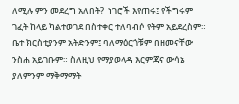ለሚሉ ምን መደረግ አለበት?  ነገሮች እየጠሩ፤ የችግሩም ገፈት ከላይ ካልተወገደ በስተቀር ተለባብሶ የትም አይደረስም። ቤተ ክርስቲያንም አትድንም፤ ባለማዕርጎቹም በዘመናቸው ንስሐ አይገቡም። ስለዚህ የማያወላዳ እርምጃና ውሳኔ ያለምንም ማቅማማት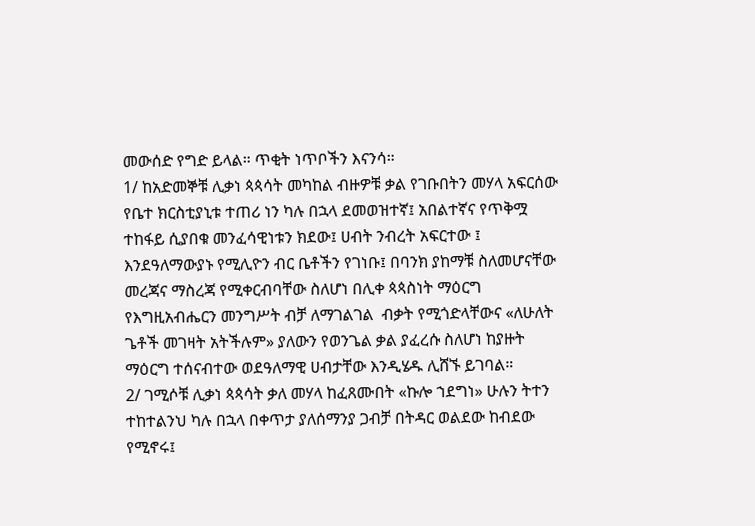መውሰድ የግድ ይላል። ጥቂት ነጥቦችን እናንሳ።
1/ ከአድመኞቹ ሊቃነ ጳጳሳት መካከል ብዙዎቹ ቃል የገቡበትን መሃላ አፍርሰው የቤተ ክርስቲያኒቱ ተጠሪ ነን ካሉ በኋላ ደመወዝተኛ፤ አበልተኛና የጥቅሟ ተከፋይ ሲያበቁ መንፈሳዊነቱን ክደው፤ ሀብት ንብረት አፍርተው ፤ እንደዓለማውያኑ የሚሊዮን ብር ቤቶችን የገነቡ፤ በባንክ ያከማቹ ስለመሆናቸው መረጃና ማስረጃ የሚቀርብባቸው ስለሆነ በሊቀ ጳጳስነት ማዕርግ የእግዚአብሔርን መንግሥት ብቻ ለማገልገል  ብቃት የሚጎድላቸውና «ለሁለት ጌቶች መገዛት አትችሉም» ያለውን የወንጌል ቃል ያፈረሱ ስለሆነ ከያዙት ማዕርግ ተሰናብተው ወደዓለማዊ ሀብታቸው እንዲሄዱ ሊሸኙ ይገባል።
2/ ገሚሶቹ ሊቃነ ጳጳሳት ቃለ መሃላ ከፈጸሙበት «ኩሎ ኀደግነ» ሁሉን ትተን ተከተልንህ ካሉ በኋላ በቀጥታ ያለሰማንያ ጋብቻ በትዳር ወልደው ከብደው የሚኖሩ፤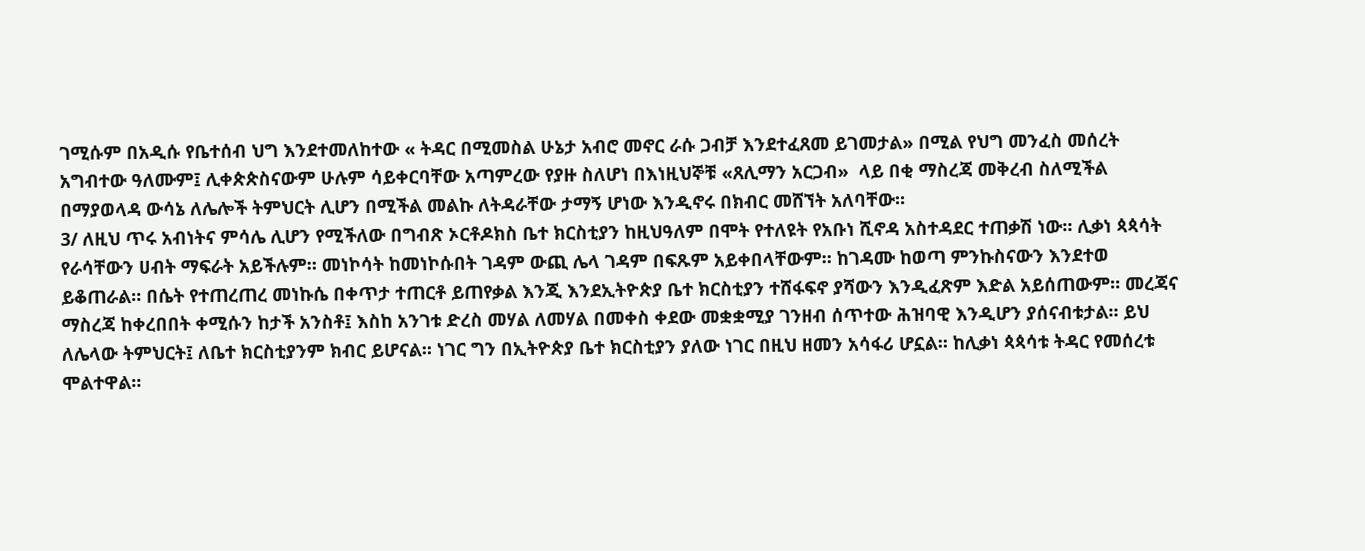ገሚሱም በአዲሱ የቤተሰብ ህግ እንደተመለከተው « ትዳር በሚመስል ሁኔታ አብሮ መኖር ራሱ ጋብቻ እንደተፈጸመ ይገመታል» በሚል የህግ መንፈስ መሰረት አግብተው ዓለሙም፤ ሊቀጵጵስናውም ሁሉም ሳይቀርባቸው አጣምረው የያዙ ስለሆነ በእነዚህኞቹ «ጸሊማን አርጋብ»  ላይ በቂ ማስረጃ መቅረብ ስለሚችል በማያወላዳ ውሳኔ ለሌሎች ትምህርት ሊሆን በሚችል መልኩ ለትዳራቸው ታማኝ ሆነው እንዲኖሩ በክብር መሸኘት አለባቸው።
3/ ለዚህ ጥሩ አብነትና ምሳሌ ሊሆን የሚችለው በግብጽ ኦርቶዶክስ ቤተ ክርስቲያን ከዚህዓለም በሞት የተለዩት የአቡነ ሺኖዳ አስተዳደር ተጠቃሽ ነው። ሊቃነ ጳጳሳት የራሳቸውን ሀብት ማፍራት አይችሉም። መነኮሳት ከመነኮሱበት ገዳም ውጪ ሌላ ገዳም በፍጹም አይቀበላቸውም። ከገዳሙ ከወጣ ምንኩስናውን እንደተወ ይቆጠራል። በሴት የተጠረጠረ መነኩሴ በቀጥታ ተጠርቶ ይጠየቃል እንጂ እንደኢትዮጵያ ቤተ ክርስቲያን ተሸፋፍኖ ያሻውን እንዲፈጽም እድል አይሰጠውም። መረጃና ማስረጃ ከቀረበበት ቀሚሱን ከታች አንስቶ፤ እስከ አንገቱ ድረስ መሃል ለመሃል በመቀስ ቀደው መቋቋሚያ ገንዘብ ሰጥተው ሕዝባዊ እንዲሆን ያሰናብቱታል። ይህ ለሌላው ትምህርት፤ ለቤተ ክርስቲያንም ክብር ይሆናል። ነገር ግን በኢትዮጵያ ቤተ ክርስቲያን ያለው ነገር በዚህ ዘመን አሳፋሪ ሆኗል። ከሊቃነ ጳጳሳቱ ትዳር የመሰረቱ ሞልተዋል።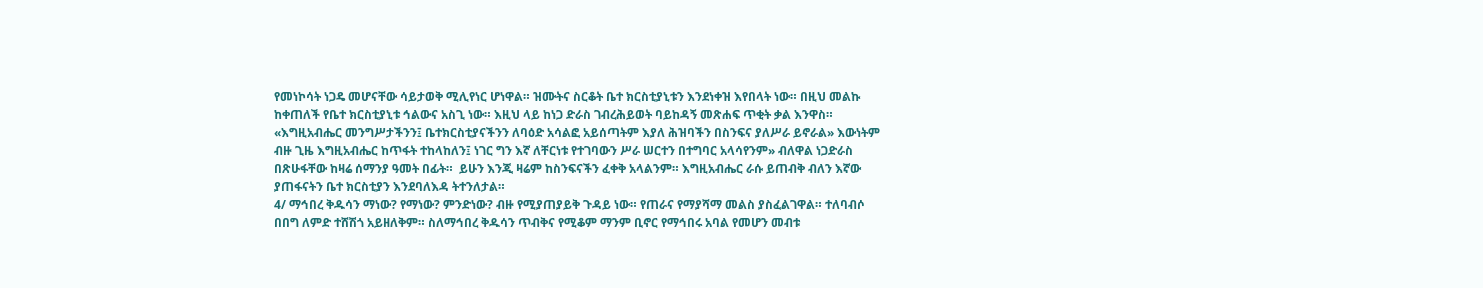የመነኮሳት ነጋዴ መሆናቸው ሳይታወቅ ሚሊየነር ሆነዋል። ዝሙትና ስርቆት ቤተ ክርስቲያኒቱን እንደነቀዝ እየበላት ነው። በዚህ መልኩ ከቀጠለች የቤተ ክርስቲያኒቱ ኅልውና አስጊ ነው። እዚህ ላይ ከነጋ ድራስ ገብረሕይወት ባይከዳኝ መጽሐፍ ጥቂት ቃል እንዋስ። «እግዚአብሔር መንግሥታችንን፤ ቤተክርስቲያናችንን ለባዕድ አሳልፎ አይሰጣትም እያለ ሕዝባችን በስንፍና ያለሥራ ይኖራል» እውነትም ብዙ ጊዜ እግዚአብሔር ከጥፋት ተከላከለን፤ ነገር ግን እኛ ለቸርነቱ የተገባውን ሥራ ሠርተን በተግባር አላሳየንም» ብለዋል ነጋድራስ በጽሁፋቸው ከዛሬ ሰማንያ ዓመት በፊት።  ይሁን እንጂ ዛሬም ከስንፍናችን ፈቀቅ አላልንም። እግዚአብሔር ራሱ ይጠብቅ ብለን እኛው ያጠፋናትን ቤተ ክርስቲያን እንደባለእዳ ትተንለታል።
4/ ማኅበረ ቅዱሳን ማነው? የማነው? ምንድነው? ብዙ የሚያጠያይቅ ጉዳይ ነው። የጠራና የማያሻማ መልስ ያስፈልገዋል። ተለባብሶ በበግ ለምድ ተሸሽጎ አይዘለቅም። ስለማኅበረ ቅዱሳን ጥብቅና የሚቆም ማንም ቢኖር የማኅበሩ አባል የመሆን መብቱ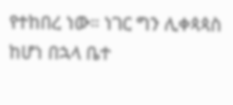የተከበረ ነው። ነገር ግን ሊቀጳጳስ ከሆነ በኋላ ቤተ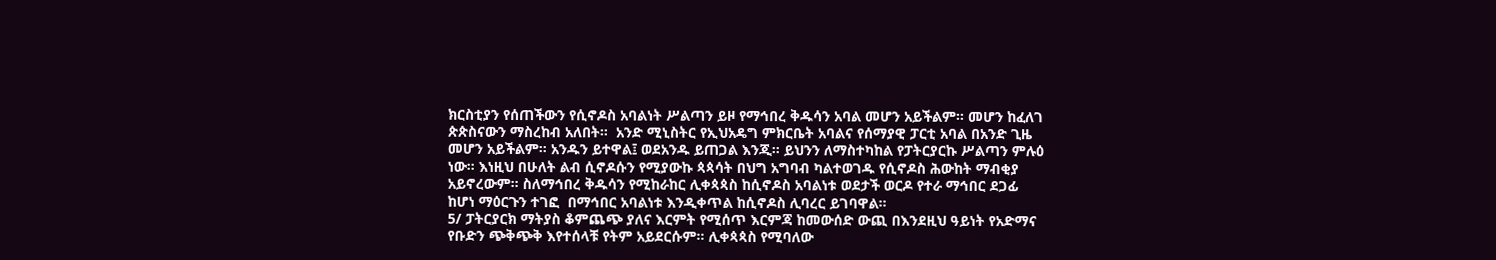ክርስቲያን የሰጠችውን የሲኖዶስ አባልነት ሥልጣን ይዞ የማኅበረ ቅዱሳን አባል መሆን አይችልም። መሆን ከፈለገ ጵጵስናውን ማስረከብ አለበት።  አንድ ሚኒስትር የኢህአዴግ ምክርቤት አባልና የሰማያዊ ፓርቲ አባል በአንድ ጊዜ መሆን አይችልም። አንዱን ይተዋል፤ ወደአንዱ ይጠጋል እንጂ። ይህንን ለማስተካከል የፓትርያርኩ ሥልጣን ምሉዕ ነው። እነዚህ በሁለት ልብ ሲኖዶሱን የሚያውኩ ጳጳሳት በህግ አግባብ ካልተወገዱ የሲኖዶስ ሕውከት ማብቂያ አይኖረውም። ስለማኅበረ ቅዱሳን የሚከራከር ሊቀጳጳስ ከሲኖዶስ አባልነቱ ወደታች ወርዶ የተራ ማኅበር ደጋፊ ከሆነ ማዕርጉን ተገፎ  በማኅበር አባልነቱ እንዲቀጥል ከሲኖዶስ ሊባረር ይገባዋል።
5/ ፓትርያርክ ማትያስ ቆምጨጭ ያለና እርምት የሚሰጥ እርምጃ ከመውሰድ ውጪ በእንደዚህ ዓይነት የአድማና የቡድን ጭቅጭቅ እየተሰላቹ የትም አይደርሱም። ሊቀጳጳስ የሚባለው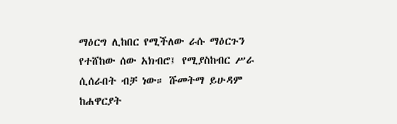ማዕርግ ሊከበር የሚችለው ራሱ ማዕርጉን የተሸከው ሰው አክብሮ፤ የሚያስከብር ሥራ ሲሰራበት ብቻ ነው። ሹመትማ ይሁዳም ከሐዋርያት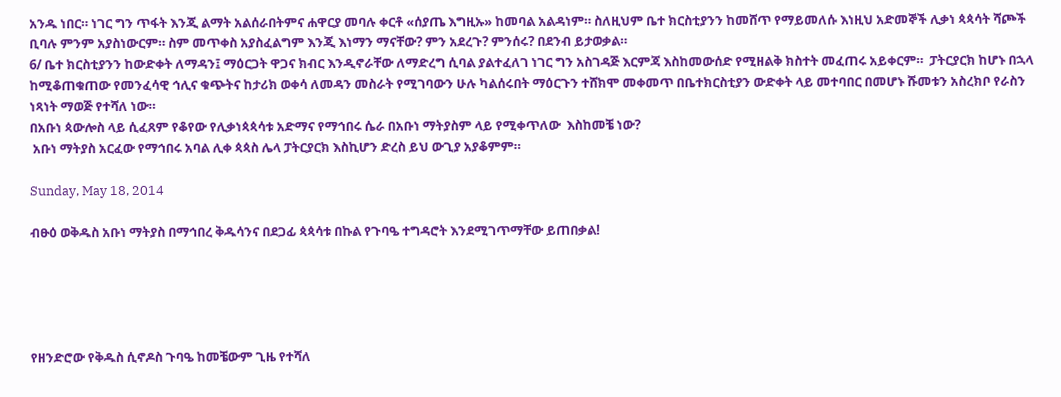አንዱ ነበር። ነገር ግን ጥፋት እንጂ ልማት አልሰራበትምና ሐዋርያ መባሉ ቀርቶ «ሰያጤ እግዚኡ» ከመባል አልዳነም። ስለዚህም ቤተ ክርስቲያንን ከመሸጥ የማይመለሱ እነዚህ አድመኞች ሊቃነ ጳጳሳት ሻጮች ቢባሉ ምንም አያስነውርም። ስም መጥቀስ አያስፈልግም እንጂ እነማን ማናቸው? ምን አደረጉ? ምንሰሩ? በደንብ ይታወቃል።
6/ ቤተ ክርስቲያንን ከውድቀት ለማዳን፤ ማዕርጋት ዋጋና ክብር እንዲኖራቸው ለማድረግ ሲባል ያልተፈለገ ነገር ግን አስገዳጅ እርምጃ እስከመውሰድ የሚዘልቅ ክስተት መፈጠሩ አይቀርም።  ፓትርያርክ ከሆኑ በኋላ ከሚቆጠቁጠው የመንፈሳዊ ኅሊና ቁጭትና ከታሪክ ወቀሳ ለመዳን መስራት የሚገባውን ሁሉ ካልሰሩበት ማዕርጉን ተሸክሞ መቀመጥ በቤተክርስቲያን ውድቀት ላይ መተባበር በመሆኑ ሹመቱን አስረክቦ የራስን ነጻነት ማወጅ የተሻለ ነው።
በአቡነ ጳውሎስ ላይ ሲፈጸም የቆየው የሊቃነጳጳሳቱ አድማና የማኅበሩ ሴራ በአቡነ ማትያስም ላይ የሚቀጥለው  እስከመቼ ነው?
 አቡነ ማትያስ አርፈው የማኅበሩ አባል ሊቀ ጳጳስ ሌላ ፓትርያርክ እስኪሆን ድረስ ይህ ውጊያ አያቆምም።

Sunday, May 18, 2014

ብፁዕ ወቅዱስ አቡነ ማትያስ በማኅበረ ቅዱሳንና በደጋፊ ጳጳሳቱ በኩል የጉባዔ ተግዳሮት እንደሚገጥማቸው ይጠበቃል!





የዘንድሮው የቅዱስ ሲኖዶስ ጉባዔ ከመቼውም ጊዜ የተሻለ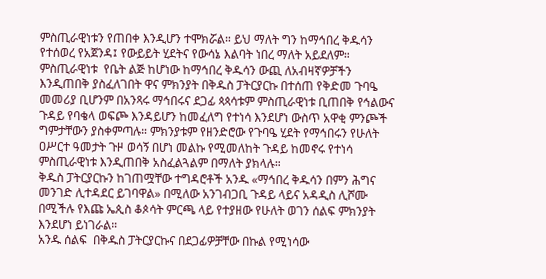ምስጢራዊነቱን የጠበቀ እንዲሆን ተሞክሯል። ይህ ማለት ግን ከማኅበረ ቅዱሳን የተሰወረ የአጀንዳ፤ የውይይት ሂደትና የውሳኔ እልባት ነበረ ማለት አይደለም። ምስጢራዊነቱ  የቤት ልጅ ከሆነው ከማኅበረ ቅዱሳን ውጪ ለአብዛኛዎቻችን እንዲጠበቅ ያስፈለገበት ዋና ምክንያት በቅዱስ ፓትርያርኩ በተሰጠ የቅድመ ጉባዔ መመሪያ ቢሆንም በአንጻሩ ማኅበሩና ደጋፊ ጳጳሳቱም ምስጢራዊነቱ ቢጠበቅ የኅልውና ጉዳይ የባቄላ ወፍጮ እንዳይሆን ከመፈለግ የተነሳ እንደሆነ ውስጥ አዋቂ ምንጮች ግምታቸውን ያስቀምጣሉ። ምክንያቱም የዘንድሮው የጉባዔ ሂደት የማኅበሩን የሁለት ዐሥርተ ዓመታት ጉዞ ወሳኝ በሆነ መልኩ የሚመለከት ጉዳይ ከመኖሩ የተነሳ ምስጢራዊነቱ እንዲጠበቅ አስፈልጓልም በማለት ያክላሉ።
ቅዱስ ፓትርያርኩን ከገጠሟቸው ተግዳሮቶች አንዱ «ማኅበረ ቅዱሳን በምን ሕግና መንገድ ሊተዳደር ይገባዋል» በሚለው አንገብጋቢ ጉዳይ ላይና አዳዲስ ሊሾሙ በሚችሉ የእጩ ኤጲስ ቆጶሳት ምርጫ ላይ የተያዘው የሁለት ወገን ሰልፍ ምክንያት እንደሆነ ይነገራል።
አንዱ ሰልፍ  በቅዱስ ፓትርያርኩና በደጋፊዎቻቸው በኩል የሚነሳው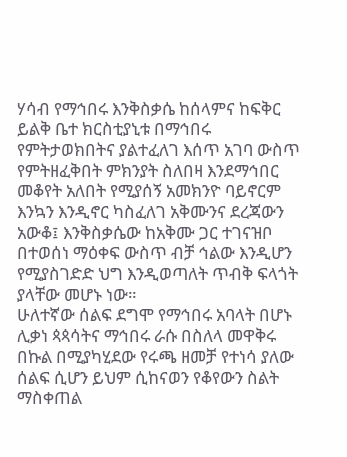ሃሳብ የማኅበሩ እንቅስቃሴ ከሰላምና ከፍቅር ይልቅ ቤተ ክርስቲያኒቱ በማኅበሩ የምትታወክበትና ያልተፈለገ እሰጥ አገባ ውስጥ የምትዘፈቅበት ምክንያት ስለበዛ እንደማኅበር መቆየት አለበት የሚያሰኝ አመክንዮ ባይኖርም እንኳን እንዲኖር ካስፈለገ አቅሙንና ደረጃውን አውቆ፤ እንቅስቃሴው ከአቅሙ ጋር ተገናዝቦ በተወሰነ ማዕቀፍ ውስጥ ብቻ ኅልው እንዲሆን የሚያስገድድ ህግ እንዲወጣለት ጥብቅ ፍላጎት ያላቸው መሆኑ ነው።
ሁለተኛው ሰልፍ ደግሞ የማኅበሩ አባላት በሆኑ ሊቃነ ጳጳሳትና ማኅበሩ ራሱ በስለላ መዋቅሩ በኩል በሚያካሂደው የሩጫ ዘመቻ የተነሳ ያለው ሰልፍ ሲሆን ይህም ሲከናወን የቆየውን ስልት ማስቀጠል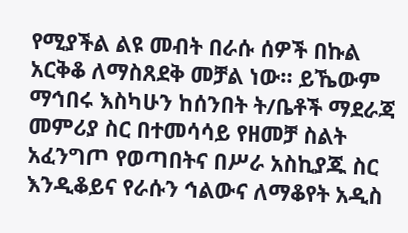የሚያችል ልዩ መብት በራሱ ሰዎች በኩል አርቅቆ ለማስጸደቅ መቻል ነው። ይኼውም ማኅበሩ እስካሁን ከሰንበት ት/ቤቶች ማደራጃ መምሪያ ስር በተመሳሳይ የዘመቻ ስልት አፈንግጦ የወጣበትና በሥራ አስኪያጁ ስር እንዲቆይና የራሱን ኅልውና ለማቆየት አዲስ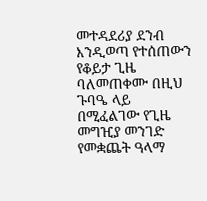መተዳደሪያ ደንብ እንዲወጣ የተሰጠውን የቆይታ ጊዜ ባለመጠቀሙ በዚህ ጉባዔ ላይ በሚፈልገው የጊዜ መግዢያ መንገድ የመቋጨት ዓላማ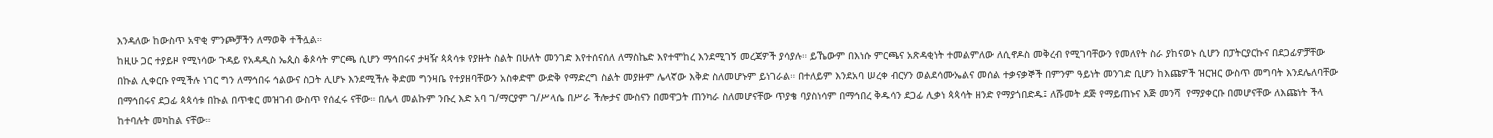እንዳለው ከውስጥ አዋቂ ምንጮቻችን ለማወቅ ተችሏል።
ከዚሁ ጋር ተያይዞ የሚነሳው ጉዳይ የአዳዲስ ኤጲስ ቆጶሳት ምርጫ ሲሆን ማኅበሩና ታዛዥ ጳጳሳቱ የያዙት ስልት በሁለት መንገድ እየተሰናሰለ ለማስኬድ እየተሞከረ እንደሚገኝ መረጃዎች ያሳያሉ። ይኼውም በእነሱ ምርጫና አጽዳቂነት ተመልምለው ለሲኖዶስ መቅረብ የሚገባቸውን የመለየት ስራ ያከናወኑ ሲሆን በፓትርያርኩና በደጋፊዎቻቸው በኩል ሊቀርቡ የሚችሉ ነገር ግን ለማኅበሩ ኅልውና ስጋት ሊሆኑ እንደሚችሉ ቅድመ ግንዛቤ የተያዘባቸውን አስቀድሞ ውድቅ የማድረግ ስልት መያዙም ሌላኛው እቅድ ስለመሆኑም ይነገራል። በተለይም እንደአባ ሠረቀ ብርሃን ወልደሳሙኤልና መሰል ተቃናቃኞች በምንም ዓይነት መንገድ ቢሆን ከእጩዎች ዝርዝር ውስጥ መግባት እንደሌለባቸው በማኅበሩና ደጋፊ ጳጳሳቱ በኩል በጥቁር መዝገብ ውስጥ የሰፈሩ ናቸው። በሌላ መልኩም ንቡረ እድ አባ ገ/ማርያም ገ/ሥላሴ በሥራ ችሎታና ሙስናን በመዋጋት ጠንካራ ስለመሆናቸው ጥያቄ ባያስነሳም በማኅበረ ቅዱሳን ደጋፊ ሊቃነ ጳጳሳት ዘንድ የማያጎበድዱ፤ ለሹመት ደጅ የማይጠኑና እጅ መንሻ  የማያቀርቡ በመሆናቸው ለእጩነት ችላ ከተባሉት መካከል ናቸው።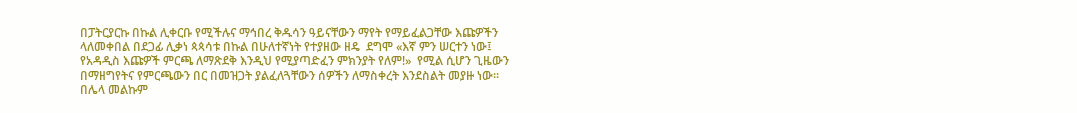በፓትርያርኩ በኩል ሊቀርቡ የሚችሉና ማኅበረ ቅዱሳን ዓይናቸውን ማየት የማይፈልጋቸው እጩዎችን ላለመቀበል በደጋፊ ሊቃነ ጳጳሳቱ በኩል በሁለተኛነት የተያዘው ዘዴ  ደግሞ «እኛ ምን ሠርተን ነው፤ የአዳዲስ እጩዎች ምርጫ ለማጽደቅ እንዲህ የሚያጣድፈን ምክንያት የለም!»  የሚል ሲሆን ጊዜውን በማዘግየትና የምርጫውን በር በመዝጋት ያልፈለጓቸውን ሰዎችን ለማስቀረት እንደስልት መያዙ ነው።
በሌላ መልኩም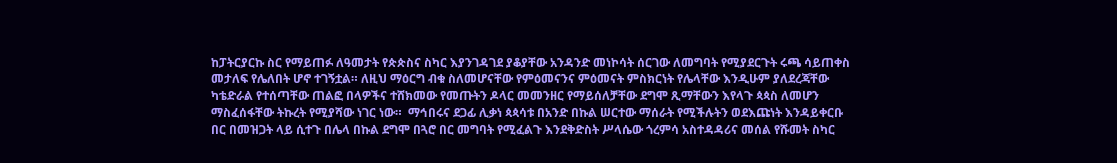ከፓትርያርኩ ስር የማይጠፉ ለዓመታት የጵጵስና ስካር እያንገዳገደ ያቆያቸው አንዳንድ መነኮሳት ሰርገው ለመግባት የሚያደርጉት ሩጫ ሳይጠቀስ መታለፍ የሌለበት ሆኖ ተገኝቷል። ለዚህ ማዕርግ ብቁ ስለመሆናቸው የምዕመናንና ምዕመናት ምስክርነት የሌላቸው እንዲሁም ያለደረጃቸው ካቴድራል የተሰጣቸው ጠልፎ በላዎችና ተሸክመው የመጡትን ዶላር መመንዘር የማይሰለቻቸው ደግሞ ጺማቸውን እየላጉ ጳጳስ ለመሆን ማስፈሰፋቸው ትኩረት የሚያሻው ነገር ነው።  ማኅበሩና ደጋፊ ሊቃነ ጳጳሳቱ በአንድ በኩል ሠርተው ማሰራት የሚችሉትን ወደእጩነት እንዳይቀርቡ በር በመዝጋት ላይ ሲተጉ በሌላ በኩል ደግሞ በጓሮ በር መግባት የሚፈልጉ እንደቅድስት ሥላሴው ጎረምሳ አስተዳዳሪና መሰል የሹመት ስካር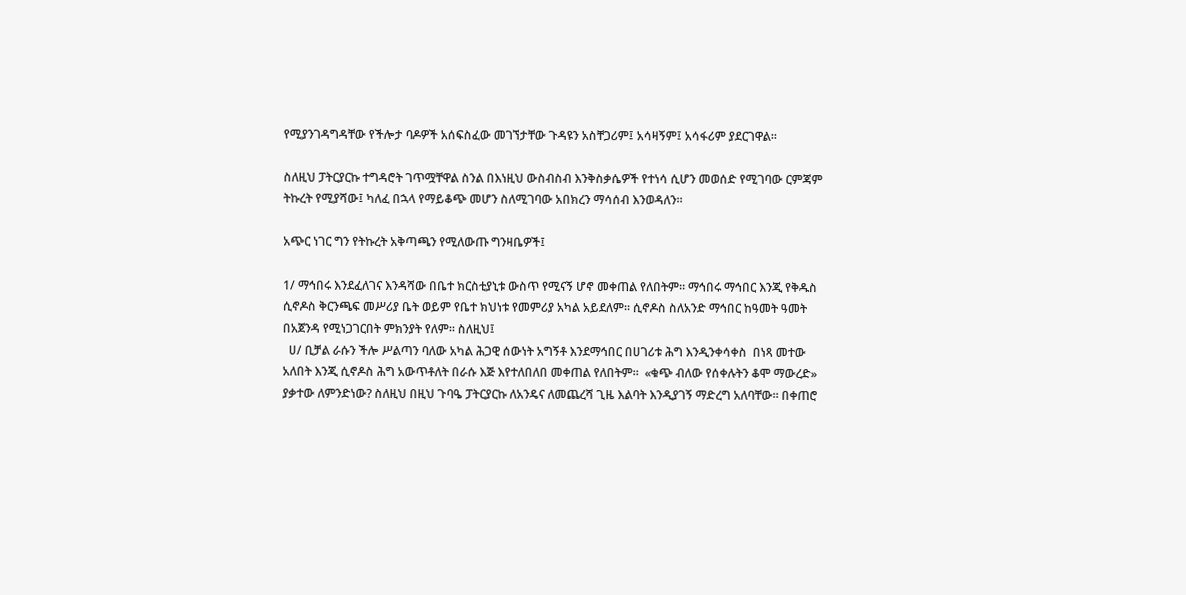የሚያንገዳግዳቸው የችሎታ ባዶዎች አሰፍስፈው መገኘታቸው ጉዳዩን አስቸጋሪም፤ አሳዛኝም፤ አሳፋሪም ያደርገዋል።

ስለዚህ ፓትርያርኩ ተግዳሮት ገጥሟቸዋል ስንል በእነዚህ ውስብስብ እንቅስቃሴዎች የተነሳ ሲሆን መወሰድ የሚገባው ርምጃም ትኩረት የሚያሻው፤ ካለፈ በኋላ የማይቆጭ መሆን ስለሚገባው አበክረን ማሳሰብ እንወዳለን።

አጭር ነገር ግን የትኩረት አቅጣጫን የሚለውጡ ግንዛቤዎች፤

1/ ማኅበሩ እንደፈለገና እንዳሻው በቤተ ክርስቲያኒቱ ውስጥ የሚናኝ ሆኖ መቀጠል የለበትም። ማኅበሩ ማኅበር እንጂ የቅዱስ ሲኖዶስ ቅርንጫፍ መሥሪያ ቤት ወይም የቤተ ክህነቱ የመምሪያ አካል አይደለም። ሲኖዶስ ስለአንድ ማኅበር ከዓመት ዓመት በአጀንዳ የሚነጋገርበት ምክንያት የለም። ስለዚህ፤
  ሀ/ ቢቻል ራሱን ችሎ ሥልጣን ባለው አካል ሕጋዊ ሰውነት አግኝቶ እንደማኅበር በሀገሪቱ ሕግ እንዲንቀሳቀስ  በነጻ መተው አለበት እንጂ ሲኖዶስ ሕግ አውጥቶለት በራሱ እጅ እየተለበለበ መቀጠል የለበትም።  «ቁጭ ብለው የሰቀሉትን ቆሞ ማውረድ» ያቃተው ለምንድነው? ስለዚህ በዚህ ጉባዔ ፓትርያርኩ ለአንዴና ለመጨረሻ ጊዜ እልባት እንዲያገኝ ማድረግ አለባቸው። በቀጠሮ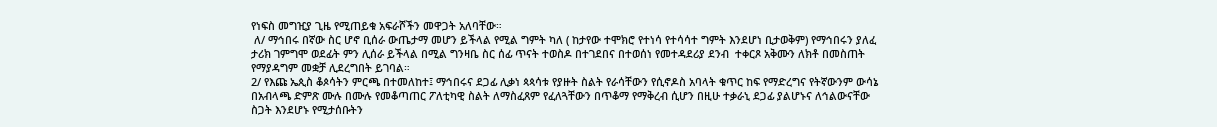የነፍስ መግዢያ ጊዜ የሚጠይቁ አፍራሾችን መዋጋት አለባቸው።
 ለ/ ማኅበሩ በኛው ስር ሆኖ ቢሰራ ውጤታማ መሆን ይችላል የሚል ግምት ካለ ( ከታየው ተሞክሮ የተነሳ የተሳሳተ ግምት እንደሆነ ቢታወቅም) የማኅበሩን ያለፈ ታሪክ ገምግሞ ወደፊት ምን ሊሰራ ይችላል በሚል ግንዛቤ ስር ሰፊ ጥናት ተወስዶ በተገደበና በተወሰነ የመተዳደሪያ ደንብ  ተቀርጾ አቅሙን ለክቶ በመስጠት የማያዳግም መቋቻ ሊደረግበት ይገባል።
2/ የእጩ ኤጲስ ቆጶሳትን ምርጫ በተመለከተ፤ ማኅበሩና ደጋፊ ሊቃነ ጳጳሳቱ የያዙት ስልት የራሳቸውን የሲኖዶስ አባላት ቁጥር ከፍ የማድረግና የትኛውንም ውሳኔ በአብላጫ ድምጽ ሙሉ በሙሉ የመቆጣጠር ፖለቲካዊ ስልት ለማስፈጸም የፈለጓቸውን በጥቆማ የማቅረብ ሲሆን በዚሁ ተቃራኒ ደጋፊ ያልሆኑና ለኅልውናቸው ስጋት እንደሆኑ የሚታሰቡትን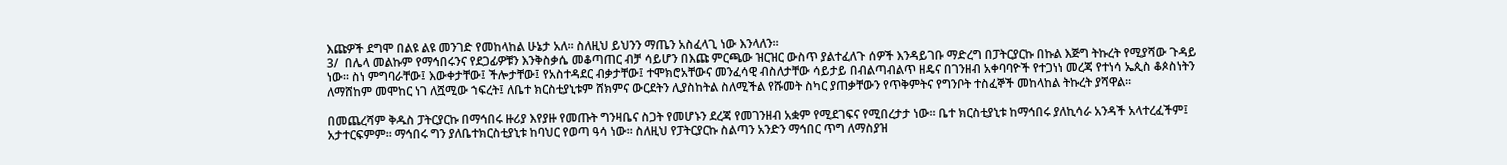እጩዎች ደግሞ በልዩ ልዩ መንገድ የመከላከል ሁኔታ አለ። ስለዚህ ይህንን ማጤን አስፈላጊ ነው እንላለን።
3/  በሌላ መልኩም የማኅበሩንና የደጋፊዎቹን እንቅስቃሴ መቆጣጠር ብቻ ሳይሆን በእጩ ምርጫው ዝርዝር ውስጥ ያልተፈለጉ ሰዎች እንዳይገቡ ማድረግ በፓትርያርኩ በኩል እጅግ ትኩረት የሚያሻው ጉዳይ ነው። ስነ ምግባራቸው፤ እውቀታቸው፤ ችሎታቸው፤ የአስተዳደር ብቃታቸው፤ ተሞክሮአቸውና መንፈሳዊ ብስለታቸው ሳይታይ በብልጣብልጥ ዘዴና በገንዘብ አቀባባዮች የተጋነነ መረጃ የተነሳ ኤጲስ ቆጶስነትን ለማሸከም መሞከር ነገ ለሿሚው ኀፍረት፤ ለቤተ ክርስቲያኒቱም ሸክምና ውርደትን ሊያስከትል ስለሚችል የሹመት ስካር ያጠቃቸውን የጥቅምትና የግንቦት ተስፈኞች መከላከል ትኩረት ያሻዋል።

በመጨረሻም ቅዱስ ፓትርያርኩ በማኅበሩ ዙሪያ እየያዙ የመጡት ግንዛቤና ስጋት የመሆኑን ደረጃ የመገንዘብ አቋም የሚደገፍና የሚበረታታ ነው። ቤተ ክርስቲያኒቱ ከማኅበሩ ያለኪሳራ አንዳች አላተረፈችም፤ አታተርፍምም። ማኅበሩ ግን ያለቤተክርስቲያኒቱ ከባህር የወጣ ዓሳ ነው። ስለዚህ የፓትርያርኩ ስልጣን አንድን ማኅበር ጥግ ለማስያዝ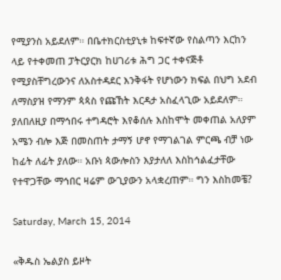የሚያንስ አይደለም። በቤተክርስቲያኒቱ ከፍተኛው የስልጣን እርከን ላይ የተቀመጠ ፓትርያርክ ከሀገሪቱ ሕግ ጋር ተቀናጅቶ የሚያስቸግረውንና ለአስተዳደር እንቅፋት የሆነውን ክፍል በህግ አደብ ለማስያዝ የማንም ጳጳስ የጩኸት እርዳታ አስፈላጊው አይደለም።
ያለበለዚያ በማኅበሩ ተግዳሮት እየቆሰሉ እስከሞት መቀጠል አለያም አሜን ብሎ እጅ በመስጠት ታማኝ ሆኖ የማገልገል ምርጫ ብቻ ነው ከፊት ለፊት ያለው። አቡነ ጳውሎስን እያታለለ እስከኅልፈታቸው የተዋጋቸው ማኅበር ዛሬም ውጊያውን አላቋረጠም። ግን እስከመቼ?

Saturday, March 15, 2014

«ቅዱስ ኤልያስ ይዞት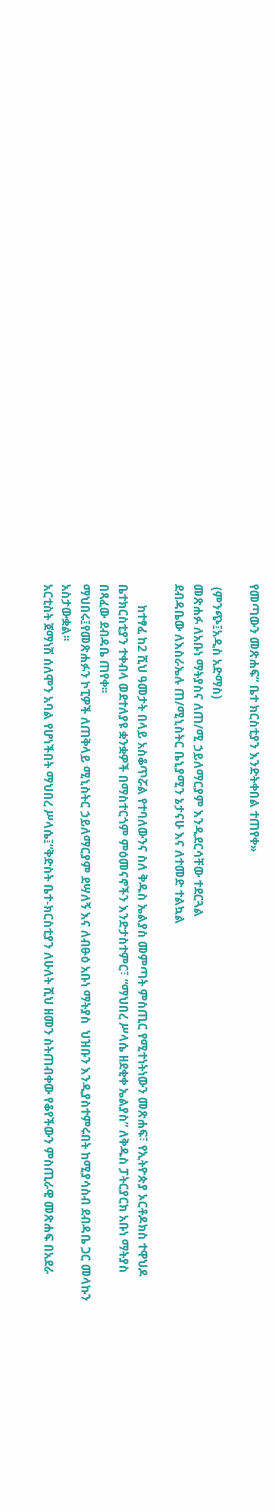የመጣውን መጽሐፍ” ቤተ ክርስቲያን እንድትቀበል ተጠየቀ»

 (ምንጭ፤አዲስ አድማስ)
መጽሐፉ ለአቡነ ማትያስና ለጠ/ሚ ኃይለማርያም እንዲደርሳቸው ተደርጓል
ደብዳቤው ለእስራኤሉ ጠ/ሚኒስትር ቤኒያሚን ኔታናሁ እና ለተመድ ተልኳል

       ከተፃፈ ከ2 ሺህ ዓመታት በላይ አስቆጥሯል የተባለውንና ስለ ቅዱስ ኤልያስ መምጣት ምስጢር የሚተነትነውን መጽሐፍ፣ የኢትዮጵያ ኦርቶዶክስ ተዋህዶ ቤተክርስቲያን ተቀብላ ወደተለያዩ ቋንቋዎች በማስተርጎም ምዕመናኖችን እንድታስተምር፣ “ማህበረ ሥላሴ ዘደቂቀ ኤልያስ” ለቅዱስ ፓትርያርክ አቡነ ማትያስ በጻፈው ደብዳቤ ጠየቀ፡፡
ማህበሩ፤የመጽሐፉን ኮፒዎች ለጠቅላይ ሚኒስትር ኃይለማርያም ደሣለኝ እና ለብፁዕ አቡነ ማትያስ  ህዝቡን እንዲያስተምሩበት ከሚያሳስብ ደብዳቤ ጋር መላኩን አስታውቋል፡፡
አርቲስት ጀማነሽ ሰለሞን አባል የሆነችበት ማህበረ ሥላሴ፤“ቅድስት ቤተ-ክርስቲያን ለሁለት ሺህ ዘመን ስትጠብቀው የቆየችውን ምስጢራዊ መጽሐፍ በአደራ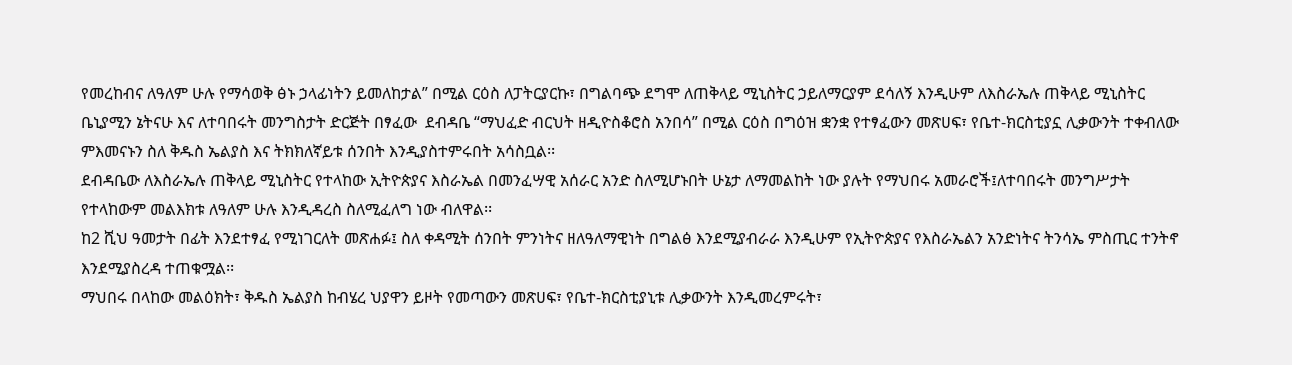የመረከብና ለዓለም ሁሉ የማሳወቅ ፅኑ ኃላፊነትን ይመለከታል” በሚል ርዕስ ለፓትርያርኩ፣ በግልባጭ ደግሞ ለጠቅላይ ሚኒስትር ኃይለማርያም ደሳለኝ እንዲሁም ለእስራኤሉ ጠቅላይ ሚኒስትር ቤኒያሚን ኔትናሁ እና ለተባበሩት መንግስታት ድርጅት በፃፈው  ደብዳቤ “ማህፈድ ብርህት ዘዲዮስቆሮስ አንበሳ” በሚል ርዕስ በግዕዝ ቋንቋ የተፃፈውን መጽሀፍ፣ የቤተ-ክርስቲያኗ ሊቃውንት ተቀብለው ምእመናኑን ስለ ቅዱስ ኤልያስ እና ትክክለኛይቱ ሰንበት እንዲያስተምሩበት አሳስቧል፡፡
ደብዳቤው ለእስራኤሉ ጠቅላይ ሚኒስትር የተላከው ኢትዮጵያና እስራኤል በመንፈሣዊ አሰራር አንድ ስለሚሆኑበት ሁኔታ ለማመልከት ነው ያሉት የማህበሩ አመራሮች፤ለተባበሩት መንግሥታት የተላከውም መልእክቱ ለዓለም ሁሉ እንዲዳረስ ስለሚፈለግ ነው ብለዋል፡፡
ከ2 ሺህ ዓመታት በፊት እንደተፃፈ የሚነገርለት መጽሐፉ፤ ስለ ቀዳሚት ሰንበት ምንነትና ዘለዓለማዊነት በግልፅ እንደሚያብራራ እንዲሁም የኢትዮጵያና የእስራኤልን አንድነትና ትንሳኤ ምስጢር ተንትኖ እንደሚያስረዳ ተጠቁሟል፡፡
ማህበሩ በላከው መልዕክት፣ ቅዱስ ኤልያስ ከብሄረ ህያዋን ይዞት የመጣውን መጽሀፍ፣ የቤተ-ክርስቲያኒቱ ሊቃውንት እንዲመረምሩት፣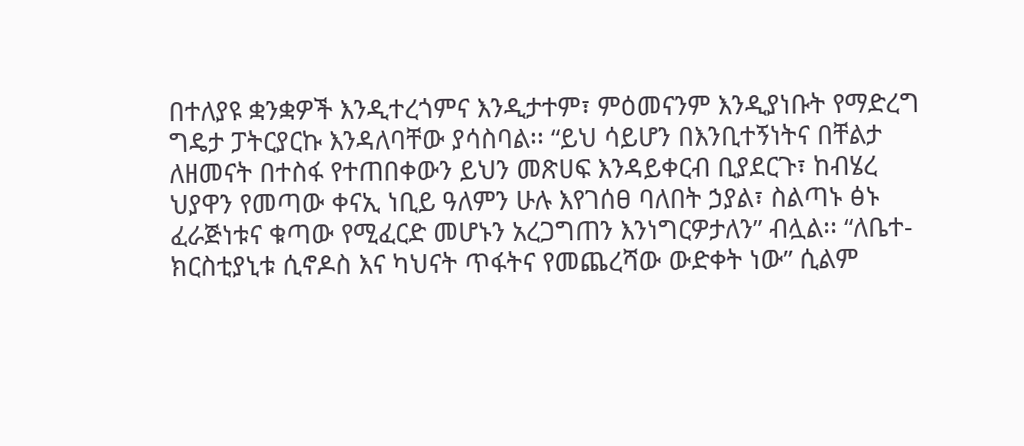በተለያዩ ቋንቋዎች እንዲተረጎምና እንዲታተም፣ ምዕመናንም እንዲያነቡት የማድረግ ግዴታ ፓትርያርኩ እንዳለባቸው ያሳስባል፡፡ “ይህ ሳይሆን በእንቢተኝነትና በቸልታ ለዘመናት በተስፋ የተጠበቀውን ይህን መጽሀፍ እንዳይቀርብ ቢያደርጉ፣ ከብሄረ ህያዋን የመጣው ቀናኢ ነቢይ ዓለምን ሁሉ እየገሰፀ ባለበት ኃያል፣ ስልጣኑ ፅኑ ፈራጅነቱና ቁጣው የሚፈርድ መሆኑን አረጋግጠን እንነግርዎታለን” ብሏል፡፡ “ለቤተ-ክርስቲያኒቱ ሲኖዶስ እና ካህናት ጥፋትና የመጨረሻው ውድቀት ነው” ሲልም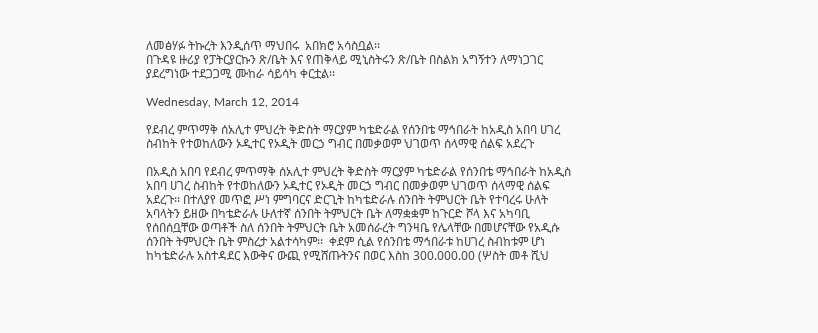ለመፅሃፉ ትኩረት እንዲሰጥ ማህበሩ  አበክሮ አሳስቧል፡፡
በጉዳዩ ዙሪያ የፓትርያርኩን ጽ/ቤት እና የጠቅላይ ሚኒስትሩን ጽ/ቤት በስልክ አግኝተን ለማነጋገር ያደረግነው ተደጋጋሚ ሙከራ ሳይሳካ ቀርቷል፡፡

Wednesday, March 12, 2014

የደብረ ምጥማቅ ሰአሊተ ምህረት ቅድስት ማርያም ካቴድራል የሰንበቴ ማኅበራት ከአዲስ አበባ ሀገረ ስብከት የተወከለውን ኦዲተር የኦዲት መርኃ ግብር በመቃወም ህገወጥ ሰላማዊ ሰልፍ አደረጉ

በአዲስ አበባ የደብረ ምጥማቅ ሰአሊተ ምህረት ቅድስት ማርያም ካቴድራል የሰንበቴ ማኅበራት ከአዲስ አበባ ሀገረ ስብከት የተወከለውን ኦዲተር የኦዲት መርኃ ግብር በመቃወም ህገወጥ ሰላማዊ ሰልፍ አደረጉ፡፡ በተለያየ መጥፎ ሥነ ምግባርና ድርጊት ከካቴድራሉ ሰንበት ትምህርት ቤት የተባረሩ ሁለት አባላትን ይዘው በካቴድራሉ ሁለተኛ ሰንበት ትምህርት ቤት ለማቋቋም ከጉርድ ሾላ እና አካባቢ የሰበሰቧቸው ወጣቶች ስለ ሰንበት ትምህርት ቤት አመሰራረት ግንዛቤ የሌላቸው በመሆናቸው የአዲሱ ሰንበት ትምህርት ቤት ምስረታ አልተሳካም፡፡  ቀደም ሲል የሰንበቴ ማኅበራቱ ከሀገረ ስብከቱም ሆነ ከካቴድራሉ አስተዳደር እውቅና ውጪ የሚሸጡትንና በወር እስከ 300.000.00 (ሦስት መቶ ሺህ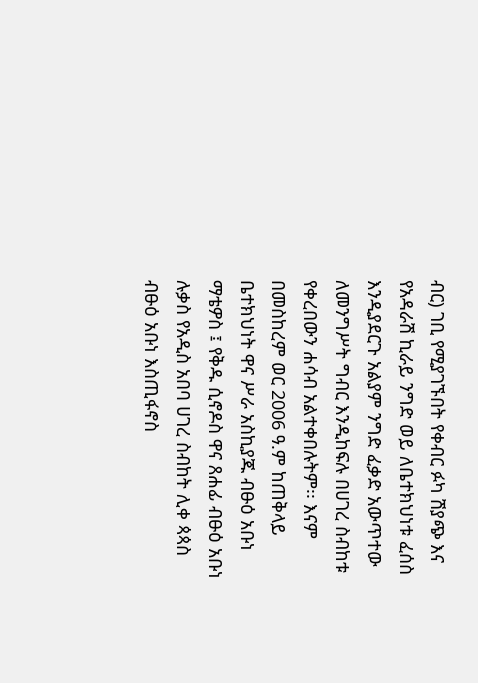ብር) ገቢ የሚያገኙበት የቀብር ፉካ ሽያጭ እና የአዳራሽ ኪራይ ንግድ ወይ ለቤተክህነቱ ፈሰስ እንዲያደርጉ አልያም ንግድ ፈቃድ አውጥተው ለመንግሥት ግብር እንዲከፍሉ በሀገረ ስብከቱ የቀረበውን ሐሳብ አልተቀበሉትም፡፡ እናም በመስከረም ወር 2006 ዓ.ም ከጠቅላይ ቤተክህነት ዋና ሥራ አስኪያጁ ብፁዕ አቡነ ማቴዎስ ፤ የቅዱ ሲኖዶስ ዋና ጸሐፊ ብፁዕ አቡነ ሉቃስ የአዲስ አበባ ሀገረ ስብከት ሊቀ ጳጳስ ብፁዕ አቡነ እስጢፋኖስ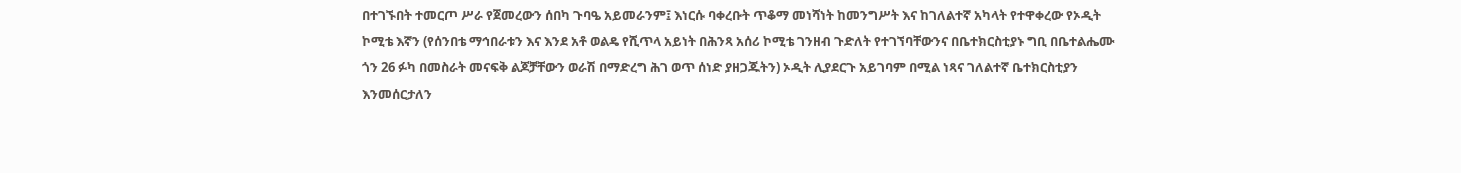በተገኙበት ተመርጦ ሥራ የጀመረውን ሰበካ ጉባዔ አይመራንም፤ እነርሱ ባቀረቡት ጥቆማ መነሻነት ከመንግሥት እና ከገለልተኛ አካላት የተዋቀረው የኦዲት  ኮሚቴ እኛን (የሰንበቴ ማኅበራቱን እና እንደ አቶ ወልዴ የሺጥላ አይነት በሕንጻ አሰሪ ኮሚቴ ገንዘብ ጉድለት የተገኘባቸውንና በቤተክርስቲያኑ ግቢ በቤተልሔሙ ጎን 26 ፉካ በመስራት መናፍቅ ልጆቻቸውን ወራሽ በማድረግ ሕገ ወጥ ሰነድ ያዘጋጁትን) ኦዲት ሊያደርጉ አይገባም በሚል ነጻና ገለልተኛ ቤተክርስቲያን እንመሰርታለን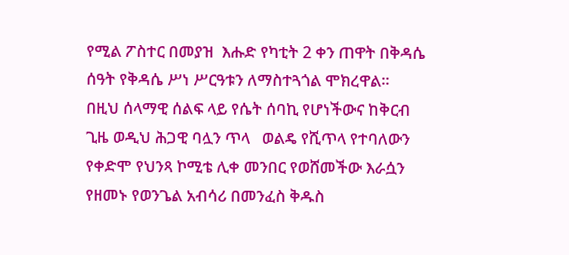የሚል ፖስተር በመያዝ  እሑድ የካቲት 2 ቀን ጠዋት በቅዳሴ ሰዓት የቅዳሴ ሥነ ሥርዓቱን ለማስተጓጎል ሞክረዋል፡፡
በዚህ ሰላማዊ ሰልፍ ላይ የሴት ሰባኪ የሆነችውና ከቅርብ ጊዜ ወዲህ ሕጋዊ ባሏን ጥላ   ወልዴ የሺጥላ የተባለውን የቀድሞ የህንጻ ኮሚቴ ሊቀ መንበር የወሸመችው እራሷን የዘመኑ የወንጌል አብሳሪ በመንፈስ ቅዱስ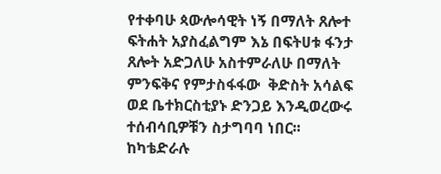የተቀባሁ ጳውሎሳዊት ነኝ በማለት ጸሎተ ፍትሐት አያስፈልግም እኔ በፍትሀቱ ፋንታ ጸሎት አድጋለሁ አስተምራለሁ በማለት ምንፍቅና የምታስፋፋው  ቅድስት አሳልፍ ወደ ቤተክርስቲያኑ ድንጋይ እንዲወረውሩ ተሰብሳቢዎቹን ስታግባባ ነበር፡፡
ከካቴድራሉ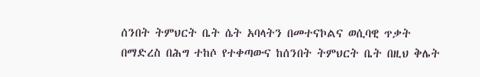ሰንበት ትምህርት ቤት ሴት አባላትን በመተናኮልና ወሲባዊ ጥቃት በማድረስ በሕግ ተከሶ የተቀጣውና ከሰንበት ትምህርት ቤት በዚህ ቅሌት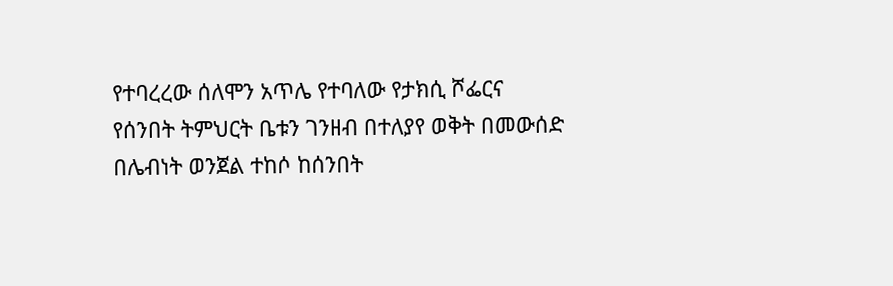የተባረረው ሰለሞን አጥሌ የተባለው የታክሲ ሾፌርና የሰንበት ትምህርት ቤቱን ገንዘብ በተለያየ ወቅት በመውሰድ በሌብነት ወንጀል ተከሶ ከሰንበት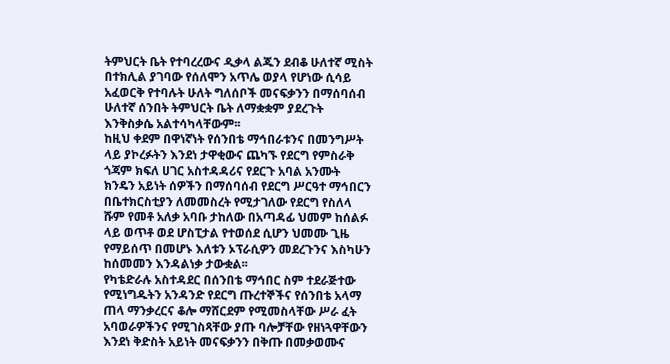ትምህርት ቤት የተባረረውና ዲቃላ ልጁን ደብቆ ሁለተኛ ሚስት በተክሊል ያገባው የሰለሞን አጥሌ ወያላ የሆነው ሲሳይ አፈወርቅ የተባሉት ሁለት ግለሰቦች መናፍቃንን በማሰባሰብ ሁለተኛ ሰንበት ትምህርት ቤት ለማቋቋም ያደረጉት እንቅስቃሴ አልተሳካላቸውም፡፡
ከዚህ ቀደም በዋነኛነት የሰንበቴ ማኅበራቱንና በመንግሥት ላይ ያኮረፉትን እንደነ ታዋቂውና ጨካኙ የደርግ የምስራቅ  ጎጃም ክፍለ ሀገር አስተዳዳሪና የደርጉ አባል አንሙት ክንዴን አይነት ሰዎችን በማሰባሰብ የደርግ ሥርዓተ ማኅበርን በቤተክርስቲያን ለመመስረት የሚታገለው የደርግ የስለላ ሹም የመቶ አለቃ አባቡ ታከለው በአጣዳፊ ህመም ከሰልፉ ላይ ወጥቶ ወደ ሆስፒታል የተወሰደ ሲሆን ህመሙ ጊዜ የማይሰጥ በመሆኑ እለቱን ኦፕራሲዎን መደረጉንና እስካሁን ከሰመመን እንዳልነቃ ታውቋል፡፡
የካቴድራሉ አስተዳደር በሰንበቴ ማኅበር ስም ተደራጅተው የሚነግዱትን አንዳንድ የደርግ ጡረተኞችና የሰንበቴ አላማ ጠላ ማንቃረርና ቆሎ ማሸርደም የሚመስላቸው ሥራ ፈት አባወራዎችንና የሚገስጻቸው ያጡ ባሎቻቸው የዘነጓዋቸውን እንደነ ቅድስት አይነት መናፍቃንን በቅጡ በመቃወሙና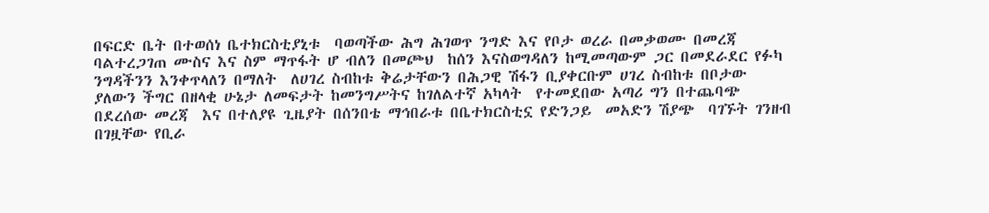በፍርድ ቤት በተወሰነ ቤተክርስቲያኒቱ  ባወጣችው ሕግ ሕገወጥ ንግድ እና የቦታ ወረራ በመቃወሙ በመረጃ ባልተረጋገጠ ሙስና እና ስም ማጥፋት ሆ ብለን በመጮህ  ከሰን እናስወግዳለን ከሚመጣውም ጋር በመደራደር የፉካ ንግዳችንን እንቀጥላለን በማለት  ለሀገረ ስብከቱ ቅሬታቸውን በሕጋዊ ሽፋን ቢያቀርቡም ሀገረ ስብከቱ በቦታው ያለውን ችግር በዘላቂ ሁኔታ ለመፍታት ከመንግሥትና ከገለልተኛ አካላት  የተመደበው አጣሪ ግን በተጨባጭ በደረሰው መረጃ  እና በተለያዩ ጊዜያት በሰንበቴ ማኅበራቱ በቤተክርስቲኗ የድንጋይ  መአድን ሽያጭ  ባገኙት ገንዘብ በገዟቸው የቢራ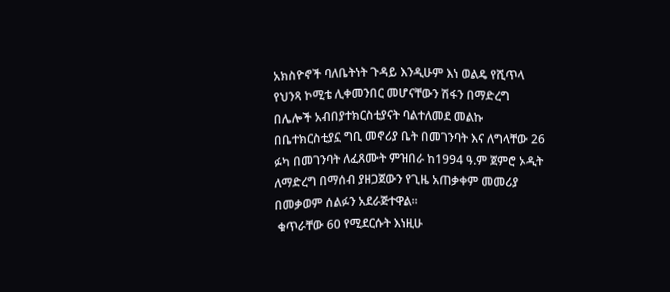አክስዮኖች ባለቤትነት ጉዳይ እንዲሁም እነ ወልዴ የሺጥላ የህንጻ ኮሚቴ ሊቀመንበር መሆናቸውን ሽፋን በማድረግ በሌሎች አብበያተክርስቲያናት ባልተለመደ መልኩ በቤተክርስቲያኗ ግቢ መኖሪያ ቤት በመገንባት እና ለግላቸው 26 ፉካ በመገንባት ለፈጸሙት ምዝበራ ከ1994 ዓ.ም ጀምሮ ኦዲት ለማድረግ በማሰብ ያዘጋጀውን የጊዜ አጠቃቀም መመሪያ በመቃወም ሰልፉን አደራጅተዋል፡፡
 ቁጥራቸው 60 የሚደርሱት እነዚሁ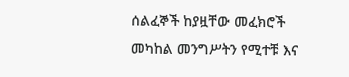ሰልፈኞች ከያዟቸው መፈክሮች መካከል መንግሥትን የሚተቹ እና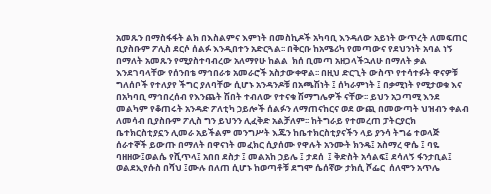አመጹን በማስፋፋት ልክ በእስልምና እምነት በመስኪዶች አካባቢ እንዳለው አይነት ውጥረት ለመፍጠር ቢያስቡም ፖሊስ ደርሶ ሰልፉ እንዲበተን አድርጓል፡፡ በቅርቡ ከአሜሪካ የመጣውና የደህንነት አባል ነኝ በማለት አመጹን የሚያስተባብረው አለማየሁ ከልል  ክሰ ቢመጣ አዘጋላችኋለሁ በማለት ቃል እንደገባላቸው የሰንበቴ ማኅበራቱ አመራሮች አስታውቀዋል፡፡ በዚህ ድርጊት ውስጥ የተሳተፉት ዋናዎቹ ግለሰቦች የተለያየ ችግር ያለባቸው ሲሆኑ አንዳንዶቹ በአጫሽነት ፤ ሰካራምነት ፤ በቃሚነት የሚታወቁ እና በአካባቢ ማኅበረሰብ የእንጨት ሽበት ተብለው የተናቁ ሽማግሌዎች ናቸው፡፡ ይህን አጋጣሚ እንደ መልካም የቆጠሩት አንዳድ ፖለቲካ ኃይሎች ሰልፉን ለማጠናከርና ወደ ውጪ በመውጣት ህዝብን ቀልብ ለመሳብ ቢያስቡም ፖሊስ ግን ይህንን ሊፈቅድ አልቻለም፡፡ ከትግራይ የተመረጠ ፓትርያርክ ቤተክርስቲያኗን ሊመራ አይችልም መንግሥት እጁን ከቤተክርስቲያናችን ላይ ያንሳ ትግሬ ተወላጅ ሰራተኞች ይውጡ በማለት በዋናነት መፈክር ሲያሰሙ የዋሉት አንሙት ክንዴ፤ አስማረ ዋሴ ፤ ባዬ ባዘዘው፤ወልሴ የሺጥላ፤ አበበ ደስታ ፤ መልአከ ኃይሌ ፤ ታደሰ  ፤ ቅድስት አሳልፍ፤ ደሳለኝ ፋንታቢል፤ ወልደኢየሱስ በሻህ ፤ሙሉ በለጠ ሲሆኑ ከወጣቶቹ ደግሞ ሴሰኛው ታክሲ ሾፌር  ሰለሞን አጥሌ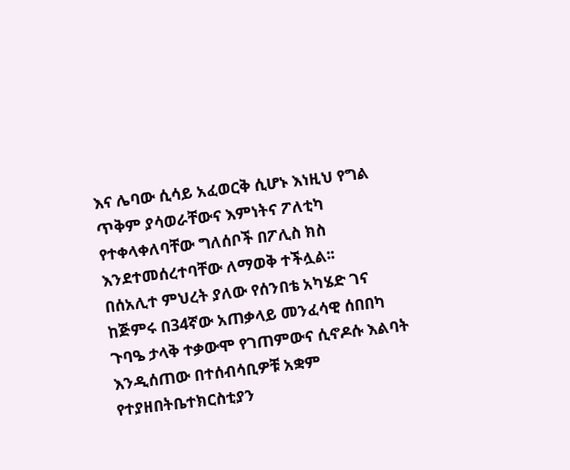እና ሌባው ሲሳይ አፈወርቅ ሲሆኑ እነዚህ የግል ጥቅም ያሳወራቸውና እምነትና ፖለቲካ የተቀላቀለባቸው ግለሰቦች በፖሊስ ክስ እንደተመሰረተባቸው ለማወቅ ተችሏል፡፡
በሰአሊተ ምህረት ያለው የሰንበቴ አካሄድ ገና ከጅምሩ በ34ኛው አጠቃላይ መንፈሳዊ ሰበበካ ጉባዔ ታላቅ ተቃውሞ የገጠምውና ሲኖዶሱ እልባት እንዲሰጠው በተሰብሳቢዎቹ አቋም የተያዘበትቤተክርስቲያን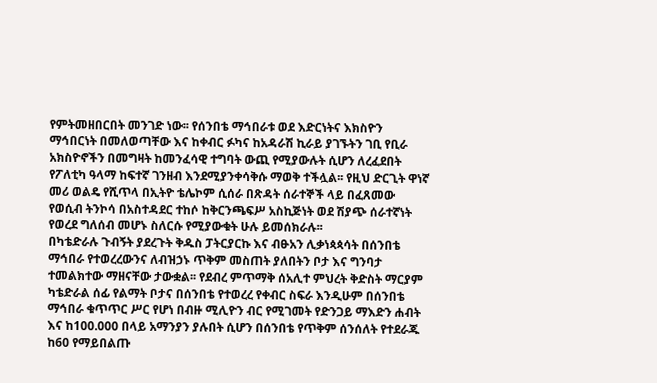የምትመዘበርበት መንገድ ነው፡፡ የሰንበቴ ማኅበራቱ ወደ እድርነትና እክስዮን ማኅበርነት በመለወጣቸው እና ከቀብር ፉካና ከአዳራሽ ኪራይ ያገኙትን ገቢ የቢራ አክስዮኖችን በመግዛት ከመንፈሳዊ ተግባት ውጪ የሚያውሉት ሲሆን ለረፈደበት የፖለቲካ ዓላማ ከፍተኛ ገንዘብ እንደሚያንቀሳቅሱ ማወቅ ተችሏል፡፡ የዚህ ድርጊት ዋነኛ መሪ ወልዴ የሺጥላ በኢትዮ ቴሌኮም ሲሰራ በጽዳት ሰራተኞች ላይ በፈጸመው የወሲብ ትንኮሳ በአስተዳደር ተከሶ ከቅርንጫፍሥ አስኪጅነት ወደ ሽያጭ ሰራተኛነት የወረደ ግለሰብ መሆኑ ስለርሱ የሚያውቁት ሁሉ ይመሰክራሉ፡፡
በካቴድራሉ ጉብኝት ያደረጉት ቅዱስ ፓትርያርኩ እና ብፁአን ሊቃነጳጳሳት በሰንበቴ ማኅበራ የተወረረውንና ለብዝኃኑ ጥቅም መስጠት ያለበትን ቦታ እና ግንባታ ተመልክተው ማዘናቸው ታውቋል፡፡ የደብረ ምጥማቅ ሰአሊተ ምህረት ቅድስት ማርያም ካቴድራል ሰፊ የልማት ቦታና በሰንበቴ የተወረረ የቀብር ስፍራ እንዲሁም በሰንበቴ ማኅበራ ቁጥጥር ሥር የሆነ በብዙ ሚሊዮን ብር የሚገመት የድንጋይ ማእድን ሐብት እና ከ100.000 በላይ አማንያን ያሉበት ሲሆን በሰንበቴ የጥቅም ሰንሰለት የተደራጁ ከ60 የማይበልጡ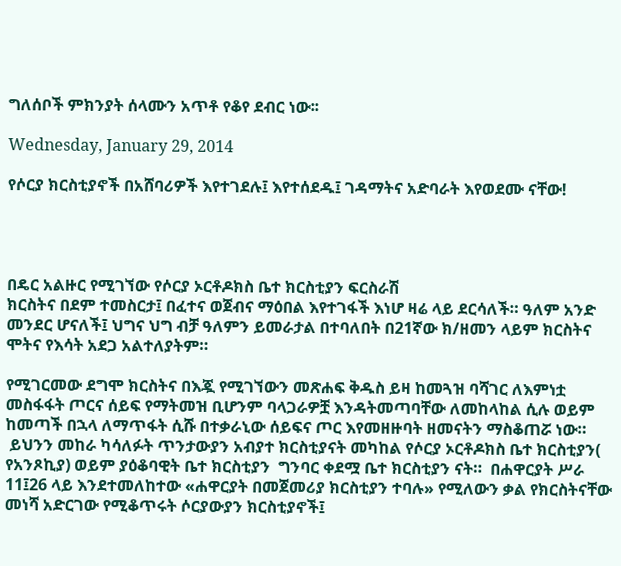ግለሰቦች ምክንያት ሰላሙን አጥቶ የቆየ ደብር ነው፡፡

Wednesday, January 29, 2014

የሶርያ ክርስቲያኖች በአሸባሪዎች እየተገደሉ፤ እየተሰደዱ፤ ገዳማትና አድባራት እየወደሙ ናቸው!




በዴር አልዙር የሚገኘው የሶርያ ኦርቶዶክስ ቤተ ክርስቲያን ፍርስራሽ
ክርስትና በደም ተመስርታ፤ በፈተና ወጀብና ማዕበል እየተገፋች እነሆ ዛሬ ላይ ደርሳለች። ዓለም አንድ መንደር ሆናለች፤ ህግና ህግ ብቻ ዓለምን ይመራታል በተባለበት በ21ኛው ክ/ዘመን ላይም ክርስትና ሞትና የእሳት አደጋ አልተለያትም።

የሚገርመው ደግሞ ክርስትና በእጇ የሚገኘውን መጽሐፍ ቅዱስ ይዛ ከመጓዝ ባሻገር ለእምነቷ መስፋፋት ጦርና ሰይፍ የማትመዝ ቢሆንም ባላጋራዎቿ እንዳትመጣባቸው ለመከላከል ሲሉ ወይም ከመጣች በኋላ ለማጥፋት ሲሹ በተቃራኒው ሰይፍና ጦር እየመዘዙባት ዘመናትን ማስቆጠሯ ነው።
 ይህንን መከራ ካሳለፉት ጥንታውያን አብያተ ክርስቲያናት መካከል የሶርያ ኦርቶዶክስ ቤተ ክርስቲያን( የአንጾኪያ) ወይም ያዕቆባዊት ቤተ ክርስቲያን  ግንባር ቀደሟ ቤተ ክርስቲያን ናት።  በሐዋርያት ሥራ 11፤26 ላይ እንደተመለከተው «ሐዋርያት በመጀመሪያ ክርስቲያን ተባሉ» የሚለውን ቃል የክርስትናቸው መነሻ አድርገው የሚቆጥሩት ሶርያውያን ክርስቲያኖች፤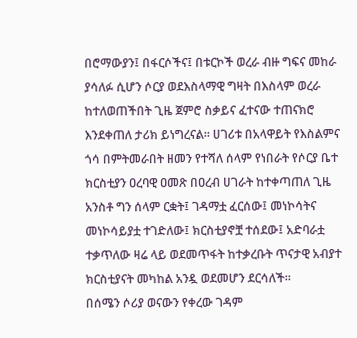በሮማውያን፤ በፋርሶችና፤ በቱርኮች ወረራ ብዙ ግፍና መከራ ያሳለፉ ሲሆን ሶርያ ወደእስላማዊ ግዛት በእስላም ወረራ ከተለወጠችበት ጊዜ ጀምሮ ስቃይና ፈተናው ተጠናክሮ እንደቀጠለ ታሪክ ይነግረናል። ሀገሪቱ በአላዋይት የእስልምና ጎሳ በምትመራበት ዘመን የተሻለ ሰላም የነበራት የሶርያ ቤተ ክርስቲያን ዐረባዊ ዐመጽ በዐረብ ሀገራት ከተቀጣጠለ ጊዜ አንስቶ ግን ሰላም ርቋት፤ ገዳማቷ ፈርሰው፤ መነኮሳትና መነኮሳይያቷ ተገድለው፤ ክርስቲያኖቿ ተሰደው፤ አድባራቷ ተቃጥለው ዛሬ ላይ ወደመጥፋት ከተቃረቡት ጥናታዊ አብያተ ክርስቲያናት መካከል አንዷ ወደመሆን ደርሳለች።
በሰሜን ሶሪያ ወናውን የቀረው ገዳም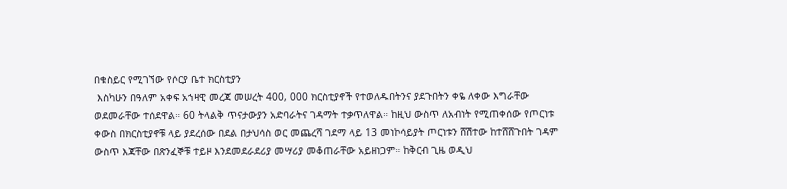በቁስይር የሚገኘው የሶርያ ቤተ ክርስቲያን
 እስካሁን በዓለም አቀፍ አኀዛዊ መረጃ መሠረት 400, 000 ክርስቲያኖች የተወለዱበትንና ያደጉበትን ቀዬ ለቀው እግራቸው ወደመራቸው ተሰደዋል። 60 ትላልቅ ጥናታውያን አድባራትና ገዳማት ተቃጥለዋል። ከዚህ ውስጥ ለአብነት የሚጠቀሰው የጦርነቱ ቀውስ በክርስቲያኖቹ ላይ ያደረሰው በደል በታህሳስ ወር መጨረሻ ገደማ ላይ 13 መነኮሳይያት ጦርነቱን ሸሽተው ከተሸሸጉበት ገዳም ውስጥ እጃቸው በጽንፈኞቹ ተይዞ እንደመደራደሪያ መሣሪያ መቆጠራቸው አይዘነጋም። ከቅርብ ጊዜ ወዲህ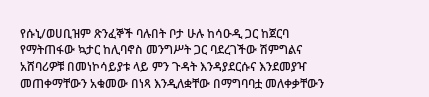የሱኒ/ወሀቢዝም ጽንፈኞች ባሉበት ቦታ ሁሉ ከሳዑዲ ጋር ከጀርባ የማትጠፋው ኳታር ከሊባኖስ መንግሥት ጋር ባደረገችው ሽምግልና አሸባሪዎቹ በመነኮሳይያቱ ላይ ምን ጉዳት እንዳያደርሱና እንደመያዣ መጠቀማቸውን አቁመው በነጻ እንዲለቋቸው በማግባባቷ መለቀቃቸውን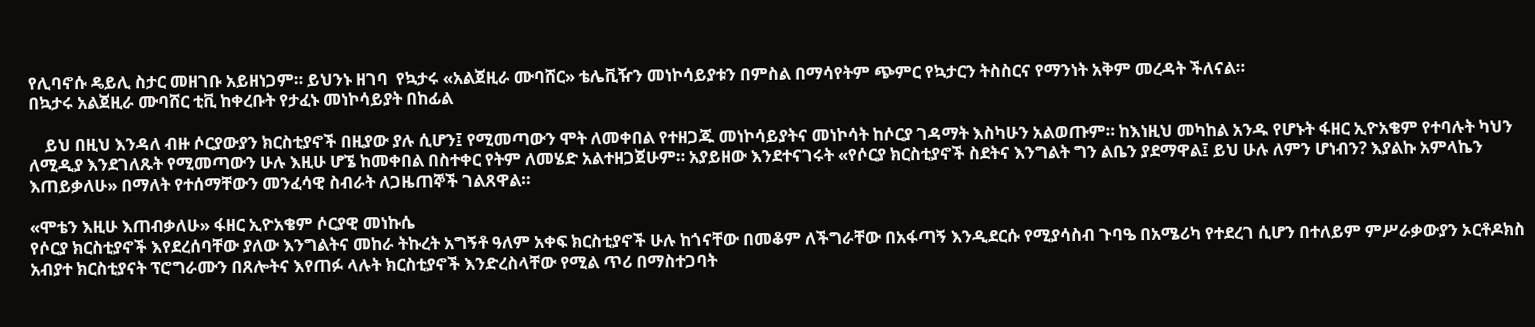የሊባኖሱ ዴይሊ ስታር መዘገቡ አይዘነጋም። ይህንኑ ዘገባ  የኳታሩ «አልጀዚራ ሙባሸር» ቴሌቪዥን መነኮሳይያቱን በምስል በማሳየትም ጭምር የኳታርን ትስስርና የማንነት አቅም መረዳት ችለናል።
በኳታሩ አልጀዚራ ሙባሸር ቲቪ ከቀረቡት የታፈኑ መነኮሳይያት በከፊል

    ይህ በዚህ እንዳለ ብዙ ሶርያውያን ክርስቲያኖች በዚያው ያሉ ሲሆን፤ የሚመጣውን ሞት ለመቀበል የተዘጋጁ መነኮሳይያትና መነኮሳት ከሶርያ ገዳማት እስካሁን አልወጡም። ከእነዚህ መካከል አንዱ የሆኑት ፋዘር ኢዮአቄም የተባሉት ካህን ለሚዲያ እንደገለጹት የሚመጣውን ሁሉ እዚሁ ሆኜ ከመቀበል በስተቀር የትም ለመሄድ አልተዘጋጀሁም። አያይዘው እንደተናገሩት «የሶርያ ክርስቲያኖች ስደትና እንግልት ግን ልቤን ያደማዋል፤ ይህ ሁሉ ለምን ሆነብን? እያልኩ አምላኬን እጠይቃለሁ» በማለት የተሰማቸውን መንፈሳዊ ስብራት ለጋዜጠኞች ገልጸዋል።

«ሞቴን እዚሁ እጠብቃለሁ» ፋዘር ኢዮአቄም ሶርያዊ መነኩሴ
የሶርያ ክርስቲያኖች እየደረሰባቸው ያለው እንግልትና መከራ ትኩረት አግኝቶ ዓለም አቀፍ ክርስቲያኖች ሁሉ ከጎናቸው በመቆም ለችግራቸው በአፋጣኝ እንዲደርሱ የሚያሳስብ ጉባዔ በአሜሪካ የተደረገ ሲሆን በተለይም ምሥራቃውያን ኦርቶዶክስ አብያተ ክርስቲያናት ፕሮግራሙን በጸሎትና እየጠፉ ላሉት ክርስቲያኖች እንድረስላቸው የሚል ጥሪ በማስተጋባት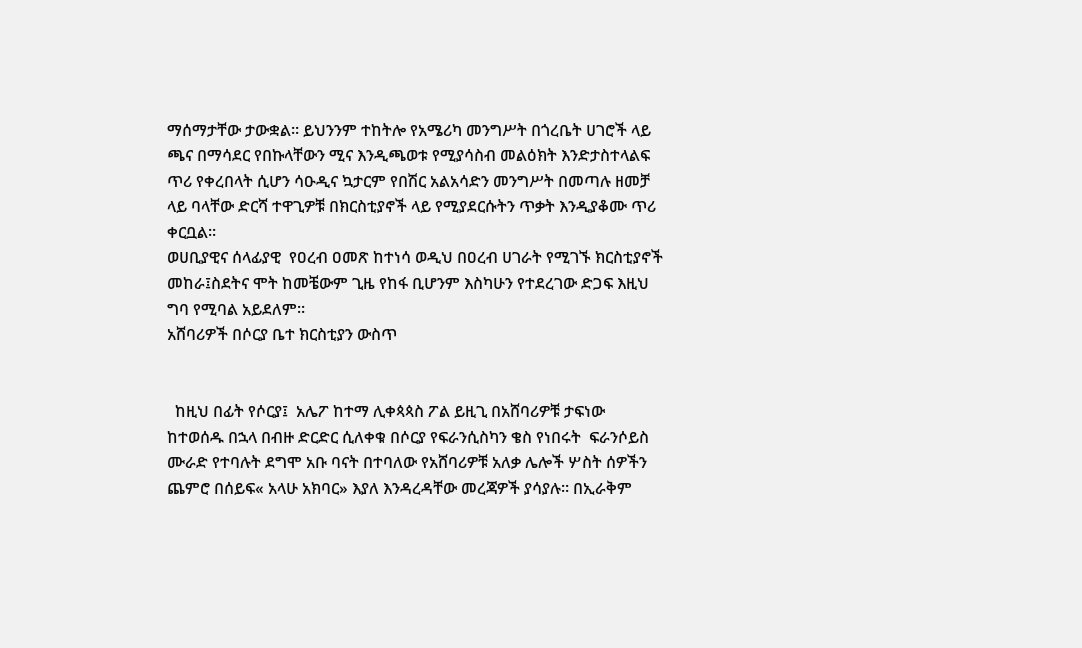ማሰማታቸው ታውቋል። ይህንንም ተከትሎ የአሜሪካ መንግሥት በጎረቤት ሀገሮች ላይ ጫና በማሳደር የበኩላቸውን ሚና እንዲጫወቱ የሚያሳስብ መልዕክት እንድታስተላልፍ ጥሪ የቀረበላት ሲሆን ሳዑዲና ኳታርም የበሽር አልአሳድን መንግሥት በመጣሉ ዘመቻ ላይ ባላቸው ድርሻ ተዋጊዎቹ በክርስቲያኖች ላይ የሚያደርሱትን ጥቃት እንዲያቆሙ ጥሪ ቀርቧል።
ወሀቢያዊና ሰላፊያዊ  የዐረብ ዐመጽ ከተነሳ ወዲህ በዐረብ ሀገራት የሚገኙ ክርስቲያኖች መከራ፤ስደትና ሞት ከመቼውም ጊዜ የከፋ ቢሆንም እስካሁን የተደረገው ድጋፍ እዚህ ግባ የሚባል አይደለም።
አሸባሪዎች በሶርያ ቤተ ክርስቲያን ውስጥ


  ከዚህ በፊት የሶርያ፤  አሌፖ ከተማ ሊቀጳጳስ ፖል ይዚጊ በአሸባሪዎቹ ታፍነው ከተወሰዱ በኋላ በብዙ ድርድር ሲለቀቁ በሶርያ የፍራንሲስካን ቄስ የነበሩት  ፍራንሶይስ ሙራድ የተባሉት ደግሞ አቡ ባናት በተባለው የአሸባሪዎቹ አለቃ ሌሎች ሦስት ሰዎችን ጨምሮ በሰይፍ« አላሁ አክባር» እያለ እንዳረዳቸው መረጃዎች ያሳያሉ። በኢራቅም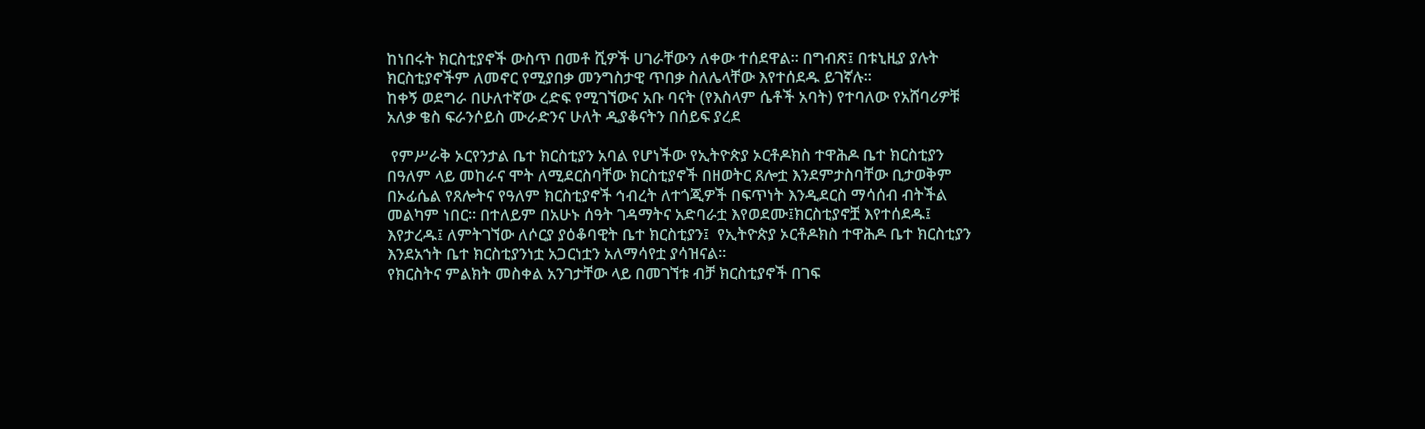ከነበሩት ክርስቲያኖች ውስጥ በመቶ ሺዎች ሀገራቸውን ለቀው ተሰደዋል። በግብጽ፤ በቱኒዚያ ያሉት ክርስቲያኖችም ለመኖር የሚያበቃ መንግስታዊ ጥበቃ ስለሌላቸው እየተሰደዱ ይገኛሉ።
ከቀኝ ወደግራ በሁለተኛው ረድፍ የሚገኘውና አቡ ባናት (የእስላም ሴቶች አባት) የተባለው የአሸባሪዎቹ አለቃ ቄስ ፍራንሶይስ ሙራድንና ሁለት ዲያቆናትን በሰይፍ ያረደ

 የምሥራቅ ኦርየንታል ቤተ ክርስቲያን አባል የሆነችው የኢትዮጵያ ኦርቶዶክስ ተዋሕዶ ቤተ ክርስቲያን በዓለም ላይ መከራና ሞት ለሚደርስባቸው ክርስቲያኖች በዘወትር ጸሎቷ እንደምታስባቸው ቢታወቅም በኦፊሴል የጸሎትና የዓለም ክርስቲያኖች ኅብረት ለተጎጂዎች በፍጥነት እንዲደርስ ማሳሰብ ብትችል መልካም ነበር። በተለይም በአሁኑ ሰዓት ገዳማትና አድባራቷ እየወደሙ፤ክርስቲያኖቿ እየተሰደዱ፤ እየታረዱ፤ ለምትገኘው ለሶርያ ያዕቆባዊት ቤተ ክርስቲያን፤  የኢትዮጵያ ኦርቶዶክስ ተዋሕዶ ቤተ ክርስቲያን እንደአኀት ቤተ ክርስቲያንነቷ አጋርነቷን አለማሳየቷ ያሳዝናል።
የክርስትና ምልክት መስቀል አንገታቸው ላይ በመገኘቱ ብቻ ክርስቲያኖች በገፍ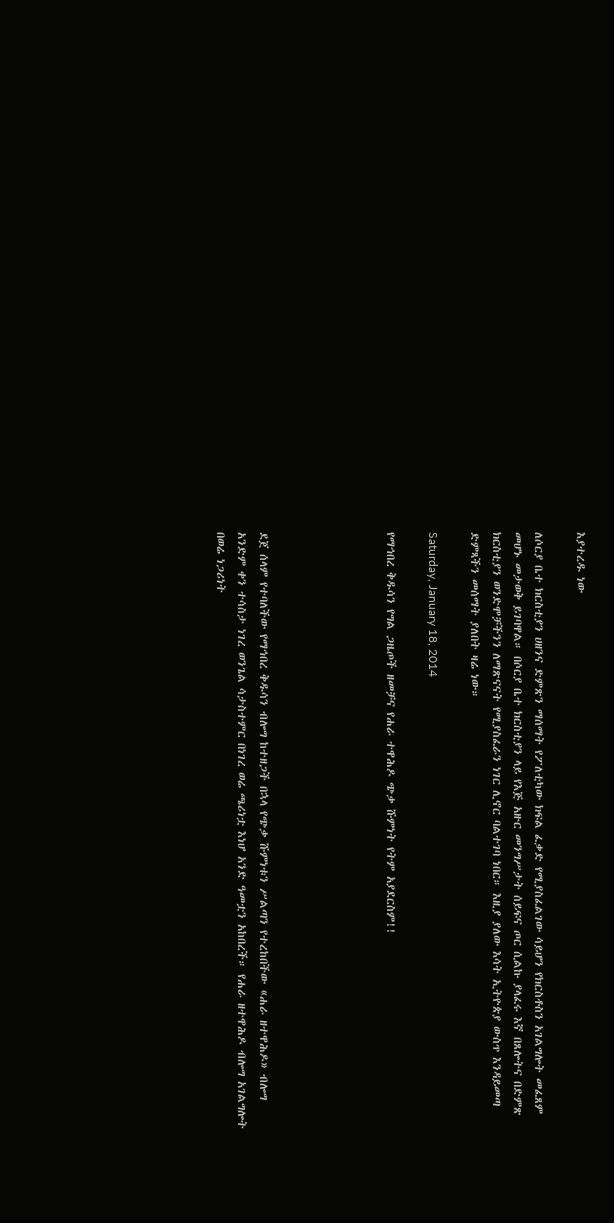እያተረዱ ነው

ለሶርያ ቤተ ክርስቲያን ሀዘንና ድምጽን ማሰማት የፖለቲካው ክፍል ፈቃድ የሚያስፈልገው ሳይሆን የክርስቶስን አገልግሎት መፈጸም መሆኑ መታወቅ ይገባዋል። በሶርያ ቤተ ክርስቲያን ላይ የእጅ አዙር መንግሥታት ሰይፍና ጦር ሲልኩ ያላፈሩ እኛ በጸሎትና በድምጽ ክርስቲያን ወንድሞቻችንን ለማጽናናት የሚያስፈራን ነገር ሊኖር ባልተገባ ነበር። እዚያ ያለው እሳት ኢትዮጵያ ውስጥ እንዳይመጣ ድምጻችን መሰማት ያለበት ዛሬ ነው።

Saturday, January 18, 2014

የማኅበረ ቅዱሳን የግል ጋዜጦች ዘመቻና የሐራ ተዋሕዶ ጭቃ ሹምነት የትም አያደርስም!!





ደጀ ሰላም የተባለችው የማኅበረ ቅዱሳን ብሎግ ከተዘጋች በኋላ የጭቃ ሹምነቱን ሥልጣን የተረከበችው «ሐራ ዘተዋሕዶ» ብሎግ አንድም ቀን ተሳስታ ነገረ ወንጌል ሳታስተምር በነገረ ወሬ ጫሪነቷ እነሆ አንድ ዓመቷን አከበረች። የሐራ ዘተዋሕዶ ብሎግ አገልግሎት በወሬ ነጋሪነት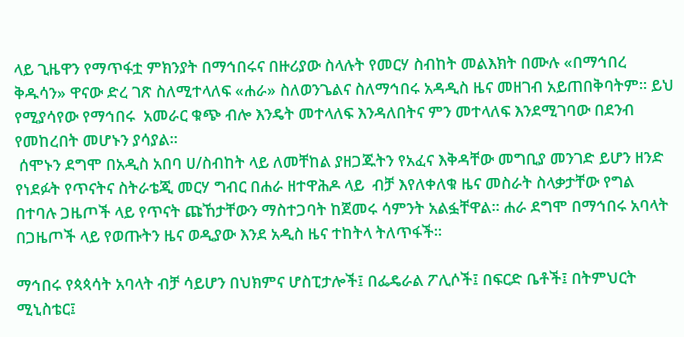ላይ ጊዜዋን የማጥፋቷ ምክንያት በማኅበሩና በዙሪያው ስላሉት የመርሃ ስብከት መልእክት በሙሉ «በማኅበረ ቅዱሳን» ዋናው ድረ ገጽ ስለሚተላለፍ «ሐራ» ስለወንጌልና ስለማኅበሩ አዳዲስ ዜና መዘገብ አይጠበቅባትም። ይህ የሚያሳየው የማኅበሩ  አመራር ቁጭ ብሎ እንዴት መተላለፍ እንዳለበትና ምን መተላለፍ እንደሚገባው በደንብ የመከረበት መሆኑን ያሳያል።
 ሰሞኑን ደግሞ በአዲስ አበባ ሀ/ስብከት ላይ ለመቸከል ያዘጋጁትን የአፈና እቅዳቸው መግቢያ መንገድ ይሆን ዘንድ የነደፉት የጥናትና ስትራቴጂ መርሃ ግብር በሐራ ዘተዋሕዶ ላይ  ብቻ እየለቀለቁ ዜና መስራት ስላቃታቸው የግል በተባሉ ጋዜጦች ላይ የጥናት ጩኸታቸውን ማስተጋባት ከጀመሩ ሳምንት አልፏቸዋል። ሐራ ደግሞ በማኅበሩ አባላት በጋዜጦች ላይ የወጡትን ዜና ወዲያው እንደ አዲስ ዜና ተከትላ ትለጥፋች።

ማኅበሩ የጳጳሳት አባላት ብቻ ሳይሆን በህክምና ሆስፒታሎች፤ በፌዴራል ፖሊሶች፤ በፍርድ ቤቶች፤ በትምህርት ሚኒስቴር፤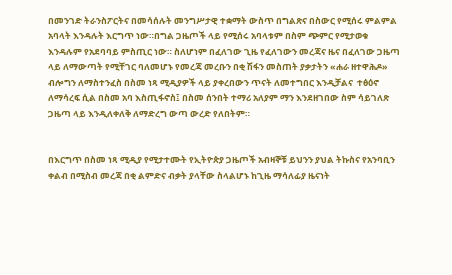በመንገድ ትራንስፖርትና በመሳሰሉት መንግሥታዊ ተቋማት ውስጥ በግልጽና በስውር የሚሰሩ ምልምል አባላት እንዳሉት እርግጥ ነው።በግል ጋዜጦች ላይ የሚሰሩ አባላቱም በስም ጭምር የሚታወቁ እንዳሉም የአደባባይ ምስጢር ነው። ስለሆነም በፈለገው ጊዜ የፈለገውን መረጃና ዜና በፈለገው ጋዜጣ ላይ ለማውጣት የሚቸገር ባለመሆኑ የመረጃ መረቡን በቂ ሽፋን መስጠት ያቃታትን «ሐራ ዘተዋሕዶ» ብሎግን ለማስተንፈስ በስመ ነጻ ሚዲያዎች ላይ ያቀረበውን ጥናት ለመተግበር እንዲቻልና  ተፅዕኖ ለማሳረፍ ሲል በስመ አባ እስጢፋኖስ፤ በስመ ሰንበት ተማሪ አለያም ማን እንደዘገበው ስም ሳይገለጽ ጋዜጣ ላይ እንዲለቀለቅ ለማድረግ ውጣ ውረድ የለበትም።


በእርግጥ በስመ ነጻ ሚዲያ የሚታተሙት የኢትዮጵያ ጋዜጦች አብዛኞቹ ይህንን ያህል ትኩስና የአንባቢን ቀልብ በሚስብ መረጃ በቂ ልምድና ብቃት ያላቸው ስላልሆኑ ከጊዜ ማሳለፊያ ዜናነት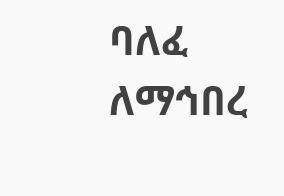ባለፈ ለማኅበረ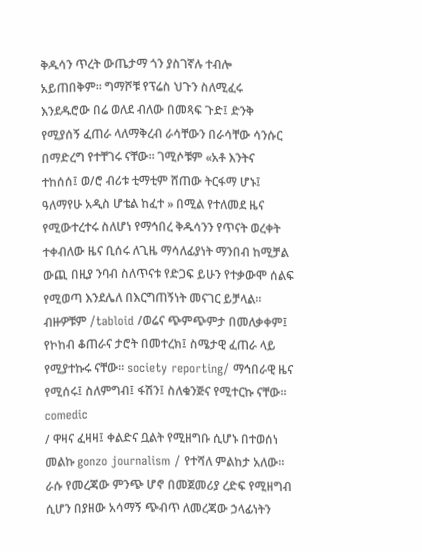ቅዱሳን ጥረት ውጤታማ ጎን ያስገኛሉ ተብሎ አይጠበቅም። ግማሾቹ የፕሬስ ህጉን ስለሚፈሩ እንደዱሮው በሬ ወለደ ብለው በመጻፍ ጉድ፤ ድንቅ የሚያሰኝ ፈጠራ ላለማቅረብ ራሳቸውን በራሳቸው ሳንሱር በማድረግ የተቸገሩ ናቸው። ገሚሶቹም «አቶ እንትና ተከሰሰ፤ ወ/ሮ ብሪቱ ቲማቲም ሸጠው ትርፋማ ሆኑ፤ ዓለማየሁ አዲስ ሆቴል ከፈተ » በሚል የተለመደ ዜና የሚውተረተሩ ስለሆነ የማኅበረ ቅዱሳንን የጥናት ወረቀት ተቀብለው ዜና ቢሰሩ ለጊዜ ማሳለፊያነት ማንበብ ከሚቻል ውጪ በዚያ ንባብ ስለጥናቱ የድጋፍ ይሁን የተቃውሞ ሰልፍ የሚወጣ እንደሌለ በእርግጠኝነት መናገር ይቻላል። ብዙዎቹም /tabloid /ወሬና ጭምጭምታ በመለቃቀም፤ የኮከብ ቆጠራና ታሮት በመተረክ፤ ስሜታዊ ፈጠራ ላይ የሚያተኩሩ ናቸው። society reporting/ ማኅበራዊ ዜና የሚሰሩ፤ ስለምግብ፤ ፋሽን፤ ስለቁንጅና የሚተርኩ ናቸው። comedic
/ ዋዛና ፈዛዛ፤ ቀልድና ቧልት የሚዘግቡ ሲሆኑ በተወሰነ መልኩ gonzo journalism / የተሻለ ምልከታ አለው። ራሱ የመረጃው ምንጭ ሆኖ በመጀመሪያ ረድፍ የሚዘግብ ሲሆን በያዘው አሳማኝ ጭብጥ ለመረጃው ኃላፊነትን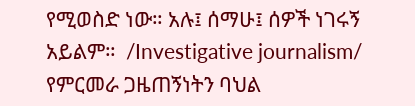የሚወስድ ነው። አሉ፤ ሰማሁ፤ ሰዎች ነገሩኝ አይልም።  /Investigative journalism/ የምርመራ ጋዜጠኝነትን ባህል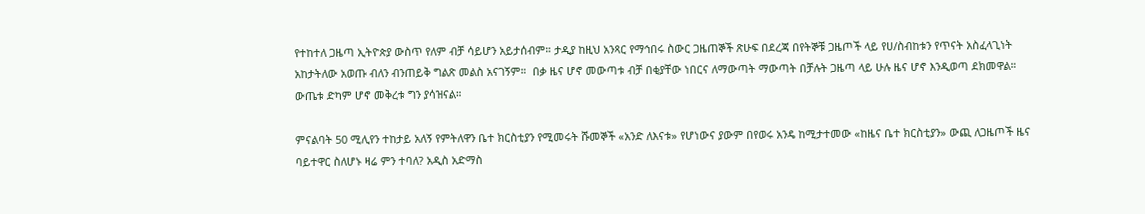የተከተለ ጋዜጣ ኢትዮጵያ ውስጥ የለም ብቻ ሳይሆን አይታሰብም። ታዲያ ከዚህ አንጻር የማኅበሩ ስውር ጋዜጠኞች ጽሁፍ በደረጃ በየትኞቹ ጋዜጦች ላይ የሀ/ስብከቱን የጥናት አስፈላጊነት አከታትለው አወጡ ብለን ብንጠይቅ ግልጽ መልስ አናገኝም።  በቃ ዜና ሆኖ መውጣቱ ብቻ በቂያቸው ነበርና ለማውጣት ማውጣት በቻሉት ጋዜጣ ላይ ሁሉ ዜና ሆኖ እንዲወጣ ደክመዋል። ውጤቱ ድካም ሆኖ መቅረቱ ግን ያሳዝናል።

ምናልባት 50 ሚሊየን ተከታይ አለኝ የምትለዋን ቤተ ክርስቲያን የሚመሩት ሹመኞች «አንድ ለእናቱ» የሆነውና ያውም በየወሩ አንዴ ከሚታተመው «ከዜና ቤተ ክርስቲያን» ውጪ ለጋዜጦች ዜና ባይተዋር ስለሆኑ ዛሬ ምን ተባለ? አዲስ አድማስ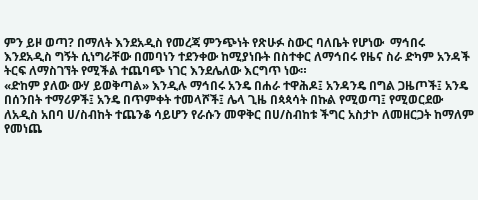ምን ይዞ ወጣ? በማለት እንደአዲስ የመረጃ ምንጭነት የጽሁፉ ስውር ባለቤት የሆነው  ማኅበሩ እንደአዲስ ግኝት ሲነግራቸው በመባነን ተደንቀው ከሚያነቡት በስተቀር ለማኅበሩ የዜና ስራ ድካም አንዳች ትርፍ ለማስገኘት የሚችል ተጨባጭ ነገር እንደሌለው እርግጥ ነው።
«ድከም ያለው ውሃ ይወቅጣል» እንዲሉ ማኅበሩ አንዴ በሐራ ተዋሕዶ፤ አንዳንዴ በግል ጋዜጦች፤ አንዴ በሰንበት ተማሪዎች፤ አንዴ በጥምቀት ተመላሾች፤ ሌላ ጊዜ በጳጳሳት በኩል የሚወጣ፤ የሚወርደው ለአዲስ አበባ ሀ/ስብከት ተጨንቆ ሳይሆን የራሱን መዋቅር በሀ/ስብከቱ ችግር አስታኮ ለመዘርጋት ከማለም የመነጨ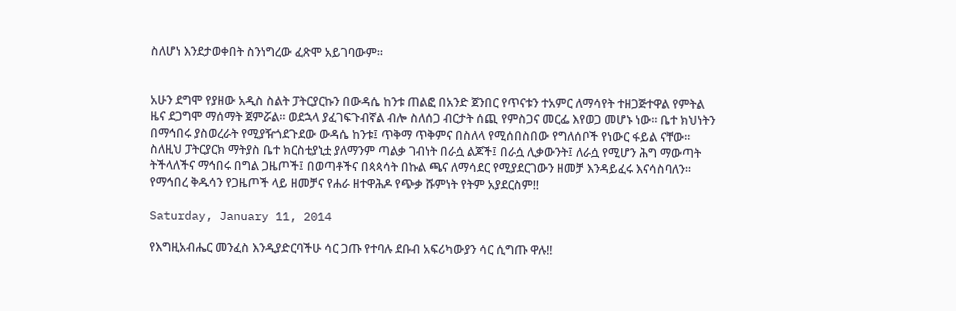ስለሆነ እንደታወቀበት ስንነግረው ፈጽሞ አይገባውም።


አሁን ደግሞ የያዘው አዲስ ስልት ፓትርያርኩን በውዳሴ ከንቱ ጠልፎ በአንድ ጀንበር የጥናቱን ተአምር ለማሳየት ተዘጋጅተዋል የምትል ዜና ደጋግሞ ማሰማት ጀምሯል። ወደኋላ ያፈገፍጉብኛል ብሎ ስለሰጋ ብርታት ሰጪ የምስጋና መርፌ እየወጋ መሆኑ ነው። ቤተ ክህነትን በማኅበሩ ያስወረራት የሚያዥጎደጉደው ውዳሴ ከንቱ፤ ጥቅማ ጥቅምና በስለላ የሚሰበስበው የግለሰቦች የነውር ፋይል ናቸው። ስለዚህ ፓትርያርክ ማትያስ ቤተ ክርስቲያኒቷ ያለማንም ጣልቃ ገብነት በራሷ ልጆች፤ በራሷ ሊቃውንት፤ ለራሷ የሚሆን ሕግ ማውጣት ትችላለችና ማኅበሩ በግል ጋዜጦች፤ በወጣቶችና በጳጳሳት በኩል ጫና ለማሳደር የሚያደርገውን ዘመቻ እንዳይፈሩ እናሳስባለን። የማኅበረ ቅዱሳን የጋዜጦች ላይ ዘመቻና የሐራ ዘተዋሕዶ የጭቃ ሹምነት የትም አያደርስም!!

Saturday, January 11, 2014

የእግዚአብሔር መንፈስ እንዲያድርባችሁ ሳር ጋጡ የተባሉ ደቡብ አፍሪካውያን ሳር ሲግጡ ዋሉ!!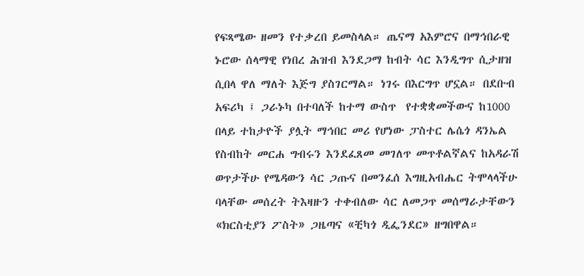የፍጻሜው ዘመን የተቃረበ ይመስላል። ጤናማ አእምሮና በማኅበራዊ ኑሮው ሰላማዊ የነበረ ሕዝብ እንደጋማ ከብት ሳር እንዲግጥ ሲታዘዝ  ሲበላ ዋለ ማለት እጅግ ያስገርማል። ነገሩ በእርግጥ ሆኗል። በደቡብ አፍሪካ ፤ ጋራኑካ በተባለች ከተማ ውስጥ  የተቋቋመችውና ከ1000 በላይ ተከታዮች ያሏት ማኅበር መሪ የሆነው ፓስተር ሌሴጎ ዳንኤል የስብከት መርሐ ግብሩን እንደፈጸመ መገለጥ መጥቶልኛልና ከአዳራሽ ወጥታችሁ የሜዳውን ሳር ጋጡና በመንፈሰ እግዚአብሔር ትሞላላችሁ ባላቸው መሰረት ትእዛዙን ተቀብለው ሳር ለመጋጥ መሰማራታቸውን «ክርስቲያን ፖስት» ጋዜጣና «ቺካጎ ዲፌንደር» ዘግበዋል።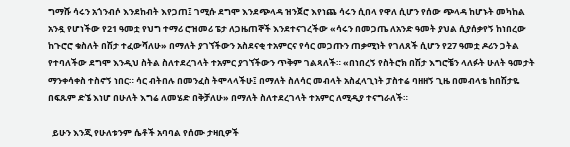ግማሹ ሳሩን አጎንብሶ እንደከብት እየጋጠ፤ ገሚሱ ደግሞ እንደጭላዳ ዝንጀሮ እየነጨ ሳሩን ሲበላ የዋለ ሲሆን የሰው ጭላዳ ከሆኑት መካከል አንዷ የሆነችው የ21 ዓመቷ የህግ ተማሪ ሮዝመሪ ፔታ ለጋዜጠኞች እንደተናገረችው «ሳሩን በመጋጤ ለአንድ ዓመት ያህል ሲያሰቃየኝ ከነበረው ከጉሮሮ ቁስለት በሽታ ተፈውሻለሁ» በማለት ያገኘችውን አስደናቂ ተአምርና የሳር መጋጡን ጠቃሚነት የገለጸች ሲሆን የ27 ዓመቷ ዶሪን ጋትል የተባለችው ደግሞ እንዲህ ስትል ስለተደረገላት ተአምር ያገኘችውን ጥቅም ገልጻለች። «በነበረኝ የስትሮክ በሽታ እግሮቼን ላለፉት ሁለት ዓመታት ማንቀሳቀስ ተስኖኝ ነበር። ሳር ብትበሉ በመንፈስ ትሞላላችሁ፤ በማለት ስለሳር መብላት አስፈላጊነት ፓስተሬ ባዘዘኝ ጊዜ በመብላቴ ከበሽታዬ በፍጹም ድኜ እነሆ በሁለት እግሬ ለመሄድ በቅቻለሁ» በማለት ስለተደረገላት ተአምር ለሚዲያ ተናግራለች።

  ይሁን እንጂ የሁለቱንም ሴቶች አባባል የሰሙ ታዛቢዎች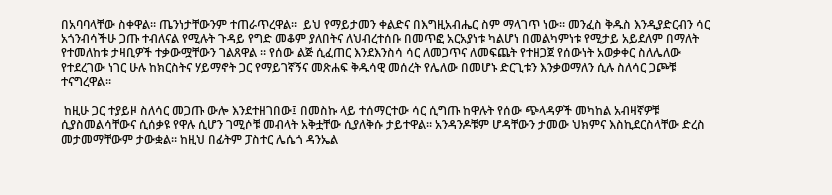በአባባላቸው ስቀዋል። ጤንነታቸውንም ተጠራጥረዋል።  ይህ የማይታመን ቀልድና በእግዚአብሔር ስም ማላገጥ ነው። መንፈስ ቅዱስ እንዲያድርብን ሳር አጎንብሳችሁ ጋጡ ተብለናል የሚሉት ጉዳይ የግድ መቆም ያለበትና ለህብረተሰቡ በመጥፎ አርአያነቱ ካልሆነ በመልካምነቱ የሚታይ አይደለም በማለት የተመለከቱ ታዛቢዎች ተቃውሟቸውን ገልጸዋል ። የሰው ልጅ ሲፈጠር እንደእንስሳ ሳር ለመጋጥና ለመፍጨት የተዘጋጀ የሰውነት አወቃቀር ስለሌለው የተደረገው ነገር ሁሉ ከክርስትና ሃይማኖት ጋር የማይገኛኝና መጽሐፍ ቅዱሳዊ መሰረት የሌለው በመሆኑ ድርጊቱን እንቃወማለን ሲሉ ስለሳር ጋጮቹ ተናግረዋል።

 ከዚሁ ጋር ተያይዞ ስለሳር መጋጡ ውሎ እንደተዘገበው፤ በመስኩ ላይ ተሰማርተው ሳር ሲግጡ ከዋሉት የሰው ጭላዳዎች መካከል አብዛኛዎቹ ሲያስመልሳቸውና ሲሰቃዩ የዋሉ ሲሆን ገሚሶቹ መብላት አቅቷቸው ሲያለቅሱ ታይተዋል። አንዳንዶቹም ሆዳቸውን ታመው ህክምና እስኪደርስላቸው ድረስ መታመማቸውም ታውቋል። ከዚህ በፊትም ፓስተር ሌሴጎ ዳንኤል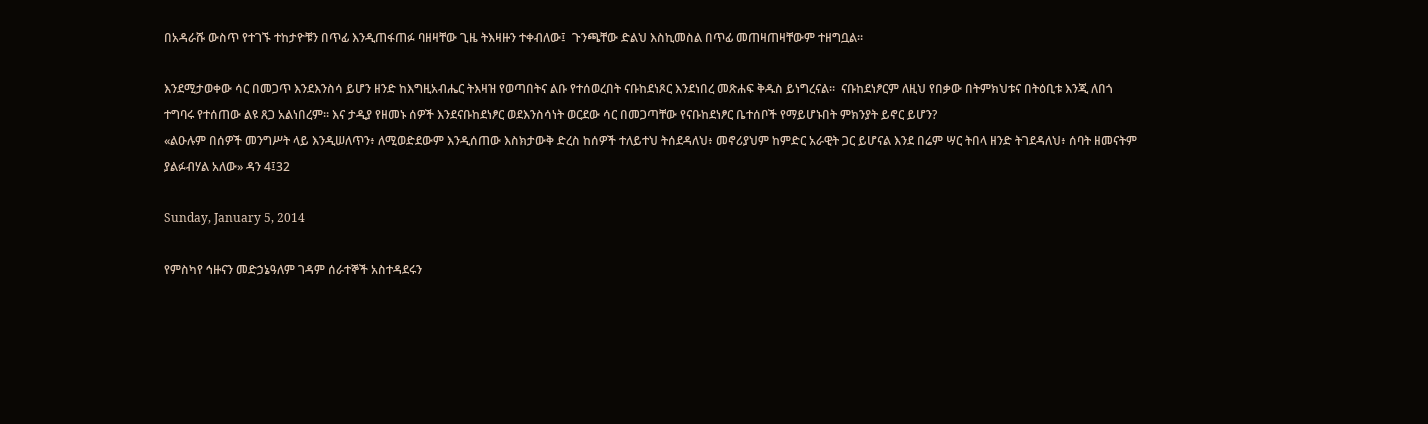በአዳራሹ ውስጥ የተገኙ ተከታዮቹን በጥፊ እንዲጠፋጠፉ ባዘዛቸው ጊዜ ትእዛዙን ተቀብለው፤  ጉንጫቸው ድልህ እስኪመስል በጥፊ መጠዛጠዛቸውም ተዘግቧል።

እንደሚታወቀው ሳር በመጋጥ እንደእንስሳ ይሆን ዘንድ ከእግዚአብሔር ትእዛዝ የወጣበትና ልቡ የተሰወረበት ናቡከደነጾር እንደነበረ መጽሐፍ ቅዱስ ይነግረናል።  ናቡከደነፆርም ለዚህ የበቃው በትምክህቱና በትዕቢቱ እንጂ ለበጎ ተግባሩ የተሰጠው ልዩ ጸጋ አልነበረም። እና ታዲያ የዘመኑ ሰዎች እንደናቡከደነፆር ወደእንስሳነት ወርደው ሳር በመጋጣቸው የናቡከደነፆር ቤተሰቦች የማይሆኑበት ምክንያት ይኖር ይሆን?
«ልዑሉም በሰዎች መንግሥት ላይ እንዲሠለጥን፥ ለሚወድደውም እንዲሰጠው እስክታውቅ ድረስ ከሰዎች ተለይተህ ትሰደዳለህ፥ መኖሪያህም ከምድር አራዊት ጋር ይሆናል እንደ በሬም ሣር ትበላ ዘንድ ትገደዳለህ፥ ሰባት ዘመናትም ያልፉብሃል አለው» ዳን 4፤32

Sunday, January 5, 2014

የምስካየ ኅዙናን መድኃኔዓለም ገዳም ሰራተኞች አስተዳደሩን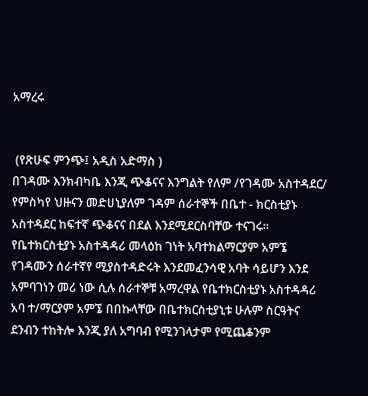አማረሩ


 (የጽሁፍ ምንጭ፤ አዲስ አድማስ )
በገዳሙ እንክብካቤ እንጂ ጭቆናና እንግልት የለም /የገዳሙ አስተዳደር/
የምስካየ ህዙናን መድሀኒያለም ገዳም ሰራተኞች በቤተ - ክርስቲያኑ አስተዳደር ከፍተኛ ጭቆናና በደል እንደሚደርስባቸው ተናገሩ፡፡ የቤተክርስቲያኑ አስተዳዳሪ መላዕከ ገነት አባተክልማርያም አምኜ የገዳሙን ሰራተኛየ ሚያስተዳድሩት እንደመፈንሳዊ አባት ሳይሆን እንደ አምባገነን መሪ ነው ሲሉ ሰራተኞቹ አማረዋል የቤተክርስቲያኑ አስተዳዳሪ አባ ተ/ማርያም አምኜ በበኩላቸው በቤተክርስቲያኒቱ ሁሉም ስርዓትና ደንብን ተከትሎ እንጂ ያለ አግባብ የሚንገላታም የሚጨቆንም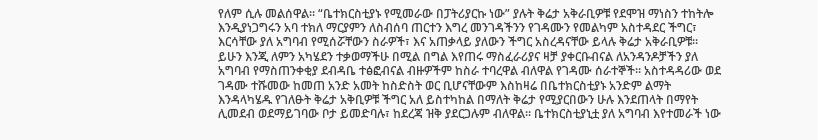የለም ሲሉ መልሰዋል፡፡ “ቤተክርስቲያኑ የሚመራው በፓትሪያርኩ ነው” ያሉት ቅሬታ አቅራቢዎቹ የደሞዝ ማነስን ተከትሎ እንዲያነጋግሩን አባ ተክለ ማርያምን ለስብሰባ ጠርተን እግረ መንገዳችንን የገዳሙን የመልካም አስተዳደር ችግር፣ እርሳቸው ያለ አግባብ የሚሰሯቸውን ስራዎች፣ እና አጠቃላይ ያለውን ችግር አስረዳናቸው ይላሉ ቅሬታ አቅራቢዎቹ፡፡
ይሁን እንጂ ለምን አካሄደን ተቃወማችሁ በሚል በግል እየጠሩ ማስፈራሪያና ዛቻ ያቀርቡብናል ለአንዳንዶቻችን ያለ አግባብ የማስጠንቀቂያ ደብዳቤ ተፅፎብናል ብዙዎችም ከስራ ተባረዋል ብለዋል የገዳሙ ሰራተኞች፡፡ አስተዳዳሪው ወደ ገዳሙ ተሹመው ከመጠ አንድ አመት ከስድስት ወር ቢሆናቸውም እስከዛሬ በቤተክርስቲያኑ አንድም ልማት እንዳላካሄዱ የገለፁት ቅሬታ አቅቢዎቹ ችግር አለ ይስተካከል በማለት ቅሬታ የሚያርበውን ሁሉ እንደጠላት በማየት ሊመደብ ወደማይገባው ቦታ ይመድባሉ፣ ከደረጃ ዝቅ ያደርጋሉም ብለዋል፡፡ ቤተክርስቲያኒቷ ያለ አግባብ እየተመራች ነው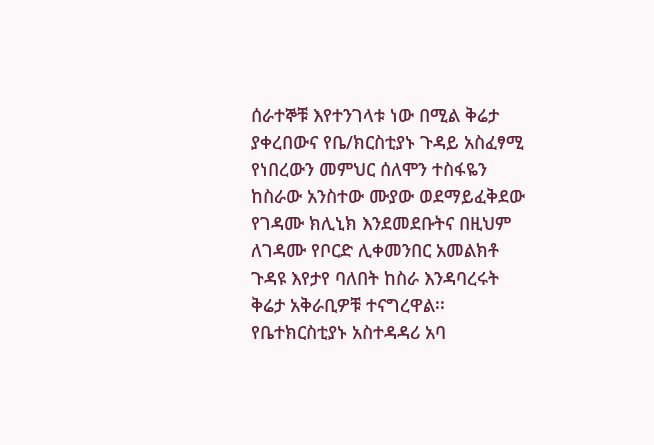ሰራተኞቹ እየተንገላቱ ነው በሚል ቅሬታ ያቀረበውና የቤ/ክርስቲያኑ ጉዳይ አስፈፃሚ የነበረውን መምህር ሰለሞን ተስፋዬን ከስራው አንስተው ሙያው ወደማይፈቅደው የገዳሙ ክሊኒክ እንደመደቡትና በዚህም ለገዳሙ የቦርድ ሊቀመንበር አመልክቶ ጉዳዩ እየታየ ባለበት ከስራ እንዳባረሩት ቅሬታ አቅራቢዎቹ ተናግረዋል፡፡
የቤተክርስቲያኑ አስተዳዳሪ አባ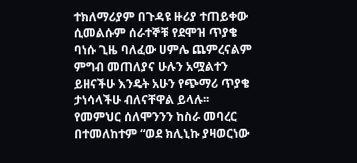ተክለማሪያም በጉዳዩ ዙሪያ ተጠይቀው ሲመልሱም ሰራተኞቹ የደሞዝ ጥያቄ ባነሱ ጊዜ ባለፈው ሀምሌ ጨምረናልም ምግብ መጠለያና ሁሉን አሟልተን ይዘናችሁ እንዴት አሁን የጭማሪ ጥያቄ ታነሳላችሁ ብለናቸዋል ይላሉ፡፡ የመምህር ሰለሞንንን ከስራ መባረር በተመለከተም “ወደ ክሊኒኩ ያዛወርነው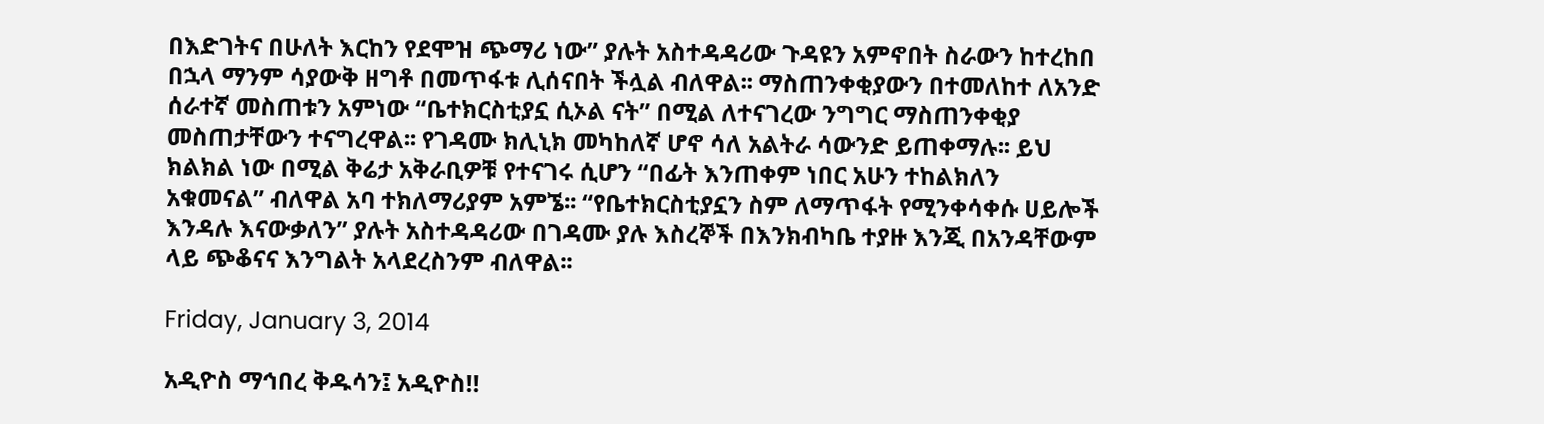በእድገትና በሁለት እርከን የደሞዝ ጭማሪ ነው” ያሉት አስተዳዳሪው ጉዳዩን አምኖበት ስራውን ከተረከበ በኋላ ማንም ሳያውቅ ዘግቶ በመጥፋቱ ሊሰናበት ችሏል ብለዋል፡፡ ማስጠንቀቂያውን በተመለከተ ለአንድ ሰራተኛ መስጠቱን አምነው “ቤተክርስቲያኗ ሲኦል ናት” በሚል ለተናገረው ንግግር ማስጠንቀቂያ መስጠታቸውን ተናግረዋል፡፡ የገዳሙ ክሊኒክ መካከለኛ ሆኖ ሳለ አልትራ ሳውንድ ይጠቀማሉ፡፡ ይህ ክልክል ነው በሚል ቅሬታ አቅራቢዎቹ የተናገሩ ሲሆን “በፊት እንጠቀም ነበር አሁን ተከልክለን አቁመናል” ብለዋል አባ ተክለማሪያም አምኜ፡፡ “የቤተክርስቲያኗን ስም ለማጥፋት የሚንቀሳቀሱ ሀይሎች እንዳሉ እናውቃለን” ያሉት አስተዳዳሪው በገዳሙ ያሉ እስረኞች በእንክብካቤ ተያዙ እንጂ በአንዳቸውም ላይ ጭቆናና እንግልት አላደረስንም ብለዋል፡፡

Friday, January 3, 2014

አዲዮስ ማኅበረ ቅዱሳን፤ አዲዮስ!!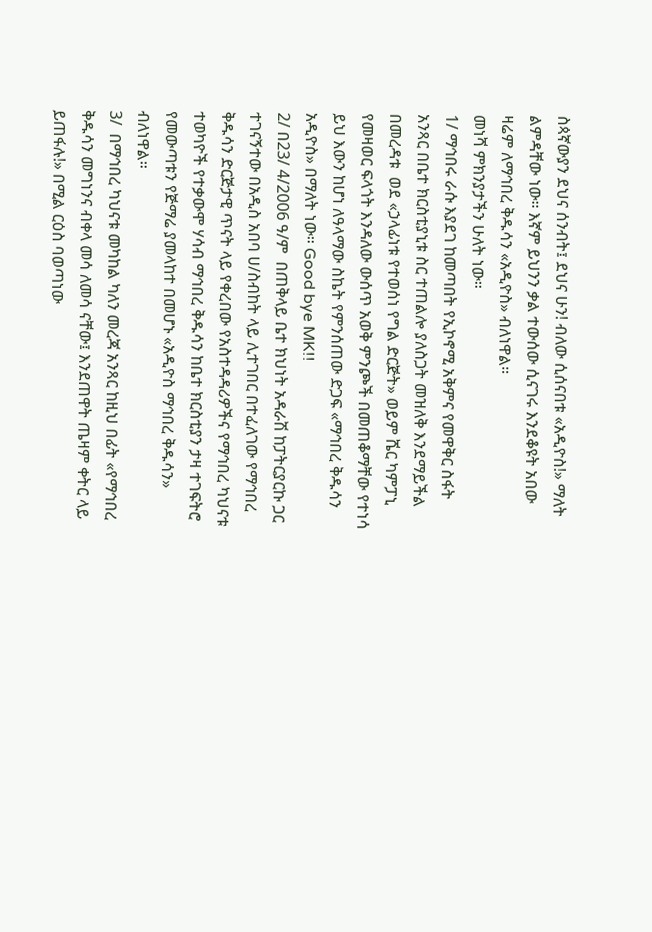ስጳኛውያን ደህና ሰንብት፤ ደህና ሁን! ብለው ሲሰናበቱ «አዲዮስ!» ማለት ልምዳቸው ነው። እኛም ይህንን ቃል ተውሰው ሲናገሩ እንደቆዩት አበው ዛሬም ለማኅበረ ቅዱሳን «አዲዮስ» ብለነዋል።
መነሻ ምክንያታችን ሁለት ነው።
1/ ማኅበሩ ራሱ እያደገ ከመጣበት የኢኮኖሚ አቅምና የመዋቅር ስፋት አንጻር በቤተ ክርስቲያኒቱ ስር ተጠልሎ ያለስጋት መዝለቅ እንደማይችል በመረዳቱ  ወደ «ኃላፊነቱ የተወሰነ የግል ድርጅት» ወይም ሼር ካምፓኒ የመዛወር ፍላጎት እንዳለው ውሰጥ አወቅ ምንጮች በመጠቆማቸው የተነሳ ይህ እውን ከሆነ ለዓላማው ስኬት የምንሰጠው ድጋፍ «ማኅበረ ቅዱሳን አዲዮስ» በማለት ነው። Good bye MK!!
2/ በ23/ 4/2006 ዓ/ም  በጠቅላይ ቤተ ክህነት አዳራሽ ከፓትርያርኩ ጋር ተገናኝተው በአዲስ አበባ ሀ/ስብከት ላይ ሊተገበር በተፈለገው የማኅበረ ቅዱሳን ድርጅታዊ ጥናት ላይ የቀረበው የአስተዳዳሪዎችና የማኅበረ ካህናቱ ተወካዮች የተቃውሞ ሃሳብ ማኅበረ ቅዱሳን ከቤተ ክርስቲያን ታዛ ተገፍትሮ የመውጣቱን የጅማሬ ያመላከተ በመሆኑ «አዲዮስ ማኅበረ ቅዱሳን» ብለነዋል።
3/  በማኅበረ ካህናቱ መካከል ካለን መረጃ አንጻር ከዚህ በፊት «የማኅበረ ቅዱሳን መግነንና ብቀላ መሳ ለመሳ ናቸው፤ እንደጠዋት ጤዛም ቀትር ላይ ይጠፋሉ!» በሚል ርዕስ ባወጣነው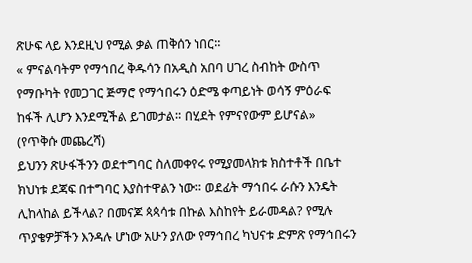ጽሁፍ ላይ እንደዚህ የሚል ቃል ጠቅሰን ነበር።
« ምናልባትም የማኅበረ ቅዱሳን በአዲስ አበባ ሀገረ ስብከት ውስጥ የማቡካት የመጋገር ጅማሮ የማኅበሩን ዕድሜ ቀጣይነት ወሳኝ ምዕራፍ ከፋች ሊሆን እንደሚችል ይገመታል። በሂደት የምናየውም ይሆናል» (የጥቅሱ መጨረሻ)
ይህንን ጽሁፋችንን ወደተግባር ስለመቀየሩ የሚያመላክቱ ክስተቶች በቤተ ክህነቱ ደጃፍ በተግባር እያስተዋልን ነው። ወደፊት ማኅበሩ ራሱን እንዴት ሊከላከል ይችላል? በመናጆ ጳጳሳቱ በኩል እስከየት ይራመዳል? የሚሉ ጥያቄዎቻችን እንዳሉ ሆነው አሁን ያለው የማኅበረ ካህናቱ ድምጽ የማኅበሩን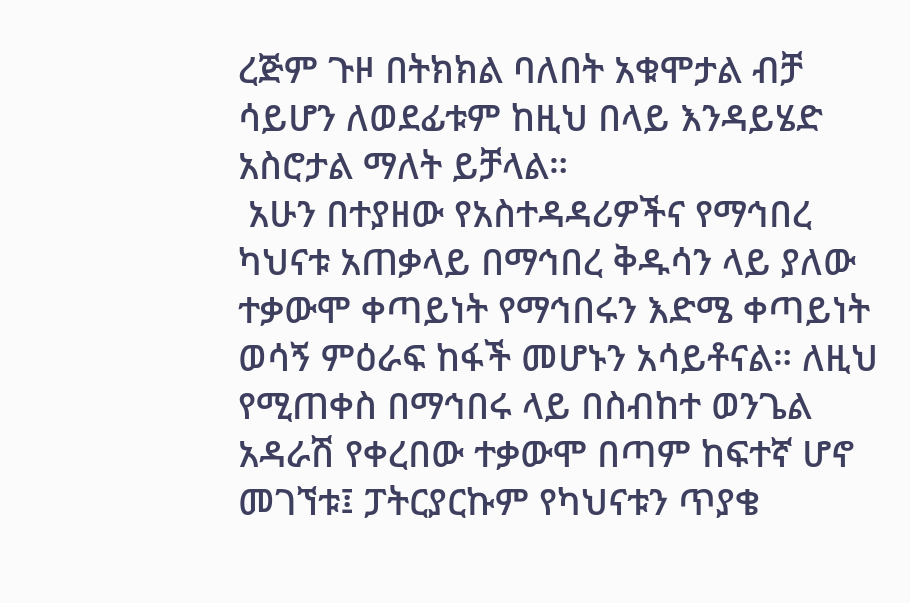ረጅም ጉዞ በትክክል ባለበት አቁሞታል ብቻ ሳይሆን ለወደፊቱም ከዚህ በላይ እንዳይሄድ አስሮታል ማለት ይቻላል።
 አሁን በተያዘው የአስተዳዳሪዎችና የማኅበረ ካህናቱ አጠቃላይ በማኅበረ ቅዱሳን ላይ ያለው ተቃውሞ ቀጣይነት የማኅበሩን እድሜ ቀጣይነት ወሳኝ ምዕራፍ ከፋች መሆኑን አሳይቶናል። ለዚህ የሚጠቀስ በማኅበሩ ላይ በስብከተ ወንጌል አዳራሽ የቀረበው ተቃውሞ በጣም ከፍተኛ ሆኖ መገኘቱ፤ ፓትርያርኩም የካህናቱን ጥያቄ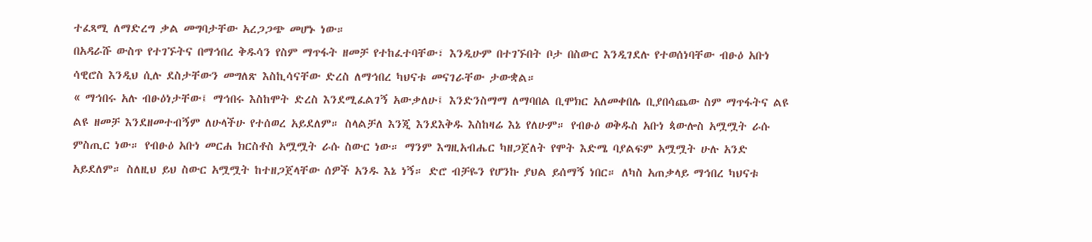ተፈጻሚ ለማድረግ ቃል መግባታቸው አረጋጋጭ መሆኑ ነው።
በአዳራሹ ውስጥ የተገኙትና በማኅበረ ቅዱሳን የስም ማጥፋት ዘመቻ የተከፈተባቸው፣ እንዲሁም በተገኙበት ቦታ በስውር እንዲገደሉ የተወሰነባቸው ብፁዕ አቡነ ሳዊሮስ እንዲህ ሲሉ ደስታቸውን መግለጽ እስኪሳናቸው ድረስ ለማኅበረ ካህናቱ መናገራቸው ታውቋል።
« ማኅበሩ አሉ ብፁዕነታቸው፤ ማኅበሩ እስከሞት ድረስ እንደሚፈልገኝ አውቃለሁ፤ እንድንስማማ ለማባበል ቢሞክር አለመቀበሌ ቢያበሳጨው ስም ማጥፋትና ልዩ ልዩ ዘመቻ እንደዘመተብኝም ለሁላችሁ የተሰወረ አይደለም። ስላልቻለ እንጂ እንደእቅዱ እስከዛሬ እኔ የለሁም። የብፁዕ ወቅዱስ አቡነ ጳውሎስ አሟሟት ራሱ ምስጢር ነው። የብፁዕ አቡነ መርሐ ክርስቶስ አሟሟት ራሱ ስውር ነው። ማንም እግዚአብሔር ካዘጋጀለት የሞት እድሜ ባያልፍም አሟሟት ሁሉ አንድ አይደለም። ስለዚህ ይህ ስውር አሟሟት ከተዘጋጀላቸው ሰዎች አንዱ እኔ ነኝ። ድሮ ብቻዬን የሆንኩ ያህል ይሰማኝ ነበር። ለካስ አጠቃላይ ማኅበረ ካህናቱ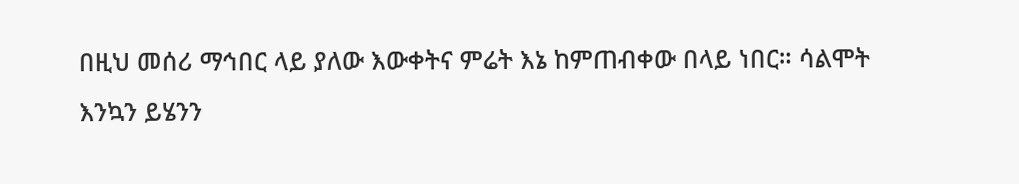በዚህ መሰሪ ማኅበር ላይ ያለው እውቀትና ምሬት እኔ ከምጠብቀው በላይ ነበር። ሳልሞት እንኳን ይሄንን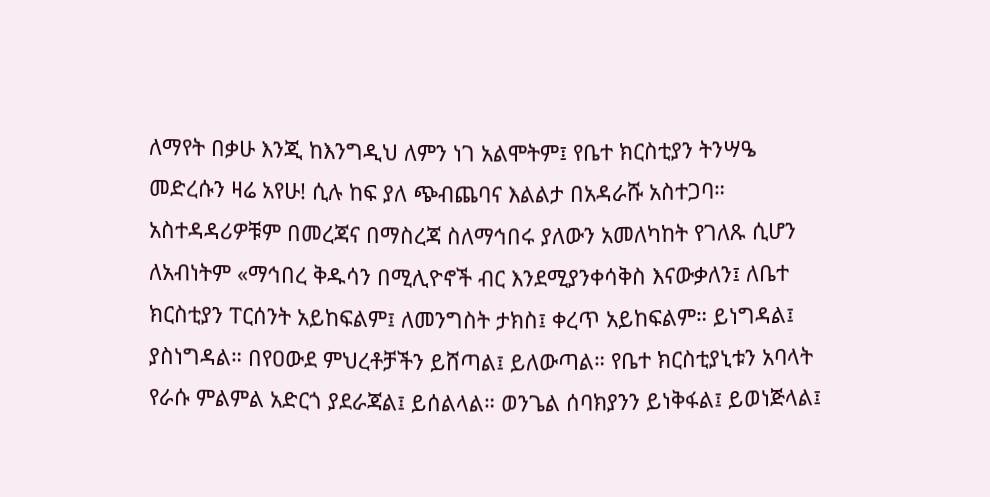ለማየት በቃሁ እንጂ ከእንግዲህ ለምን ነገ አልሞትም፤ የቤተ ክርስቲያን ትንሣዔ መድረሱን ዛሬ አየሁ! ሲሉ ከፍ ያለ ጭብጨባና እልልታ በአዳራሹ አስተጋባ። አስተዳዳሪዎቹም በመረጃና በማስረጃ ስለማኅበሩ ያለውን አመለካከት የገለጹ ሲሆን ለአብነትም «ማኅበረ ቅዱሳን በሚሊዮኖች ብር እንደሚያንቀሳቅስ እናውቃለን፤ ለቤተ ክርስቲያን ፐርሰንት አይከፍልም፤ ለመንግስት ታክስ፤ ቀረጥ አይከፍልም። ይነግዳል፤ ያስነግዳል። በየዐውደ ምህረቶቻችን ይሸጣል፤ ይለውጣል። የቤተ ክርስቲያኒቱን አባላት የራሱ ምልምል አድርጎ ያደራጃል፤ ይሰልላል። ወንጌል ሰባክያንን ይነቅፋል፤ ይወነጅላል፤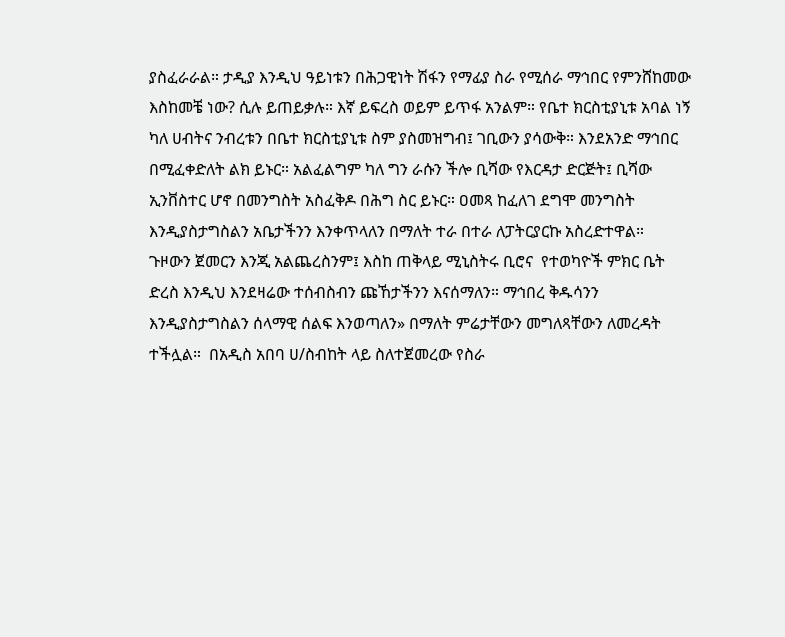ያስፈራራል። ታዲያ እንዲህ ዓይነቱን በሕጋዊነት ሽፋን የማፊያ ስራ የሚሰራ ማኅበር የምንሸከመው እስከመቼ ነው? ሲሉ ይጠይቃሉ። እኛ ይፍረስ ወይም ይጥፋ አንልም። የቤተ ክርስቲያኒቱ አባል ነኝ ካለ ሀብትና ንብረቱን በቤተ ክርስቲያኒቱ ስም ያስመዝግብ፤ ገቢውን ያሳውቅ። እንደአንድ ማኅበር በሚፈቀድለት ልክ ይኑር። አልፈልግም ካለ ግን ራሱን ችሎ ቢሻው የእርዳታ ድርጅት፤ ቢሻው ኢንቨስተር ሆኖ በመንግስት አስፈቅዶ በሕግ ስር ይኑር። ዐመጻ ከፈለገ ደግሞ መንግስት እንዲያስታግስልን አቤታችንን እንቀጥላለን በማለት ተራ በተራ ለፓትርያርኩ አስረድተዋል።
ጉዞውን ጀመርን እንጂ አልጨረስንም፤ እስከ ጠቅላይ ሚኒስትሩ ቢሮና  የተወካዮች ምክር ቤት ድረስ እንዲህ እንደዛሬው ተሰብስብን ጩኸታችንን እናሰማለን። ማኅበረ ቅዱሳንን እንዲያስታግስልን ሰላማዊ ሰልፍ እንወጣለን» በማለት ምሬታቸውን መግለጻቸውን ለመረዳት ተችሏል።  በአዲስ አበባ ሀ/ስብከት ላይ ስለተጀመረው የስራ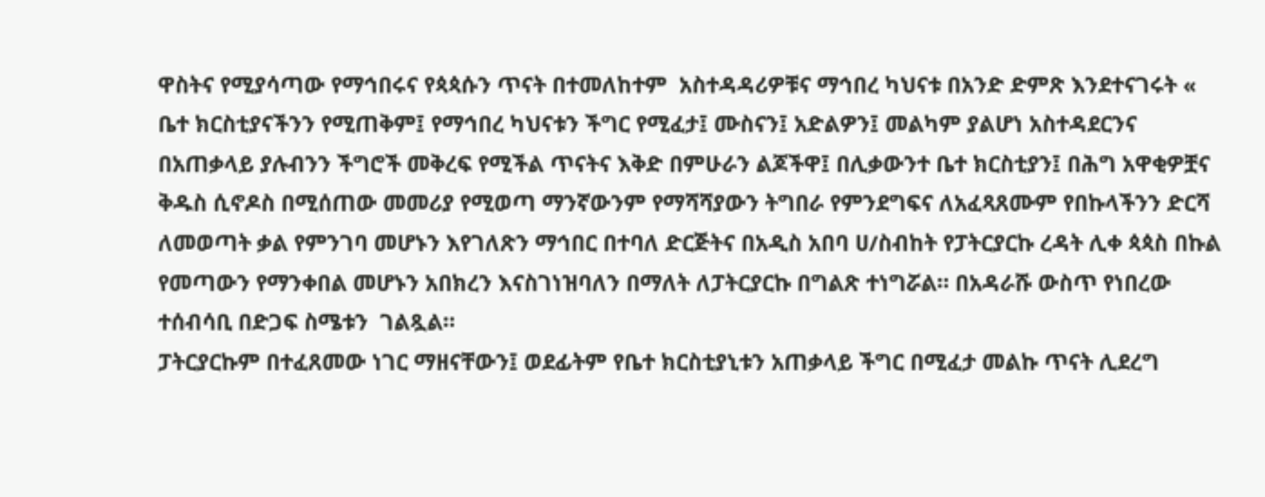ዋስትና የሚያሳጣው የማኅበሩና የጳጳሱን ጥናት በተመለከተም  አስተዳዳሪዎቹና ማኅበረ ካህናቱ በአንድ ድምጽ እንደተናገሩት « ቤተ ክርስቲያናችንን የሚጠቅም፤ የማኅበረ ካህናቱን ችግር የሚፈታ፤ ሙስናን፤ አድልዎን፤ መልካም ያልሆነ አስተዳደርንና በአጠቃላይ ያሉብንን ችግሮች መቅረፍ የሚችል ጥናትና እቅድ በምሁራን ልጆችዋ፤ በሊቃውንተ ቤተ ክርስቲያን፤ በሕግ አዋቂዎቿና ቅዱስ ሲኖዶስ በሚሰጠው መመሪያ የሚወጣ ማንኛውንም የማሻሻያውን ትግበራ የምንደግፍና ለአፈጻጸሙም የበኩላችንን ድርሻ  ለመወጣት ቃል የምንገባ መሆኑን እየገለጽን ማኅበር በተባለ ድርጅትና በአዲስ አበባ ሀ/ስብከት የፓትርያርኩ ረዳት ሊቀ ጳጳስ በኩል የመጣውን የማንቀበል መሆኑን አበክረን እናስገነዝባለን በማለት ለፓትርያርኩ በግልጽ ተነግሯል። በአዳራሹ ውስጥ የነበረው ተሰብሳቢ በድጋፍ ስሜቱን  ገልጿል።
ፓትርያርኩም በተፈጸመው ነገር ማዘናቸውን፤ ወደፊትም የቤተ ክርስቲያኒቱን አጠቃላይ ችግር በሚፈታ መልኩ ጥናት ሊደረግ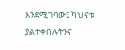እንደሚገባው፤ ካህናቱ ያልተቀበሉትንና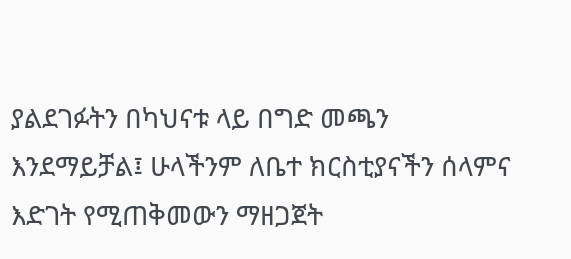ያልደገፉትን በካህናቱ ላይ በግድ መጫን እንደማይቻል፤ ሁላችንም ለቤተ ክርስቲያናችን ሰላምና እድገት የሚጠቅመውን ማዘጋጀት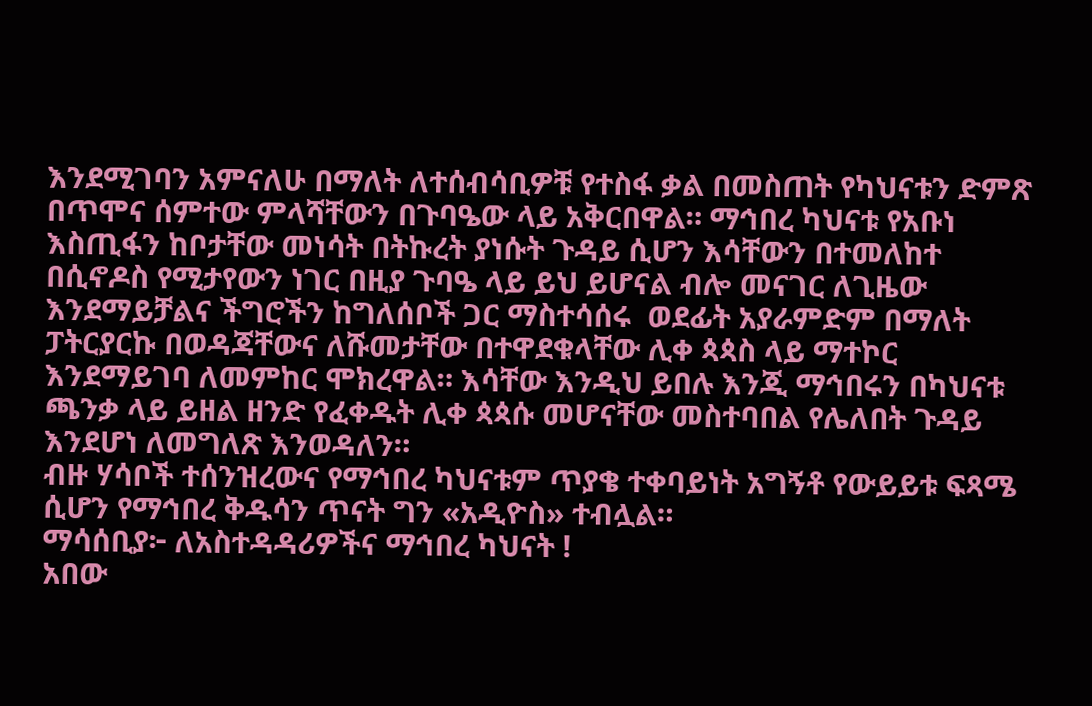እንደሚገባን አምናለሁ በማለት ለተሰብሳቢዎቹ የተስፋ ቃል በመስጠት የካህናቱን ድምጽ በጥሞና ሰምተው ምላሻቸውን በጉባዔው ላይ አቅርበዋል። ማኅበረ ካህናቱ የአቡነ እስጢፋን ከቦታቸው መነሳት በትኩረት ያነሱት ጉዳይ ሲሆን እሳቸውን በተመለከተ በሲኖዶስ የሚታየውን ነገር በዚያ ጉባዔ ላይ ይህ ይሆናል ብሎ መናገር ለጊዜው እንደማይቻልና ችግሮችን ከግለሰቦች ጋር ማስተሳሰሩ  ወደፊት አያራምድም በማለት ፓትርያርኩ በወዳጃቸውና ለሹመታቸው በተዋደቁላቸው ሊቀ ጳጳስ ላይ ማተኮር እንደማይገባ ለመምከር ሞክረዋል። እሳቸው እንዲህ ይበሉ እንጂ ማኅበሩን በካህናቱ ጫንቃ ላይ ይዘል ዘንድ የፈቀዱት ሊቀ ጳጳሱ መሆናቸው መስተባበል የሌለበት ጉዳይ  እንደሆነ ለመግለጽ እንወዳለን።
ብዙ ሃሳቦች ተሰንዝረውና የማኅበረ ካህናቱም ጥያቄ ተቀባይነት አግኝቶ የውይይቱ ፍጻሜ ሲሆን የማኅበረ ቅዱሳን ጥናት ግን «አዲዮስ» ተብሏል።
ማሳሰቢያ፦ ለአስተዳዳሪዎችና ማኅበረ ካህናት !
አበው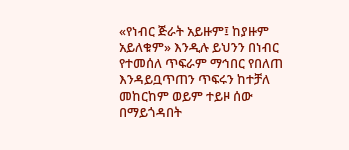«የነብር ጅራት አይዙም፤ ከያዙም አይለቁም» እንዲሉ ይህንን በነብር የተመሰለ ጥፍራም ማኅበር የበለጠ እንዳይቧጥጠን ጥፍሩን ከተቻለ መከርከም ወይም ተይዞ ሰው በማይጎዳበት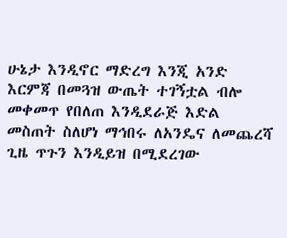ሁኔታ እንዲኖር ማድረግ እንጂ አንድ እርምጃ በመጓዝ ውጤት ተገኝቷል ብሎ መቀመጥ የበለጠ እንዲደራጅ እድል መስጠት ስለሆነ ማኅበሩ ለአንዴና ለመጨረሻ ጊዜ ጥጉን እንዲይዝ በሚደረገው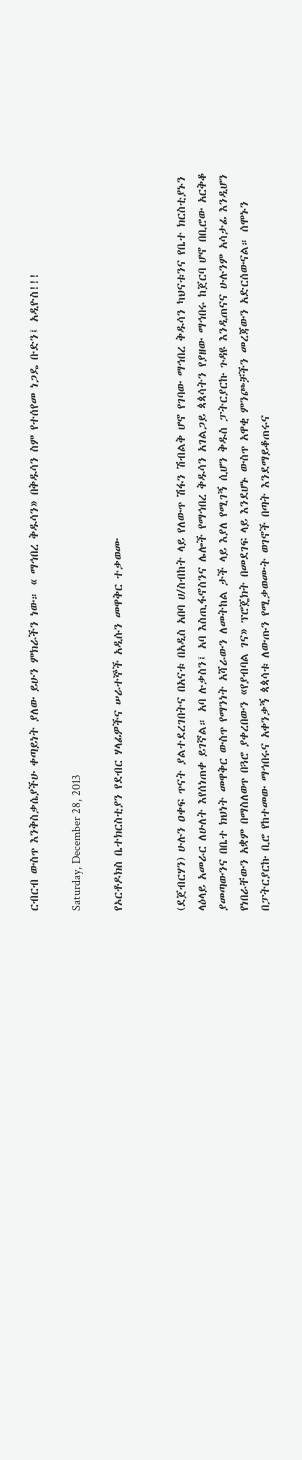ርብርብ ውስጥ እንቅስቃሴያችሁ ቀጣይነት ያለው ይሁን ምክራችን ነው። « ማኅበረ ቅዱሳን» በቅዱሳን ስም የተሰየመ ነጋዴ ቡድን፤ አዲዮስ!!!

Saturday, December 28, 2013

የኦርቶዶክስ ቤተክርስቲያን የደብር ሃላፊዎችና ሠራተኞች አዲሱን መዋቅር ተቃወሙ


(ደጀብርሃን) ሁሉን ዐቀፍ ጥናት ያልተደረገበትና በአናቱ በአዲስ አበባ ሀ/ስብከት ላይ የለውጥ ሽፋን ሽብልቅ ሆኖ የገባው ማኅበረ ቅዱሳን ካህናቱንና የቤተ ክርስቲያኑን ላዕላይ አመራር ለሁለት እየሰነጠቀ ይገኛል። አባ ሉቃስን፤ አባ እስጢፋኖስንና ሌሎች የማኅበረ ቅዱሳን አገልጋይ ጳጳሳትን የያዘው ማኅበሩ ከጀርባ ሆኖ በቢሮው አርቅቆ ያመጣውንና በቤተ ክህነት መዋቅር ውስጥ የማንነት አሻራውን ለመትከል ታች ላይ እያለ የሚገኝ ሲሆን ቅዱስ ፓትርያርኩ ጉዳዩ እንዲጠናና ሁሉንም አሳታፊ እንዲሆን የነበራቸውን አቋም በማስለወጥ በጓሮ ያቀረበውን «የያብባል ገና» ፕሮጄክት በመደገፍ ላይ እንደሆኑ ውስጥ አዋቂ ምንጮቻችን መረጃውን አድርሰውናል። ሰሞኑን በፓትርያርኩ ቢሮ የከተመው ማኅበሩና አቀንቃኝ ጳጳሳቱ ለውጡን የሚቃወሙት ወገኖች በጣት እንደማይቆጠሩና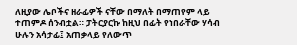ለዚያው ሌቦችና ዘራፊዎች ናቸው በማለት በማጠየም ላይ ተጠምዶ ሰንብቷል። ፓትርያርኩ ከዚህ በፊት የነበራቸው ሃሳብ ሁሉን አሳታፊ፤ አጠቃላይ የለውጥ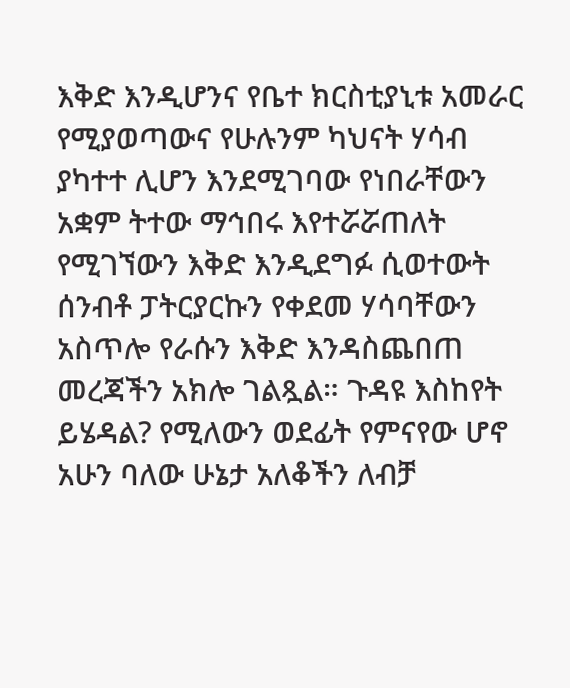እቅድ እንዲሆንና የቤተ ክርስቲያኒቱ አመራር የሚያወጣውና የሁሉንም ካህናት ሃሳብ ያካተተ ሊሆን እንደሚገባው የነበራቸውን አቋም ትተው ማኅበሩ እየተሯሯጠለት የሚገኘውን እቅድ እንዲደግፉ ሲወተውት ሰንብቶ ፓትርያርኩን የቀደመ ሃሳባቸውን አስጥሎ የራሱን እቅድ እንዳስጨበጠ መረጃችን አክሎ ገልጿል። ጉዳዩ እስከየት ይሄዳል? የሚለውን ወደፊት የምናየው ሆኖ አሁን ባለው ሁኔታ አለቆችን ለብቻ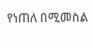የነጠለ በሚመስል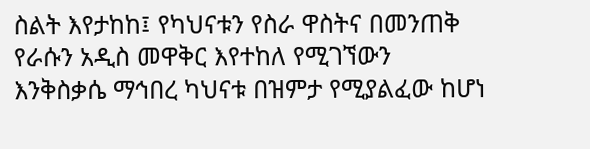ስልት እየታከከ፤ የካህናቱን የስራ ዋስትና በመንጠቅ የራሱን አዲስ መዋቅር እየተከለ የሚገኘውን እንቅስቃሴ ማኅበረ ካህናቱ በዝምታ የሚያልፈው ከሆነ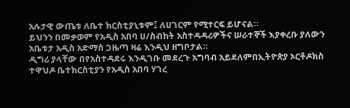አሉታዊ ውጤቱ ለቤተ ክርስቲያኒቱም፤ ለሀገርም የሚተርፍ ይሆናል።
ይህንን በመቃወም የአዲስ አበባ ሀ/ስብከት አስተዳዳሪዎችና ሠራተኞች እያቀረቡ ያለውን አቤቱታ አዲስ አድማስ ጋዜጣ ዛሬ እንዲህ ዘግቦታል።
ዲግሪ ያላቸው በየአስተዳደሩ እንዲገቡ መደረጉ አግባብ አይደለምበኢትዮጵያ ኦርቶዶክስ ተዋህዶ ቤተክርስቲያን የአዲስ አበባ ሃገረ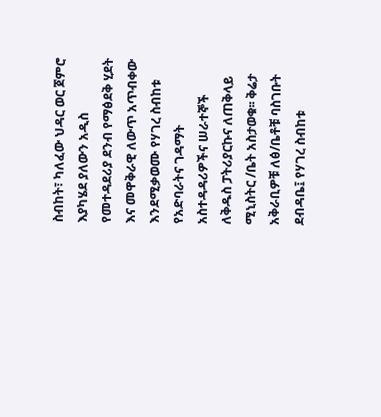ስብከት፣ ካለፈው ህዳር ወር ጀምሮ እያካሄደ ያለውን አዲስ የመተዳደሪያ ደንብ የማፅደቅ ሂደት እና መዋቅራዊ ለውጥ አጥብቀው እንደሚቃወሙ የሃገረ ስብከቱ የአድባራትና ገዳማት አስተዳዳሪዎችና ሠራተኞች ለቅዱስ ፓትሪያርኩና ለጠቅላይ ሚኒስትር /ቤት አስታወቁ፡፡ ቅሬታ አቅራቢዎቹ ለፅ/ቤቶቹ ባስገቡት ደብዳቤ፤ የሃገረ ስብከቱ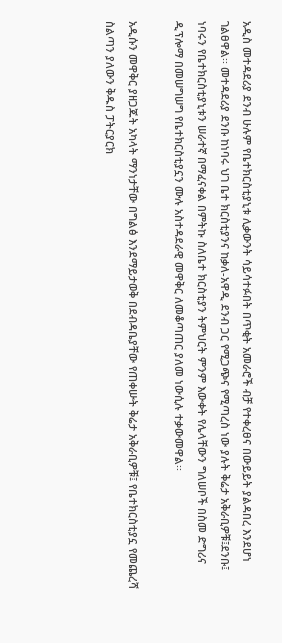አዲስ መተዳደሪያ ደንብ ሁሉም የቤተክርስቲያኒቱ ሊቃውንት ሳይሳተፉበት በጥቂት አመራሮች ብቻ የተቀረፀና በውይይት ያልዳበረ እንደሆነ ገልፀዋል፡፡ መተዳደሪያ ደንቡ ከነባሩ ህገ ቤተ ክርስቲያንና ከቃለ-አዋዲ ደንብ ጋር የሚጋጭና የሚጣረስ ነው ያሉት ቅሬታ አቅራቢዎቹ፤ደንቡ፤ ነባሩን የቤተክርስቲያኒቱን ሠራተኛ በማፈናቀል በምትኩ ስለቤተ ክርስቲያን ትምህርት ምንም እውቀት የሌላቸውን ግለሠቦች በስመ ድግሪና ዲፕሎማ በመሠግሠግ የቤተክርስቲያኗን ሙሉ አስተዳደራዊ መዋቅር ለመቆጣጠር ያለመ ነውሲሉ ተቃውመዋል፡፡

አዲሱን መዋቅር ያዘጋጁት አካላት ማንነታቸው በግልፅ እንደማይታወቅ በደብዳቤያቸው የጠቀሡት ቅሬታ አቅራቢዎቹ፤ የቤተክርስቲያኗ የመጨረሻ ስልጣን ያለውን ቅዱስ ፓትርያርክ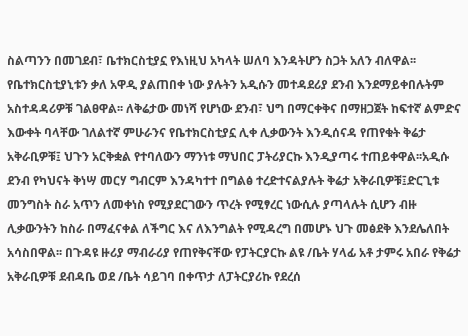ስልጣንን በመገደብ፣ ቤተክርስቲያኗ የእነዚህ አካላት ሠለባ እንዳትሆን ስጋት አለን ብለዋል፡፡ የቤተክርስቲያኒቱን ቃለ አዋዲ ያልጠበቀ ነው ያሉትን አዲሱን መተዳደሪያ ደንብ እንደማይቀበሉትም አስተዳዳሪዎቹ ገልፀዋል፡፡ ለቅሬታው መነሻ የሆነው ደንብ፣ ህግ በማርቀቅና በማዘጋጀት ከፍተኛ ልምድና እውቀት ባላቸው ገለልተኛ ምሁራንና የቤተክርስቲያኗ ሊቀ ሊቃውንት እንዲሰናዳ የጠየቁት ቅሬታ አቅራቢዎቹ፤ ህጉን አርቅቋል የተባለውን ማንነቱ ማህበር ፓትሪያርኩ እንዲያጣሩ ተጠይቀዋል፡፡አዲሱ ደንብ የካህናት ቅነሣ መርሃ ግብርም እንዳካተተ በግልፅ ተረድተናልያሉት ቅሬታ አቅራቢዎቹ፤ድርጊቱ መንግስት ስራ አጥን ለመቀነስ የሚያደርገውን ጥረት የሚፃረር ነውሲሉ ያጣላሉት ሲሆን ብዙ ሊቃውንትን ከስራ በማፈናቀል ለችግር እና ለእንግልት የሚዳረግ በመሆኑ ህጉ መፅደቅ እንደሌለበት አሳስበዋል፡፡ በጉዳዩ ዙሪያ ማብራሪያ የጠየቅናቸው የፓትርያርኩ ልዩ /ቤት ሃላፊ አቶ ታምሩ አበራ የቅሬታ አቅራቢዎቹ ደብዳቤ ወደ /ቤት ሳይገባ በቀጥታ ለፓትርያሪኩ የደረሰ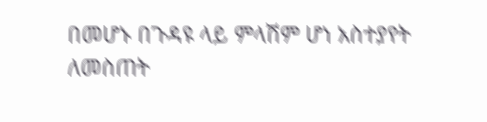በመሆኑ በጉዳዩ ላይ ምላሽም ሆነ አስተያየት ለመስጠት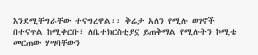እንደሚቸግራቸው ተናግረዋል፡፡ ቅሬታ አለን የሚሉ ወገኖች በተናጥል ከሚቀርቡ፣ ለቤተክርስቲያኗ ይጠቅማል የሚሉትን ኮሚቴ መርጠው ሃሣባቸውን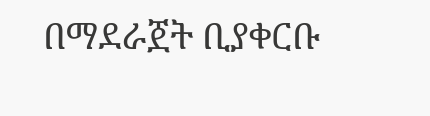በማደራጀት ቢያቀርቡ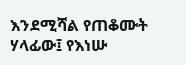እንደሚሻል የጠቆሙት ሃላፊው፤ የእነሡ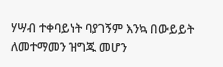ሃሣብ ተቀባይነት ባያገኝም እንኳ በውይይት ለመተማመን ዝግጁ መሆን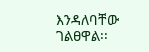እንዳለባቸው ገልፀዋል፡፡